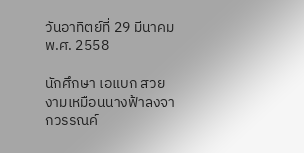วันอาทิตย์ที่ 29 มีนาคม พ.ศ. 2558

นักศึกษา เอแบก สวยงามเหมือนนางฟ้าลงจากวรรณค์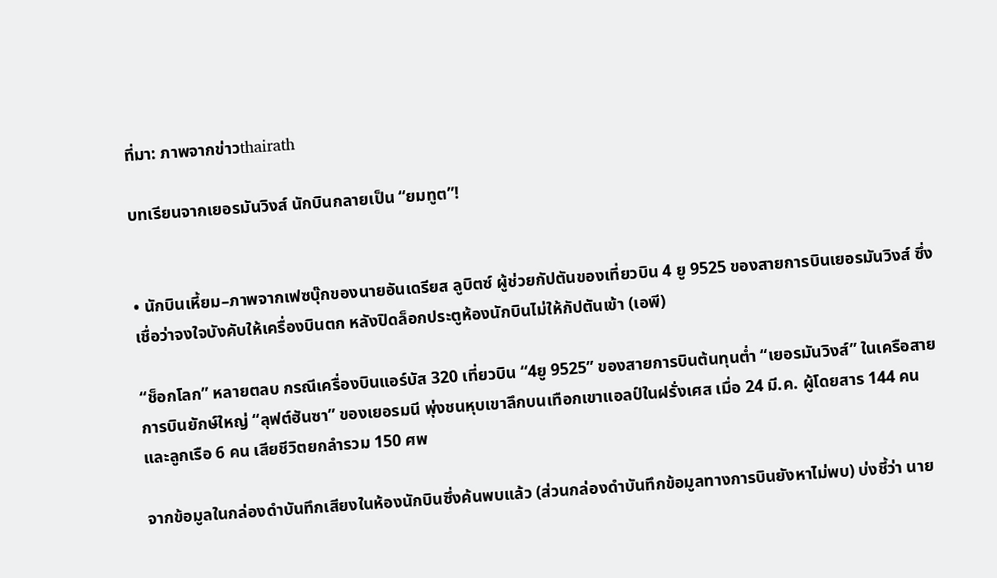ที่มา: ภาพจากข่าวthairath

บทเรียนจากเยอรมันวิงส์ นักบินกลายเป็น “ยมทูต”!


• นักบินเหี้ยม–ภาพจากเฟซบุ๊กของนายอันเดรียส ลูบิตซ์ ผู้ช่วยกัปตันของเที่ยวบิน 4 ยู 9525 ของสายการบินเยอรมันวิงส์ ซึ่งเชื่อว่าจงใจบังคับให้เครื่องบินตก หลังปิดล็อกประตูห้องนักบินไม่ให้กัปตันเข้า (เอพี)

“ช็อกโลก” หลายตลบ กรณีเครื่องบินแอร์บัส 320 เที่ยวบิน “4ยู 9525” ของสายการบินต้นทุนต่ำ “เยอรมันวิงส์” ในเครือสายการบินยักษ์ใหญ่ “ลุฟต์ฮันซา” ของเยอรมนี พุ่งชนหุบเขาลึกบนเทือกเขาแอลป์ในฝรั่งเศส เมื่อ 24 มี.ค. ผู้โดยสาร 144 คน และลูกเรือ 6 คน เสียชีวิตยกลำรวม 150 ศพ

จากข้อมูลในกล่องดำบันทึกเสียงในห้องนักบินซึ่งค้นพบแล้ว (ส่วนกล่องดำบันทึกข้อมูลทางการบินยังหาไม่พบ) บ่งชี้ว่า นาย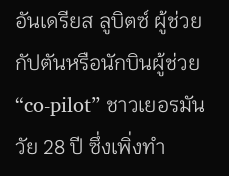อันเดรียส ลูบิตซ์ ผู้ช่วยกัปตันหรือนักบินผู้ช่วย “co-pilot” ชาวเยอรมันวัย 28 ปี ซึ่งเพิ่งทำ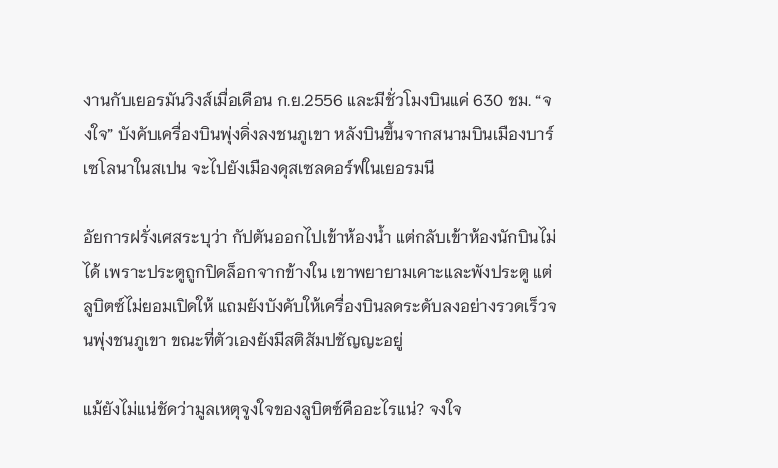งานกับเยอรมันวิงส์เมื่อเดือน ก.ย.2556 และมีชั่วโมงบินแค่ 630 ชม. “จงใจ” บังคับเครื่องบินพุ่งดิ่งลงชนภูเขา หลังบินขึ้นจากสนามบินเมืองบาร์เซโลนาในสเปน จะไปยังเมืองดุสเซลดอร์ฟในเยอรมนี

อัยการฝรั่งเศสระบุว่า กัปตันออกไปเข้าห้องน้ำ แต่กลับเข้าห้องนักบินไม่ได้ เพราะประตูถูกปิดล็อกจากข้างใน เขาพยายามเคาะและพังประตู แต่ลูบิตซ์ไม่ยอมเปิดให้ แถมยังบังคับให้เครื่องบินลดระดับลงอย่างรวดเร็วจนพุ่งชนภูเขา ขณะที่ตัวเองยังมีสติสัมปชัญญะอยู่

แม้ยังไม่แน่ชัดว่ามูลเหตุจูงใจของลูบิตซ์คืออะไรแน่? จงใจ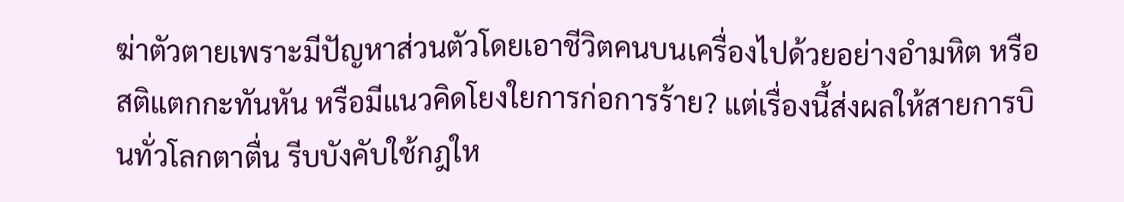ฆ่าตัวตายเพราะมีปัญหาส่วนตัวโดยเอาชีวิตคนบนเครื่องไปด้วยอย่างอำมหิต หรือสติแตกกะทันหัน หรือมีแนวคิดโยงใยการก่อการร้าย? แต่เรื่องนี้ส่งผลให้สายการบินทั่วโลกตาตื่น รีบบังคับใช้กฎให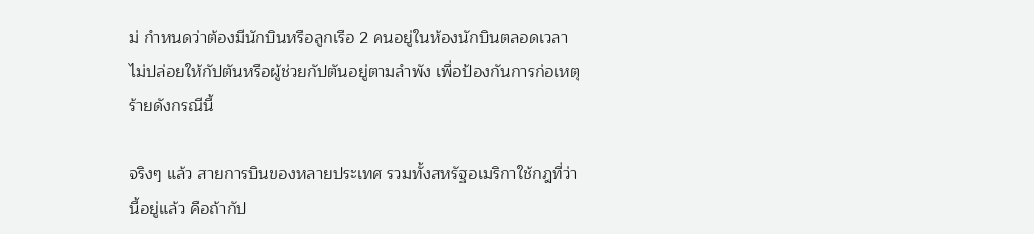ม่ กำหนดว่าต้องมีนักบินหรือลูกเรือ 2 คนอยู่ในห้องนักบินตลอดเวลา ไม่ปล่อยให้กัปตันหรือผู้ช่วยกัปตันอยู่ตามลำพัง เพื่อป้องกันการก่อเหตุร้ายดังกรณีนี้

จริงๆ แล้ว สายการบินของหลายประเทศ รวมทั้งสหรัฐอเมริกาใช้กฎที่ว่านี้อยู่แล้ว คือถ้ากัป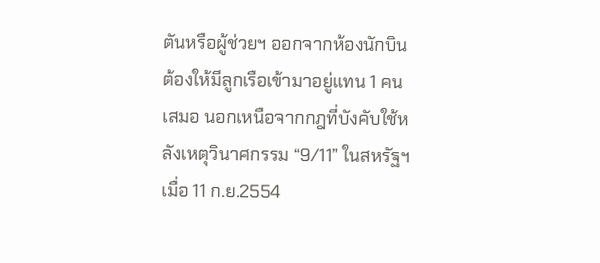ตันหรือผู้ช่วยฯ ออกจากห้องนักบิน ต้องให้มีลูกเรือเข้ามาอยู่แทน 1 คนเสมอ นอกเหนือจากกฎที่บังคับใช้หลังเหตุวินาศกรรม “9/11” ในสหรัฐฯ เมื่อ 11 ก.ย.2554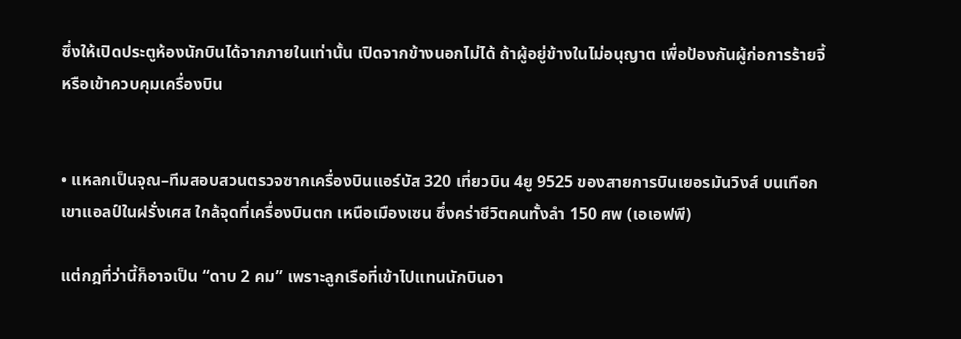ซึ่งให้เปิดประตูห้องนักบินได้จากภายในเท่านั้น เปิดจากข้างนอกไม่ได้ ถ้าผู้อยู่ข้างในไม่อนุญาต เพื่อป้องกันผู้ก่อการร้ายจี้หรือเข้าควบคุมเครื่องบิน


• แหลกเป็นจุณ–ทีมสอบสวนตรวจซากเครื่องบินแอร์บัส 320 เที่ยวบิน 4ยู 9525 ของสายการบินเยอรมันวิงส์ บนเทือกเขาแอลป์ในฝรั่งเศส ใกล้จุดที่เครื่องบินตก เหนือเมืองเซน ซึ่งคร่าชีวิตคนทั้งลำ 150 ศพ (เอเอฟพี)

แต่กฎที่ว่านี้ก็อาจเป็น “ดาบ 2 คม” เพราะลูกเรือที่เข้าไปแทนนักบินอา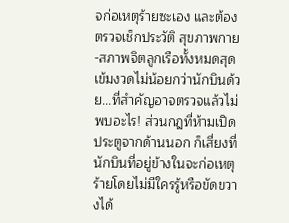จก่อเหตุร้ายซะเอง และต้องตรวจเช็กประวัติ สุขภาพกาย-สภาพจิตลูกเรือทั้งหมดสุดเข้มงวดไม่น้อยกว่านักบินด้วย...ที่สำคัญอาจตรวจแล้วไม่พบอะไร! ส่วนกฎที่ห้ามเปิดประตูจากด้านนอก ก็เสี่ยงที่นักบินที่อยู่ข้างในจะก่อเหตุร้ายโดยไม่มีใครรู้หรือขัดขวางได้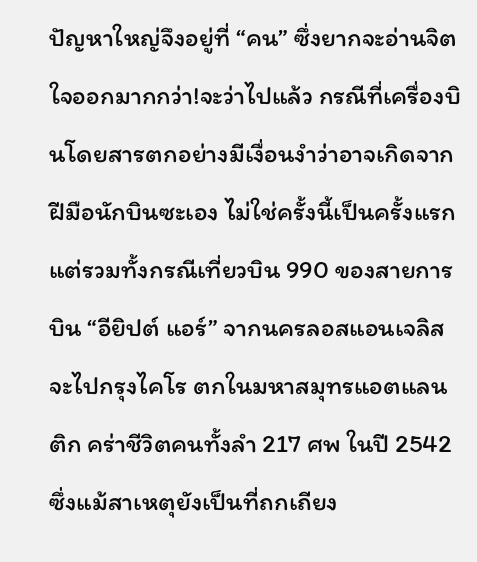ปัญหาใหญ่จึงอยู่ที่ “คน” ซึ่งยากจะอ่านจิตใจออกมากกว่า!จะว่าไปแล้ว กรณีที่เครื่องบินโดยสารตกอย่างมีเงื่อนงำว่าอาจเกิดจากฝีมือนักบินซะเอง ไม่ใช่ครั้งนี้เป็นครั้งแรก แต่รวมทั้งกรณีเที่ยวบิน 990 ของสายการบิน “อียิปต์ แอร์” จากนครลอสแอนเจลิสจะไปกรุงไคโร ตกในมหาสมุทรแอตแลนติก คร่าชีวิตคนทั้งลำ 217 ศพ ในปี 2542 ซึ่งแม้สาเหตุยังเป็นที่ถกเถียง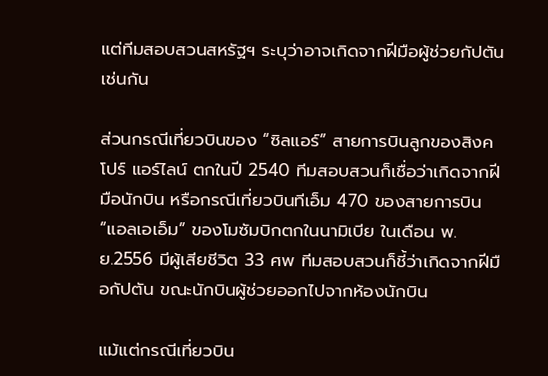แต่ทีมสอบสวนสหรัฐฯ ระบุว่าอาจเกิดจากฝีมือผู้ช่วยกัปตันเช่นกัน

ส่วนกรณีเที่ยวบินของ “ซิลแอร์” สายการบินลูกของสิงคโปร์ แอร์ไลน์ ตกในปี 2540 ทีมสอบสวนก็เชื่อว่าเกิดจากฝีมือนักบิน หรือกรณีเที่ยวบินทีเอ็ม 470 ของสายการบิน “แอลเอเอ็ม” ของโมซัมบิกตกในนามิเบีย ในเดือน พ.ย.2556 มีผู้เสียชีวิต 33 ศพ ทีมสอบสวนก็ชี้ว่าเกิดจากฝีมือกัปตัน ขณะนักบินผู้ช่วยออกไปจากห้องนักบิน

แม้แต่กรณีเที่ยวบิน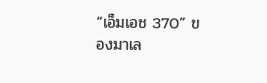“เอ็มเอช 370” ของมาเล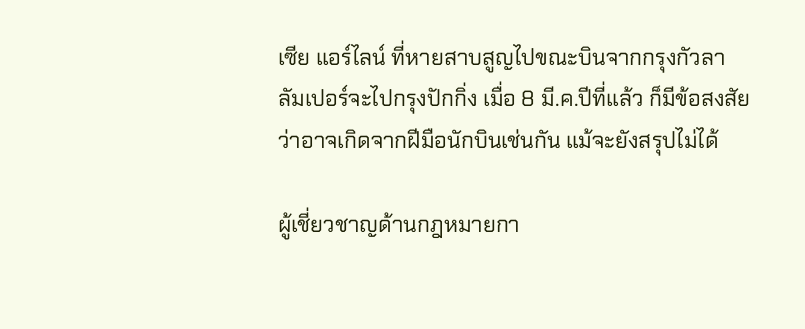เซีย แอร์ไลน์ ที่หายสาบสูญไปขณะบินจากกรุงกัวลาลัมเปอร์จะไปกรุงปักกิ่ง เมื่อ 8 มี.ค.ปีที่แล้ว ก็มีข้อสงสัยว่าอาจเกิดจากฝีมือนักบินเช่นกัน แม้จะยังสรุปไม่ได้

ผู้เชี่ยวชาญด้านกฎหมายกา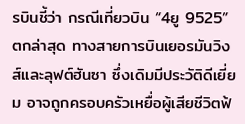รบินชี้ว่า กรณีเที่ยวบิน “4ยู 9525” ตกล่าสุด ทางสายการบินเยอรมันวิงส์และลุฟต์ฮันซา ซึ่งเดิมมีประวัติดีเยี่ยม อาจถูกครอบครัวเหยื่อผู้เสียชีวิตฟ้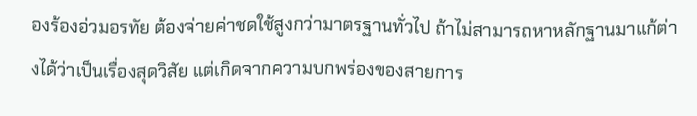องร้องอ่วมอรทัย ต้องจ่ายค่าชดใช้สูงกว่ามาตรฐานทั่วไป ถ้าไม่สามารถหาหลักฐานมาแก้ต่างได้ว่าเป็นเรื่องสุดวิสัย แต่เกิดจากความบกพร่องของสายการ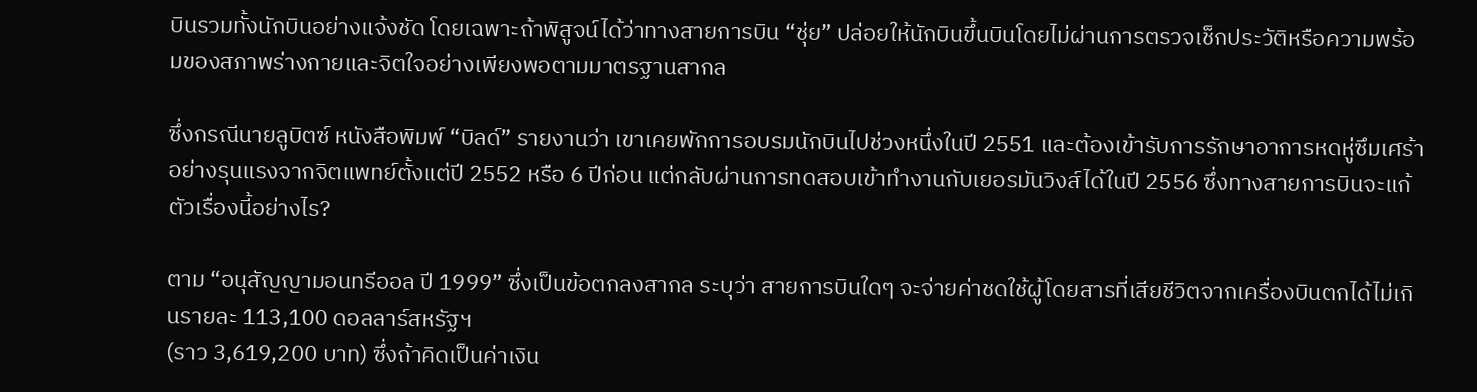บินรวมทั้งนักบินอย่างแจ้งชัด โดยเฉพาะถ้าพิสูจน์ได้ว่าทางสายการบิน “ชุ่ย” ปล่อยให้นักบินขึ้นบินโดยไม่ผ่านการตรวจเช็กประวัติหรือความพร้อมของสภาพร่างกายและจิตใจอย่างเพียงพอตามมาตรฐานสากล

ซึ่งกรณีนายลูบิตซ์ หนังสือพิมพ์ “บิลด์” รายงานว่า เขาเคยพักการอบรมนักบินไปช่วงหนึ่งในปี 2551 และต้องเข้ารับการรักษาอาการหดหู่ซึมเศร้าอย่างรุนแรงจากจิตแพทย์ตั้งแต่ปี 2552 หรือ 6 ปีก่อน แต่กลับผ่านการทดสอบเข้าทำงานกับเยอรมันวิงส์ได้ในปี 2556 ซึ่งทางสายการบินจะแก้ตัวเรื่องนี้อย่างไร?

ตาม “อนุสัญญามอนทรีออล ปี 1999” ซึ่งเป็นข้อตกลงสากล ระบุว่า สายการบินใดๆ จะจ่ายค่าชดใช้ผู้โดยสารที่เสียชีวิตจากเครื่องบินตกได้ไม่เกินรายละ 113,100 ดอลลาร์สหรัฐฯ
(ราว 3,619,200 บาท) ซึ่งถ้าคิดเป็นค่าเงิน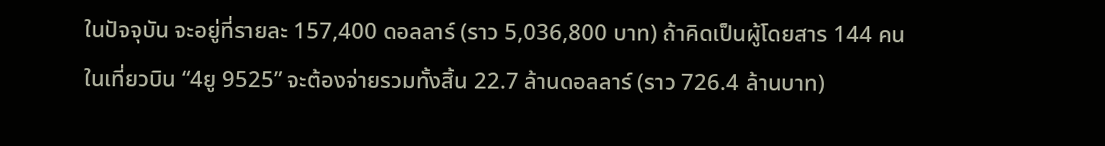ในปัจจุบัน จะอยู่ที่รายละ 157,400 ดอลลาร์ (ราว 5,036,800 บาท) ถ้าคิดเป็นผู้โดยสาร 144 คนในเที่ยวบิน “4ยู 9525” จะต้องจ่ายรวมทั้งสิ้น 22.7 ล้านดอลลาร์ (ราว 726.4 ล้านบาท)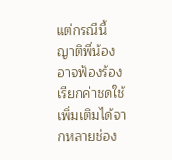แต่กรณีนี้ ญาติพี่น้องอาจฟ้องร้องเรียกค่าชดใช้เพิ่มเติมได้จากหลายช่อง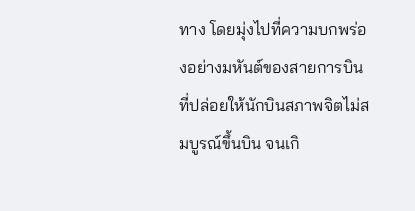ทาง โดยมุ่งไปที่ความบกพร่องอย่างมหันต์ของสายการบิน ที่ปล่อยให้นักบินสภาพจิตไม่สมบูรณ์ขึ้นบิน จนเกิ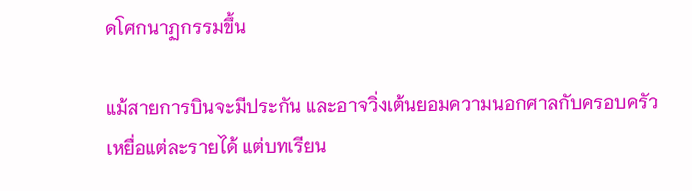ดโศกนาฏกรรมขึ้น

แม้สายการบินจะมีประกัน และอาจวิ่งเต้นยอมความนอกศาลกับครอบครัวเหยื่อแต่ละรายได้ แต่บทเรียน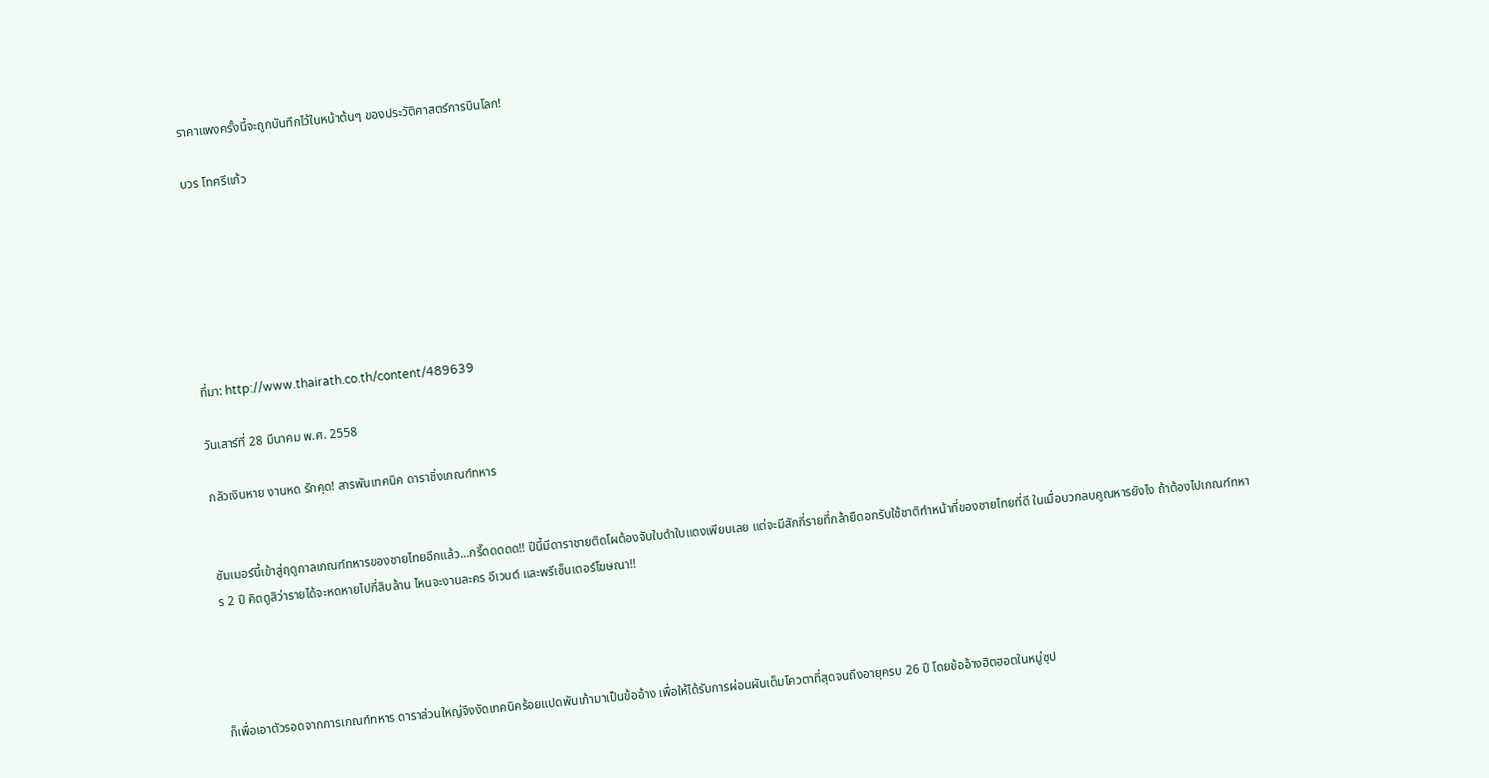ราคาแพงครั้งนี้จะถูกบันทึกไว้ในหน้าต้นๆ ของประวัติศาสตร์การบินโลก!

บวร โทศรีแก้ว







ที่มา: http://www.thairath.co.th/content/489639

วันเสาร์ที่ 28 มีนาคม พ.ศ. 2558

กลัวเงินหาย งานหด รักคุด! สารพันเทคนิค ดาราชิ่งเกณฑ์ทหาร


ซัมเมอร์นี้เข้าสู่ฤดูกาลเกณฑ์ทหารของชายไทยอีกแล้ว...กรี๊ดดดดด!! ปีนี้มีดาราชายติดโผต้องจับใบดำใบแดงเพียบเลย แต่จะมีสักกี่รายที่กล้ายืดอกรับใช้ชาติทำหน้าที่ของชายไทยที่ดี ในเมื่อบวกลบคูณหารยังไง ถ้าต้องไปเกณฑ์ทหาร 2 ปี คิดดูสิว่ารายได้จะหดหายไปกี่สิบล้าน ไหนจะงานละคร อีเวนต์ และพรีเซ็นเตอร์โฆษณา!!




ก็เพื่อเอาตัวรอดจากการเกณฑ์ทหาร ดาราส่วนใหญ่จึงงัดเทคนิคร้อยแปดพันเก้ามาเป็นข้ออ้าง เพื่อให้ได้รับการผ่อนผันเต็มโควตาที่สุดจนถึงอายุครบ 26 ปี โดยข้ออ้างฮิตฮอตในหมู่ซุป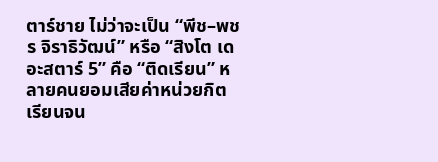ตาร์ชาย ไม่ว่าจะเป็น “พีช–พชร จิราธิวัฒน์” หรือ “สิงโต เดอะสตาร์ 5” คือ “ติดเรียน” หลายคนยอมเสียค่าหน่วยกิตเรียนจน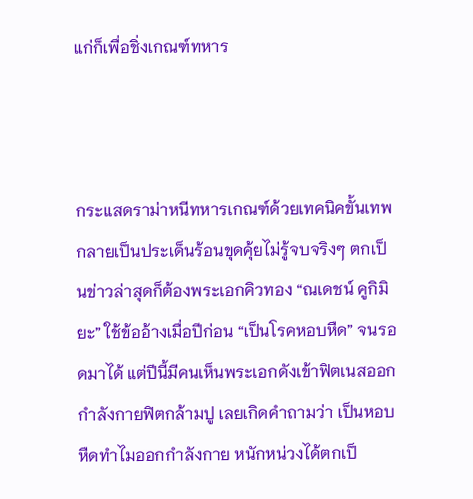แก่ก็เพื่อชิ่งเกณฑ์ทหาร



กระแสดราม่าหนีทหารเกณฑ์ด้วยเทคนิคขั้นเทพ กลายเป็นประเด็นร้อนขุดคุ้ยไม่รู้จบจริงๆ ตกเป็นข่าวล่าสุดก็ต้องพระเอกคิวทอง “ณเดชน์ คูกิมิยะ” ใช้ข้ออ้างเมื่อปีก่อน “เป็นโรคหอบหืด” จนรอดมาได้ แต่ปีนี้มีคนเห็นพระเอกดังเข้าฟิตเนสออกกำลังกายฟิตกล้ามปู เลยเกิดคำถามว่า เป็นหอบหืดทำไมออกกำลังกาย หนักหน่วงได้ตกเป็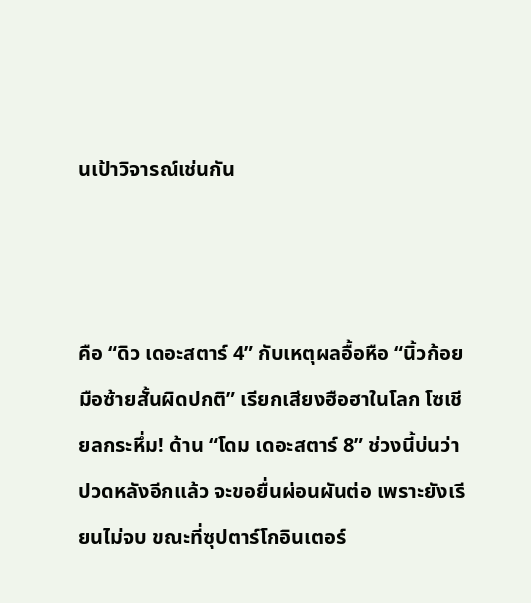นเป้าวิจารณ์เช่นกัน



คือ “ดิว เดอะสตาร์ 4” กับเหตุผลอื้อหือ “นิ้วก้อยมือซ้ายสั้นผิดปกติ” เรียกเสียงฮือฮาในโลก โซเชียลกระหึ่ม! ด้าน “โดม เดอะสตาร์ 8” ช่วงนี้บ่นว่าปวดหลังอีกแล้ว จะขอยื่นผ่อนผันต่อ เพราะยังเรียนไม่จบ ขณะที่ซุปตาร์โกอินเตอร์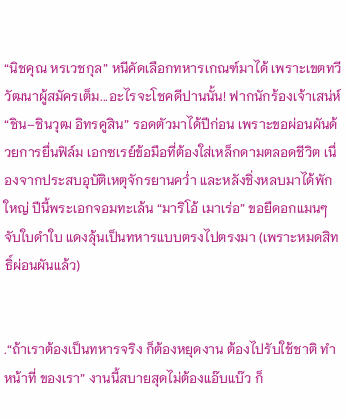“นิชคุณ หรเวชกุล” หนีคัดเลือกทหารเกณฑ์มาได้ เพราะเขตทวีวัฒนาผู้สมัครเต็ม...อะไรจะโชคดีปานนั้น! ฟากนักร้องเจ้าเสน่ห์ “ชิน–ชินวุฒ อิทรคูสิน” รอดตัวมาได้ปีก่อน เพราะขอผ่อนผันด้วยการยื่นฟิล์ม เอกซเรย์ข้อมือที่ต้องใส่เหล็กดามตลอดชีวิต เนื่องจากประสบอุบัติเหตุจักรยานคว่ำ และหลังชิ่งหลบมาได้พักใหญ่ ปีนี้พระเอกจอมทะเล้น “มาริโอ้ เมาเร่อ” ขอยืดอกแมนๆจับใบดำใบ แดงลุ้นเป็นทหารแบบตรงไปตรงมา (เพราะหมดสิทธิ์ผ่อนผันแล้ว)


.“ถ้าเราต้องเป็นทหารจริง ก็ต้องหยุดงาน ต้องไปรับใช้ชาติ ทำหน้าที่ ของเรา” งานนี้สบายสุดไม่ต้องแอ๊บแบ๊ว ก็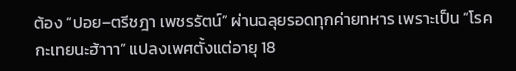ต้อง “ปอย–ตรีชฎา เพชรรัตน์” ผ่านฉลุยรอดทุกค่ายทหาร เพราะเป็น “โรคกะเทยนะฮ้าาา” แปลงเพศตั้งแต่อายุ 18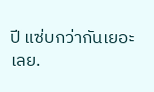ปี แซ่บกว่ากันเยอะเลย.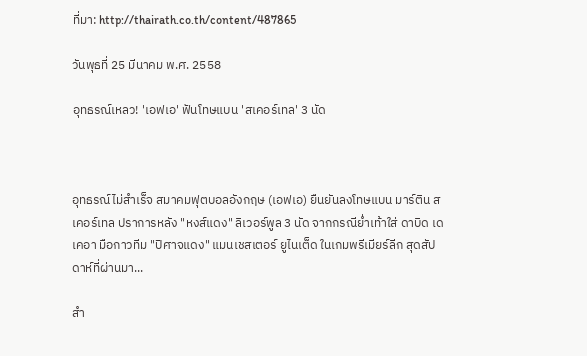ที่มา: http://thairath.co.th/content/487865

วันพุธที่ 25 มีนาคม พ.ศ. 2558

อุทธรณ์เหลว! 'เอฟเอ' ฟันโทษแบน 'สเคอร์เทล' 3 นัด



อุทธรณ์ไม่สำเร็จ สมาคมฟุตบอลอังกฤษ (เอฟเอ) ยืนยันลงโทษแบน มาร์ติน สเคอร์เทล ปราการหลัง "หงส์แดง" ลิเวอร์พูล 3 นัด จากกรณีย่ำเท้าใส่ ดาบิด เด เคอา มือกาวทีม "ปิศาจแดง" แมนเชสเตอร์ ยูไนเต็ด ในเกมพรีเมียร์ลีก สุดสัปดาห์ที่ผ่านมา...

สำ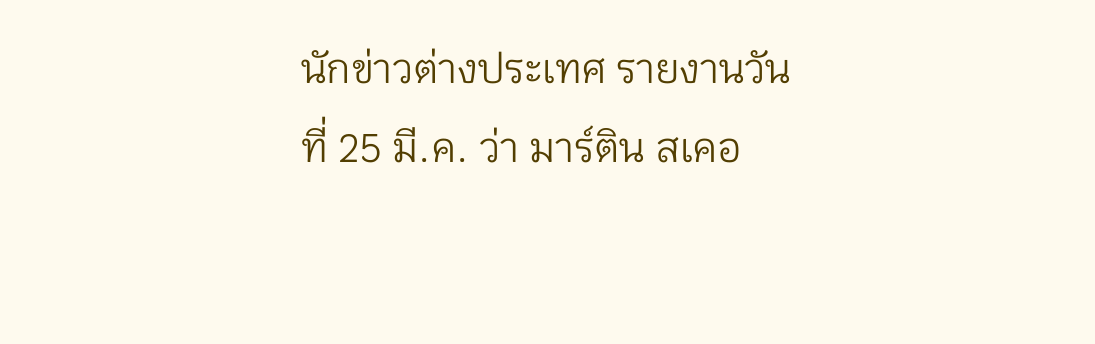นักข่าวต่างประเทศ รายงานวันที่ 25 มี.ค. ว่า มาร์ติน สเคอ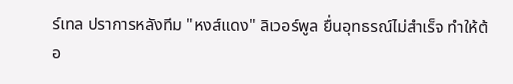ร์เทล ปราการหลังทีม "หงส์แดง" ลิเวอร์พูล ยื่นอุทธรณ์ไม่สำเร็จ ทำให้ต้อ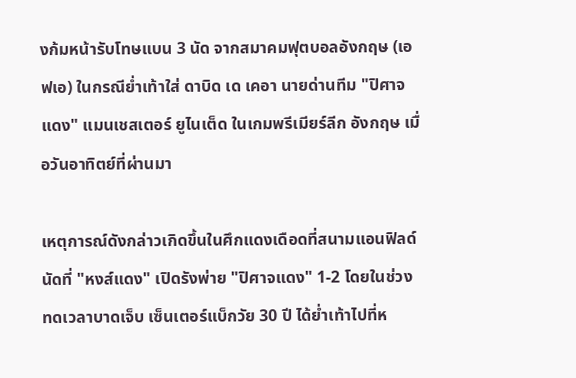งก้มหน้ารับโทษแบน 3 นัด จากสมาคมฟุตบอลอังกฤษ (เอฟเอ) ในกรณีย่ำเท้าใส่ ดาบิด เด เคอา นายด่านทีม "ปิศาจแดง" แมนเชสเตอร์ ยูไนเต็ด ในเกมพรีเมียร์ลีก อังกฤษ เมื่อวันอาทิตย์ที่ผ่านมา

เหตุการณ์ดังกล่าวเกิดขึ้นในศึกแดงเดือดที่สนามแอนฟิลด์ นัดที่ "หงส์แดง" เปิดรังพ่าย "ปิศาจแดง" 1-2 โดยในช่วงทดเวลาบาดเจ็บ เซ็นเตอร์แบ็กวัย 30 ปี ได้ย่ำเท้าไปที่ห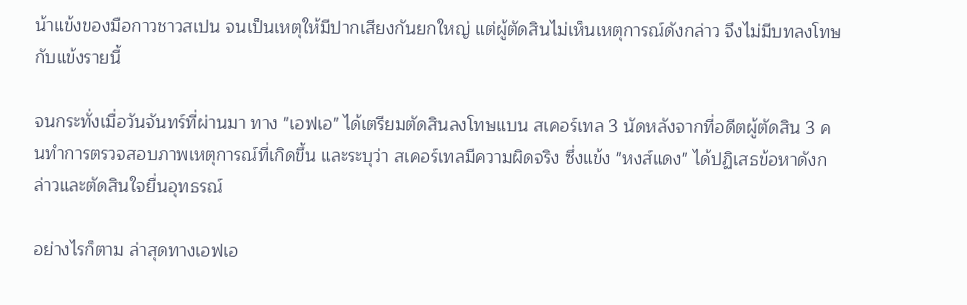น้าแข้งของมือกาวชาวสเปน จนเป็นเหตุให้มีปากเสียงกันยกใหญ่ แต่ผู้ตัดสินไม่เห็นเหตุการณ์ดังกล่าว จึงไม่มีบทลงโทษกับแข้งรายนี้

จนกระทั่งเมื่อวันจันทร์ที่ผ่านมา ทาง "เอฟเอ" ได้เตรียมตัดสินลงโทษแบน สเคอร์เทล 3 นัดหลังจากที่อดีตผู้ตัดสิน 3 คนทำการตรวจสอบภาพเหตุการณ์ที่เกิดขึ้น และระบุว่า สเคอร์เทลมีความผิดจริง ซึ่งแข้ง "หงส์แดง" ได้ปฏิเสธข้อหาดังกล่าวและตัดสินใจยื่นอุทธรณ์

อย่างไรก็ตาม ล่าสุดทางเอฟเอ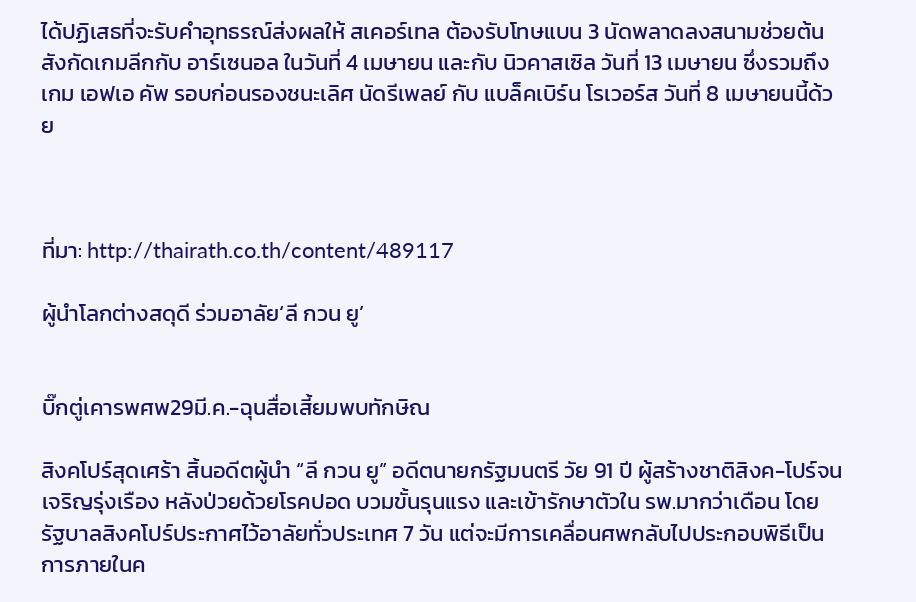ได้ปฏิเสธที่จะรับคำอุทธรณ์ส่งผลให้ สเคอร์เทล ต้องรับโทษแบน 3 นัดพลาดลงสนามช่วยต้นสังกัดเกมลีกกับ อาร์เซนอล ในวันที่ 4 เมษายน และกับ นิวคาสเซิล วันที่ 13 เมษายน ซึ่งรวมถึงเกม เอฟเอ คัพ รอบก่อนรองชนะเลิศ นัดรีเพลย์ กับ แบล็คเบิร์น โรเวอร์ส วันที่ 8 เมษายนนี้ด้วย



ที่มา: http://thairath.co.th/content/489117

ผู้นำโลกต่างสดุดี ร่วมอาลัย‘ลี กวน ยู’


บิ๊กตู่เคารพศพ29มี.ค.-ฉุนสื่อเสี้ยมพบทักษิณ

สิงคโปร์สุดเศร้า สิ้นอดีตผู้นำ “ลี กวน ยู” อดีตนายกรัฐมนตรี วัย 91 ปี ผู้สร้างชาติสิงค-โปร์จนเจริญรุ่งเรือง หลังป่วยด้วยโรคปอด บวมขั้นรุนแรง และเข้ารักษาตัวใน รพ.มากว่าเดือน โดยรัฐบาลสิงคโปร์ประกาศไว้อาลัยทั่วประเทศ 7 วัน แต่จะมีการเคลื่อนศพกลับไปประกอบพิธีเป็นการภายในค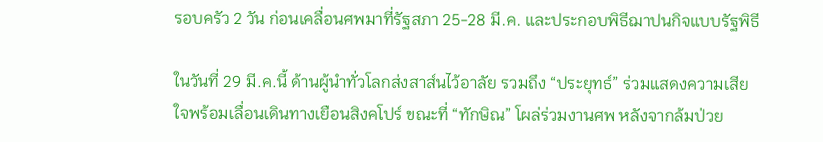รอบครัว 2 วัน ก่อนเคลื่อนศพมาที่รัฐสภา 25-28 มี.ค. และประกอบพิธีฌาปนกิจแบบรัฐพิธี

ในวันที่ 29 มี.ค.นี้ ด้านผู้นำทั่วโลกส่งสาส์นไว้อาลัย รวมถึง “ประยุทธ์” ร่วมแสดงความเสียใจพร้อมเลื่อนเดินทางเยือนสิงคโปร์ ขณะที่ “ทักษิณ” โผล่ร่วมงานศพ หลังจากล้มป่วย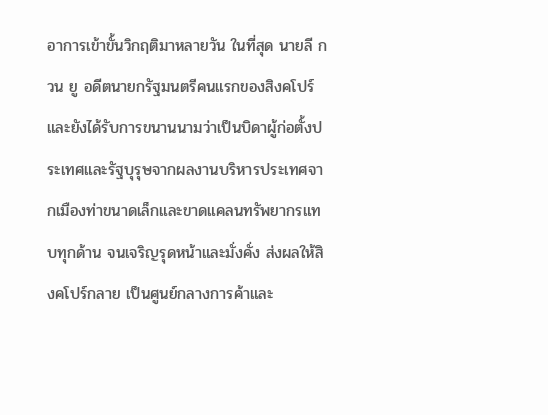อาการเข้าขั้นวิกฤติมาหลายวัน ในที่สุด นายลี กวน ยู อดีตนายกรัฐมนตรีคนแรกของสิงคโปร์ และยังได้รับการขนานนามว่าเป็นบิดาผู้ก่อตั้งประเทศและรัฐบุรุษจากผลงานบริหารประเทศจากเมืองท่าขนาดเล็กและขาดแคลนทรัพยากรแทบทุกด้าน จนเจริญรุดหน้าและมั่งคั่ง ส่งผลให้สิงคโปร์กลาย เป็นศูนย์กลางการค้าและ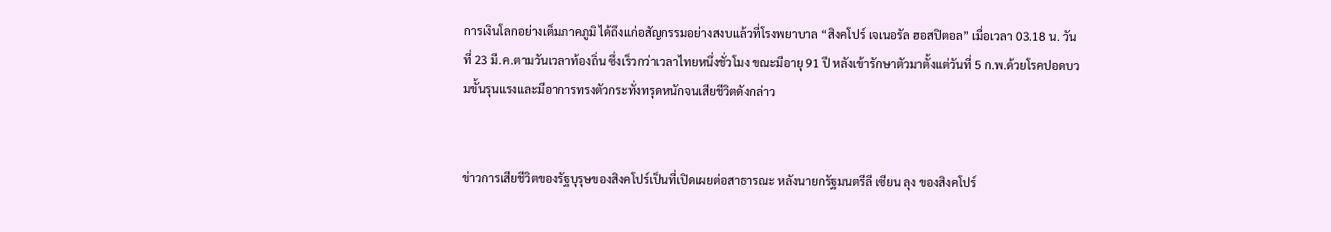การเงินโลกอย่างเต็มภาคภูมิ ได้ถึงแก่อสัญกรรมอย่างสงบแล้วที่โรงพยาบาล “สิงคโปร์ เจเนอรัล ฮอสปิตอล” เมื่อเวลา 03.18 น. วันที่ 23 มี.ค.ตามวันเวลาท้องถิ่น ซึ่งเร็วกว่าเวลาไทยหนึ่งชั่วโมง ขณะมีอายุ 91 ปี หลังเข้ารักษาตัวมาตั้งแต่วันที่ 5 ก.พ.ด้วยโรคปอดบวมขั้นรุนแรงและมีอาการทรงตัวกระทั่งทรุดหนักจนเสียชีวิตดังกล่าว


ข่าวการเสียชีวิตของรัฐบุรุษของสิงคโปร์เป็นที่เปิดเผยต่อสาธารณะ หลังนายกรัฐมนตรีลี เซียน ลุง ของสิงคโปร์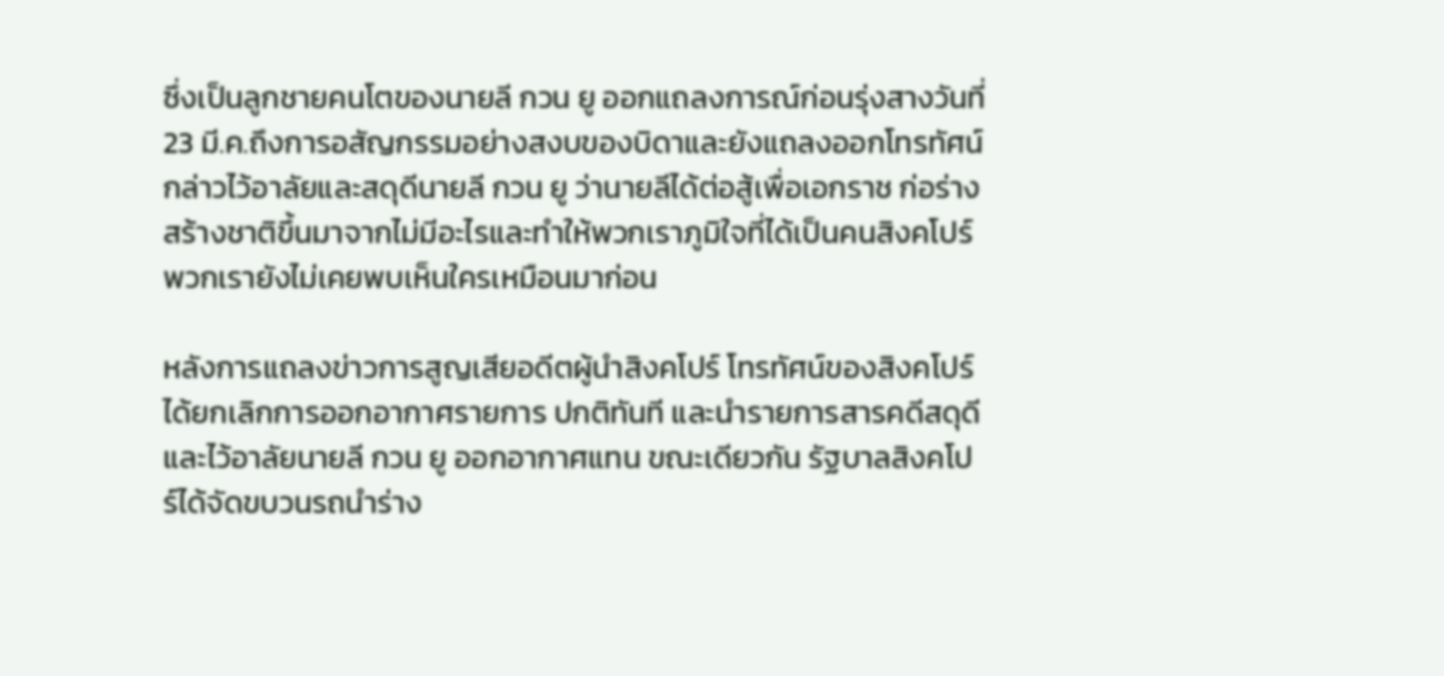ซึ่งเป็นลูกชายคนโตของนายลี กวน ยู ออกแถลงการณ์ก่อนรุ่งสางวันที่ 23 มี.ค.ถึงการอสัญกรรมอย่างสงบของบิดาและยังแถลงออกโทรทัศน์กล่าวไว้อาลัยและสดุดีนายลี กวน ยู ว่านายลีได้ต่อสู้เพื่อเอกราช ก่อร่างสร้างชาติขึ้นมาจากไม่มีอะไรและทำให้พวกเราภูมิใจที่ได้เป็นคนสิงคโปร์ พวกเรายังไม่เคยพบเห็นใครเหมือนมาก่อน

หลังการแถลงข่าวการสูญเสียอดีตผู้นำสิงคโปร์ โทรทัศน์ของสิงคโปร์ได้ยกเลิกการออกอากาศรายการ ปกติทันที และนำรายการสารคดีสดุดีและไว้อาลัยนายลี กวน ยู ออกอากาศแทน ขณะเดียวกัน รัฐบาลสิงคโปร์ได้จัดขบวนรถนำร่าง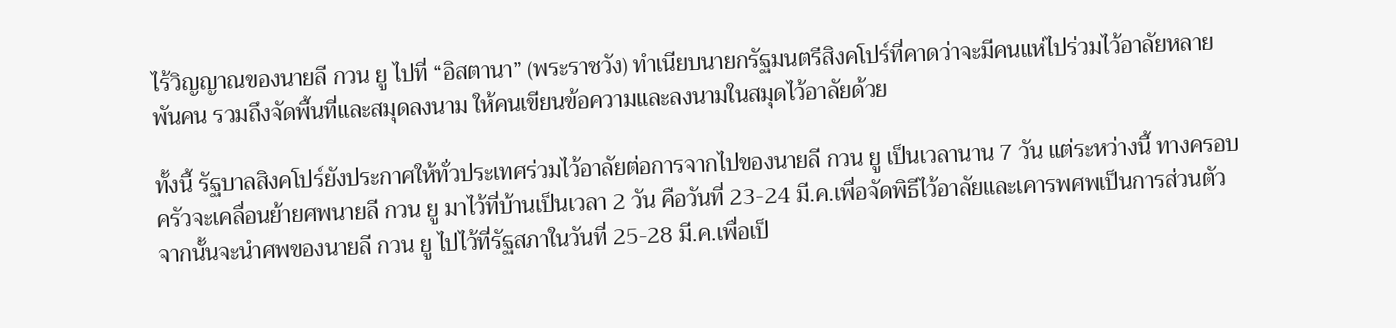ไร้วิญญาณของนายลี กวน ยู ไปที่ “อิสตานา” (พระราชวัง) ทำเนียบนายกรัฐมนตรีสิงคโปร์ที่คาดว่าจะมีคนแห่ไปร่วมไว้อาลัยหลายพันคน รวมถึงจัดพื้นที่และสมุดลงนาม ให้คนเขียนข้อความและลงนามในสมุดไว้อาลัยด้วย

ทั้งนี้ รัฐบาลสิงคโปร์ยังประกาศให้ทั่วประเทศร่วมไว้อาลัยต่อการจากไปของนายลี กวน ยู เป็นเวลานาน 7 วัน แต่ระหว่างนี้ ทางครอบครัวจะเคลื่อนย้ายศพนายลี กวน ยู มาไว้ที่บ้านเป็นเวลา 2 วัน คือวันที่ 23-24 มี.ค.เพื่อจัดพิธีไว้อาลัยและเคารพศพเป็นการส่วนตัว จากนั้นจะนำศพของนายลี กวน ยู ไปไว้ที่รัฐสภาในวันที่ 25-28 มี.ค.เพื่อเป็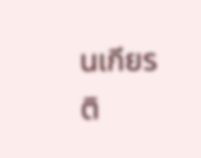นเกียรติ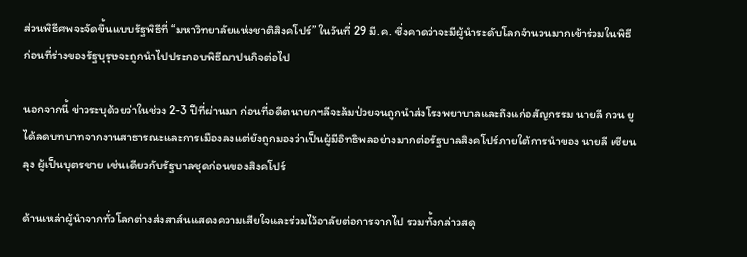ส่วนพิธีศพจะจัดขึ้นแบบรัฐพิธีที่ “มหาวิทยาลัยแห่งชาติสิงคโปร์” ในวันที่ 29 มี.ค. ซึ่งคาดว่าจะมีผู้นำระดับโลกจำนวนมากเข้าร่วมในพิธี ก่อนที่ร่างของรัฐบุรุษจะถูกนำไปประกอบพิธีฌาปนกิจต่อไป

นอกจากนี้ ข่าวระบุด้วยว่าในช่วง 2-3 ปีที่ผ่านมา ก่อนที่อดีตนายกฯลีจะล้มป่วยจนถูกนำส่งโรงพยาบาลและถึงแก่อสัญกรรม นายลี กวน ยู ได้ลดบทบาทจากงานสาธารณะและการเมืองลงแต่ยังถูกมองว่าเป็นผู้มีอิทธิพลอย่างมากต่อรัฐบาลสิงคโปร์ภายใต้การนำของ นายลี เซียน ลุง ผู้เป็นบุตรชาย เช่นเดียวกับรัฐบาลชุดก่อนของสิงคโปร์

ด้านเหล่าผู้นำจากทั่วโลกต่างส่งสาส์นแสดงความเสียใจและร่วมไว้อาลัยต่อการจากไป รวมทั้งกล่าวสดุ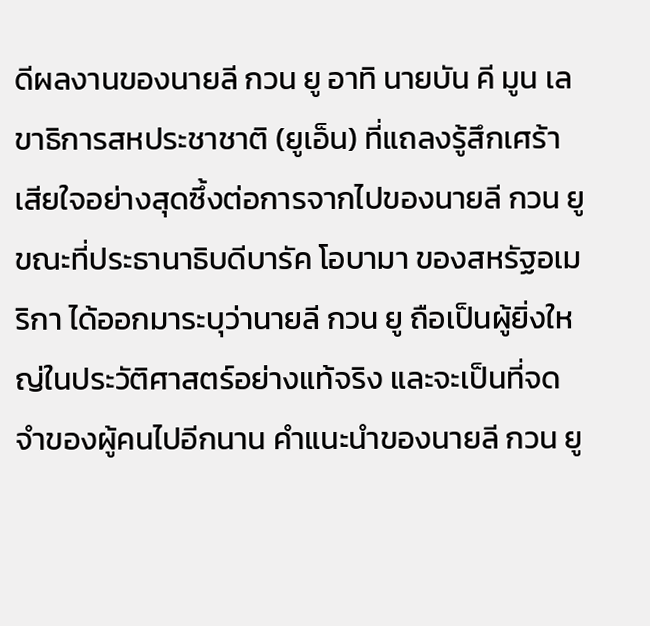ดีผลงานของนายลี กวน ยู อาทิ นายบัน คี มูน เลขาธิการสหประชาชาติ (ยูเอ็น) ที่แถลงรู้สึกเศร้าเสียใจอย่างสุดซึ้งต่อการจากไปของนายลี กวน ยู ขณะที่ประธานาธิบดีบารัค โอบามา ของสหรัฐอเมริกา ได้ออกมาระบุว่านายลี กวน ยู ถือเป็นผู้ยิ่งใหญ่ในประวัติศาสตร์อย่างแท้จริง และจะเป็นที่จดจำของผู้คนไปอีกนาน คำแนะนำของนายลี กวน ยู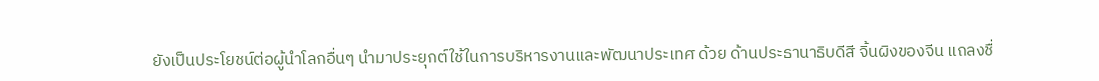ยังเป็นประโยชน์ต่อผู้นำโลกอื่นๆ นำมาประยุกต์ใช้ในการบริหารงานและพัฒนาประเทศ ด้วย ด้านประธานาธิบดีสี จิ้นผิงของจีน แถลงชื่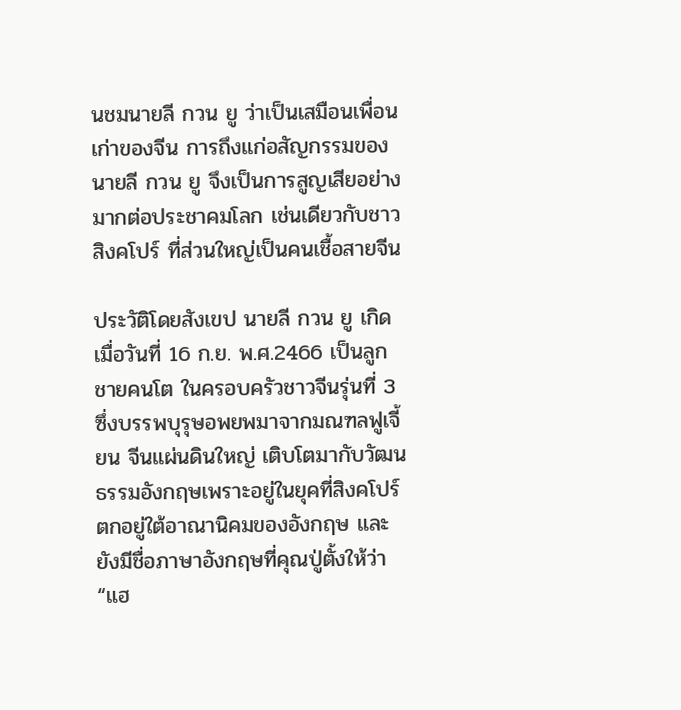นชมนายลี กวน ยู ว่าเป็นเสมือนเพื่อนเก่าของจีน การถึงแก่อสัญกรรมของนายลี กวน ยู จึงเป็นการสูญเสียอย่างมากต่อประชาคมโลก เช่นเดียวกับชาวสิงคโปร์ ที่ส่วนใหญ่เป็นคนเชื้อสายจีน

ประวัติโดยสังเขป นายลี กวน ยู เกิดเมื่อวันที่ 16 ก.ย. พ.ศ.2466 เป็นลูกชายคนโต ในครอบครัวชาวจีนรุ่นที่ 3 ซึ่งบรรพบุรุษอพยพมาจากมณฑลฟูเจี้ยน จีนแผ่นดินใหญ่ เติบโตมากับวัฒนธรรมอังกฤษเพราะอยู่ในยุคที่สิงคโปร์ตกอยู่ใต้อาณานิคมของอังกฤษ และยังมีชื่อภาษาอังกฤษที่คุณปู่ตั้งให้ว่า “แฮ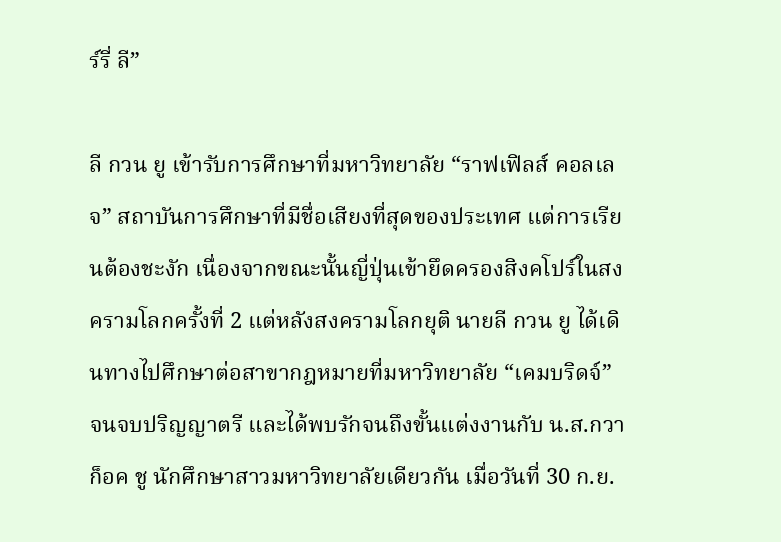ร์รี่ ลี”

ลี กวน ยู เข้ารับการศึกษาที่มหาวิทยาลัย “ราฟเฟิลส์ คอลเลจ” สถาบันการศึกษาที่มีชื่อเสียงที่สุดของประเทศ แต่การเรียนต้องชะงัก เนื่องจากขณะนั้นญี่ปุ่นเข้ายึดครองสิงคโปร์ในสงครามโลกครั้งที่ 2 แต่หลังสงครามโลกยุติ นายลี กวน ยู ได้เดินทางไปศึกษาต่อสาขากฎหมายที่มหาวิทยาลัย “เคมบริดจ์” จนจบปริญญาตรี และได้พบรักจนถึงขั้นแต่งงานกับ น.ส.กวา ก็อค ชู นักศึกษาสาวมหาวิทยาลัยเดียวกัน เมื่อวันที่ 30 ก.ย.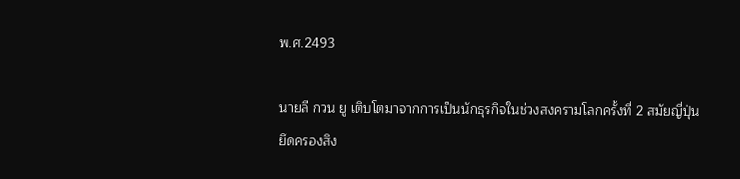พ.ศ.2493

นายลี กวน ยู เติบโตมาจากการเป็นนักธุรกิจในช่วงสงครามโลกครั้งที่ 2 สมัยญี่ปุ่นยึดครองสิง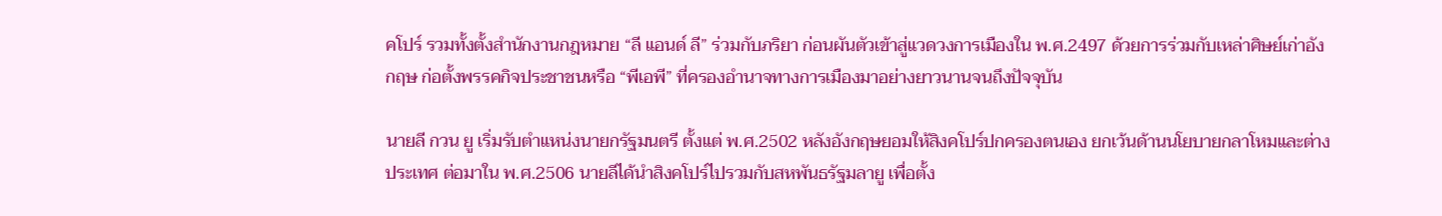คโปร์ รวมทั้งตั้งสำนักงานกฎหมาย “ลี แอนด์ ลี” ร่วมกับภริยา ก่อนผันตัวเข้าสู่แวดวงการเมืองใน พ.ศ.2497 ด้วยการร่วมกับเหล่าศิษย์เก่าอังกฤษ ก่อตั้งพรรคกิจประชาชนหรือ “พีเอพี” ที่ครองอำนาจทางการเมืองมาอย่างยาวนานจนถึงปัจจุบัน

นายลี กวน ยู เริ่มรับตำแหน่งนายกรัฐมนตรี ตั้งแต่ พ.ศ.2502 หลังอังกฤษยอมให้สิงคโปร์ปกครองตนเอง ยกเว้นด้านนโยบายกลาโหมและต่างประเทศ ต่อมาใน พ.ศ.2506 นายลีได้นำสิงคโปร์ไปรวมกับสหพันธรัฐมลายู เพื่อตั้ง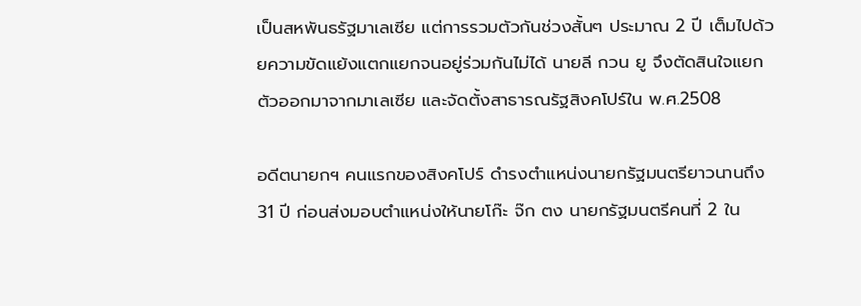เป็นสหพันธรัฐมาเลเซีย แต่การรวมตัวกันช่วงสั้นๆ ประมาณ 2 ปี เต็มไปด้วยความขัดแย้งแตกแยกจนอยู่ร่วมกันไม่ได้ นายลี กวน ยู จึงตัดสินใจแยกตัวออกมาจากมาเลเซีย และจัดตั้งสาธารณรัฐสิงคโปร์ใน พ.ศ.2508

อดีตนายกฯ คนแรกของสิงคโปร์ ดำรงตำแหน่งนายกรัฐมนตรียาวนานถึง 31 ปี ก่อนส่งมอบตำแหน่งให้นายโก๊ะ จ๊ก ตง นายกรัฐมนตรีคนที่ 2 ใน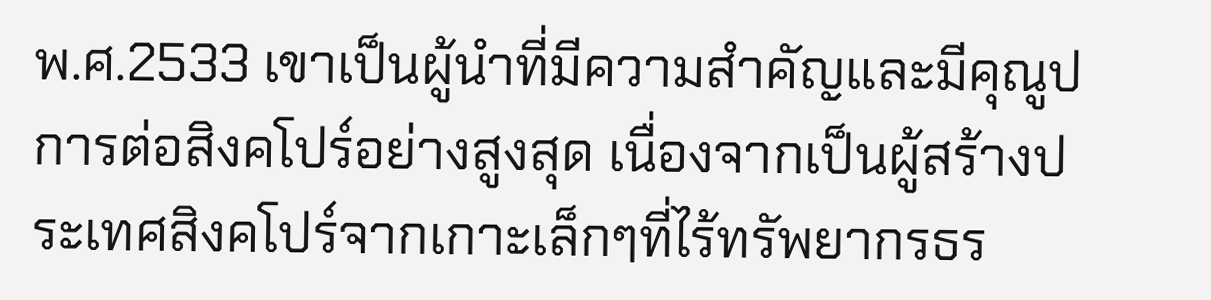พ.ศ.2533 เขาเป็นผู้นำที่มีความสำคัญและมีคุณูปการต่อสิงคโปร์อย่างสูงสุด เนื่องจากเป็นผู้สร้างประเทศสิงคโปร์จากเกาะเล็กๆที่ไร้ทรัพยากรธร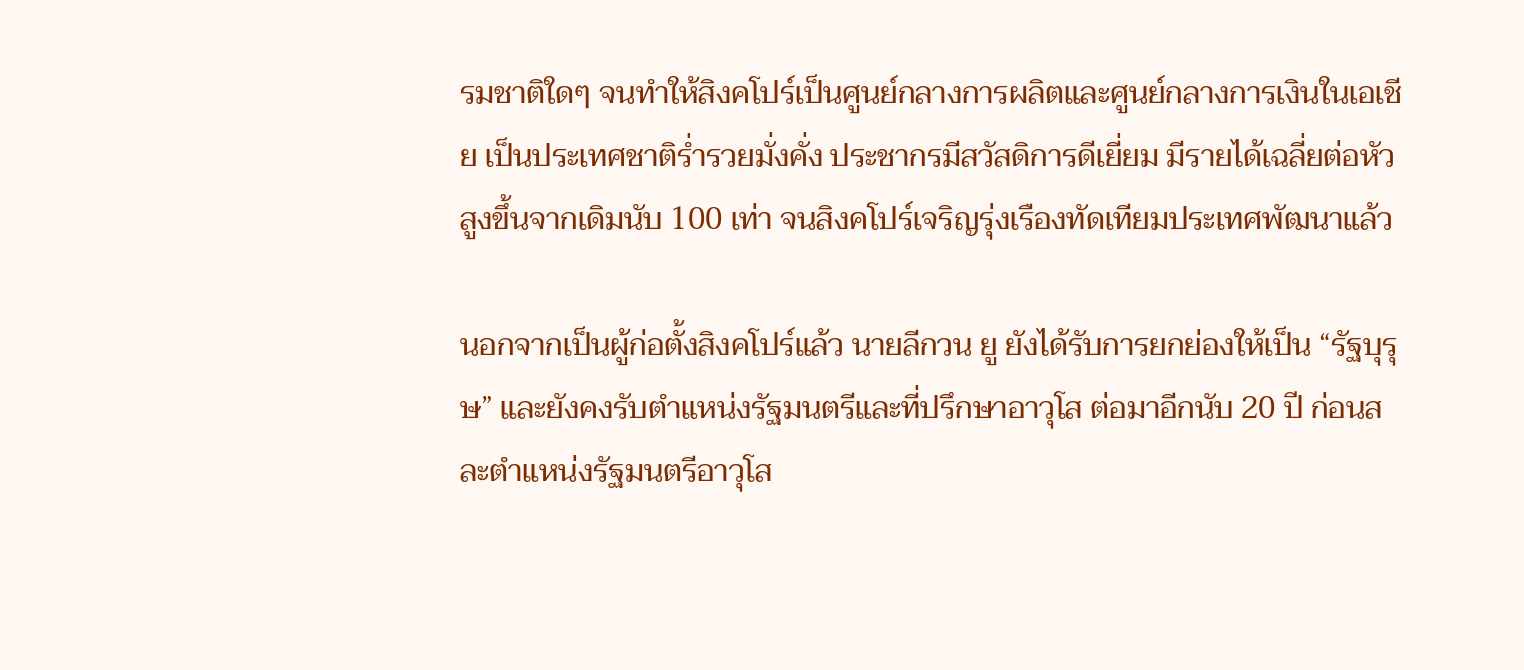รมชาติใดๆ จนทำให้สิงคโปร์เป็นศูนย์กลางการผลิตและศูนย์กลางการเงินในเอเชีย เป็นประเทศชาติร่ำรวยมั่งคั่ง ประชากรมีสวัสดิการดีเยี่ยม มีรายได้เฉลี่ยต่อหัวสูงขึ้นจากเดิมนับ 100 เท่า จนสิงคโปร์เจริญรุ่งเรืองทัดเทียมประเทศพัฒนาแล้ว

นอกจากเป็นผู้ก่อตั้งสิงคโปร์แล้ว นายลีกวน ยู ยังได้รับการยกย่องให้เป็น “รัฐบุรุษ” และยังคงรับตำแหน่งรัฐมนตรีและที่ปรึกษาอาวุโส ต่อมาอีกนับ 20 ปี ก่อนสละตำแหน่งรัฐมนตรีอาวุโส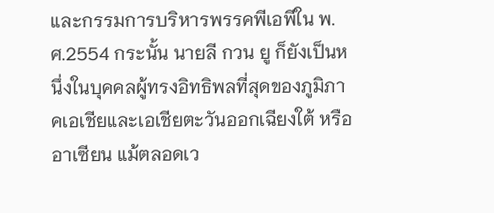และกรรมการบริหารพรรคพีเอพีใน พ.ศ.2554 กระนั้น นายลี กวน ยู ก็ยังเป็นหนึ่งในบุคคลผู้ทรงอิทธิพลที่สุดของภูมิภาคเอเชียและเอเชียตะวันออกเฉียงใต้ หรืออาเซียน แม้ตลอดเว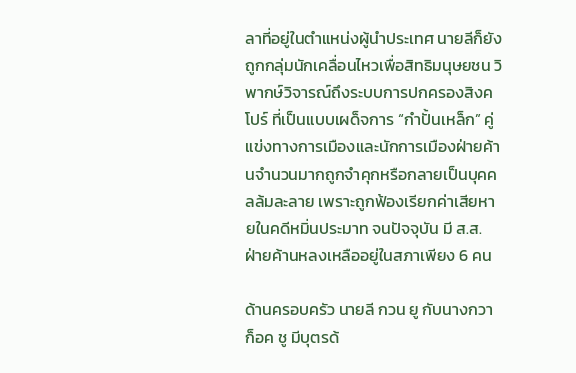ลาที่อยู่ในตำแหน่งผู้นำประเทศ นายลีก็ยังถูกกลุ่มนักเคลื่อนไหวเพื่อสิทธิมนุษยชน วิพากษ์วิจารณ์ถึงระบบการปกครองสิงคโปร์ ที่เป็นแบบเผด็จการ “กำปั้นเหล็ก” คู่แข่งทางการเมืองและนักการเมืองฝ่ายค้านจำนวนมากถูกจำคุกหรือกลายเป็นบุคคลล้มละลาย เพราะถูกฟ้องเรียกค่าเสียหายในคดีหมิ่นประมาท จนปัจจุบัน มี ส.ส. ฝ่ายค้านหลงเหลืออยู่ในสภาเพียง 6 คน

ด้านครอบครัว นายลี กวน ยู กับนางกวา ก็อค ชู มีบุตรด้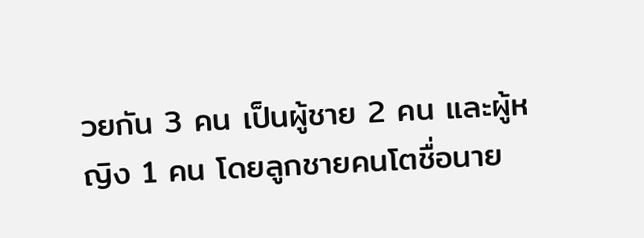วยกัน 3 คน เป็นผู้ชาย 2 คน และผู้หญิง 1 คน โดยลูกชายคนโตชื่อนาย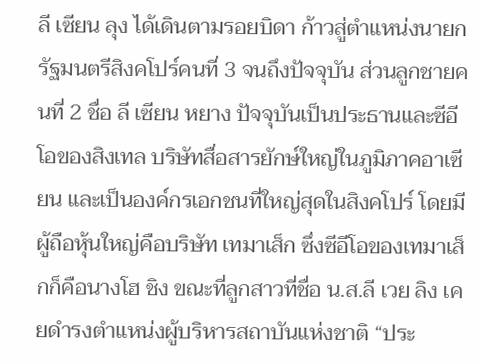ลี เซียน ลุง ได้เดินตามรอยบิดา ก้าวสู่ตำแหน่งนายกรัฐมนตรีสิงคโปร์คนที่ 3 จนถึงปัจจุบัน ส่วนลูกชายคนที่ 2 ชื่อ ลี เซียน หยาง ปัจจุบันเป็นประธานและซีอีโอของสิงเทล บริษัทสื่อสารยักษ์ใหญ่ในภูมิภาคอาเซียน และเป็นองค์กรเอกชนที่ใหญ่สุดในสิงคโปร์ โดยมีผู้ถือหุ้นใหญ่คือบริษัท เทมาเส็ก ซึ่งซีอีโอของเทมาเส็กก็คือนางโฮ ชิง ขณะที่ลูกสาวที่ชื่อ น.ส.ลี เวย ลิง เคยดำรงตำแหน่งผู้บริหารสถาบันแห่งชาติ “ประ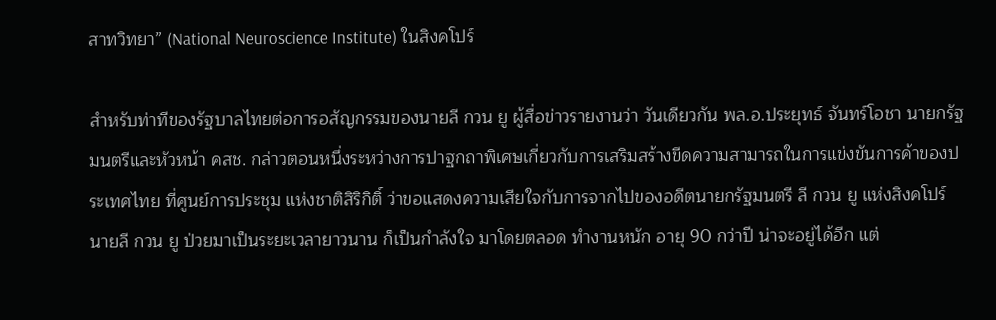สาทวิทยา” (National Neuroscience Institute) ในสิงคโปร์

สำหรับท่าทีของรัฐบาลไทยต่อการอสัญกรรมของนายลี กวน ยู ผู้สื่อข่าวรายงานว่า วันเดียวกัน พล.อ.ประยุทธ์ จันทร์โอชา นายกรัฐมนตรีและหัวหน้า คสช. กล่าวตอนหนึ่งระหว่างการปาฐกถาพิเศษเกี่ยวกับการเสริมสร้างขีดความสามารถในการแข่งขันการค้าของประเทศไทย ที่ศูนย์การประชุม แห่งชาติสิริกิติ์ ว่าขอแสดงความเสียใจกับการจากไปของอดีตนายกรัฐมนตรี ลี กวน ยู แห่งสิงคโปร์ นายลี กวน ยู ป่วยมาเป็นระยะเวลายาวนาน ก็เป็นกำลังใจ มาโดยตลอด ทำงานหนัก อายุ 90 กว่าปี น่าจะอยู่ได้อีก แต่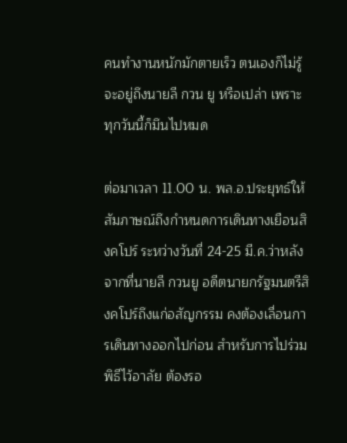คนทำงานหนักมักตายเร็ว ตนเองก็ไม่รู้จะอยู่ถึงนายลี กวน ยู หรือเปล่า เพราะทุกวันนี้ก็มึนไปหมด

ต่อมาเวลา 11.00 น. พล.อ.ประยุทธ์ให้สัมภาษณ์ถึงกำหนดการเดินทางเยือนสิงคโปร์ ระหว่างวันที่ 24-25 มี.ค.ว่าหลังจากที่นายลี กวนยู อดีตนายกรัฐมนตรีสิงคโปร์ถึงแก่อสัญกรรม คงต้องเลื่อนการเดินทางออกไปก่อน สำหรับการไปร่วมพิธีไว้อาลัย ต้องรอ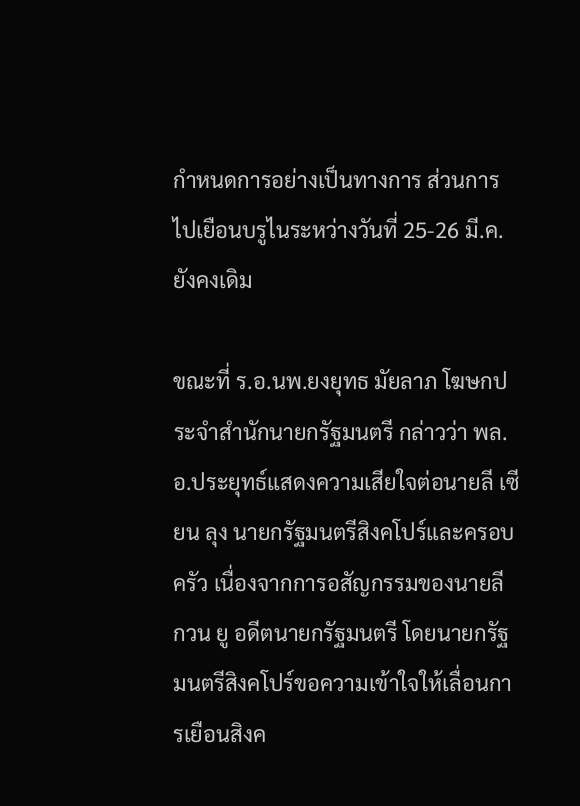กำหนดการอย่างเป็นทางการ ส่วนการไปเยือนบรูไนระหว่างวันที่ 25-26 มี.ค.ยังคงเดิม

ขณะที่ ร.อ.นพ.ยงยุทธ มัยลาภ โฆษกประจำสำนักนายกรัฐมนตรี กล่าวว่า พล.อ.ประยุทธ์แสดงความเสียใจต่อนายลี เซียน ลุง นายกรัฐมนตรีสิงคโปร์และครอบครัว เนื่องจากการอสัญกรรมของนายลี กวน ยู อดีตนายกรัฐมนตรี โดยนายกรัฐมนตรีสิงคโปร์ขอความเข้าใจให้เลื่อนการเยือนสิงค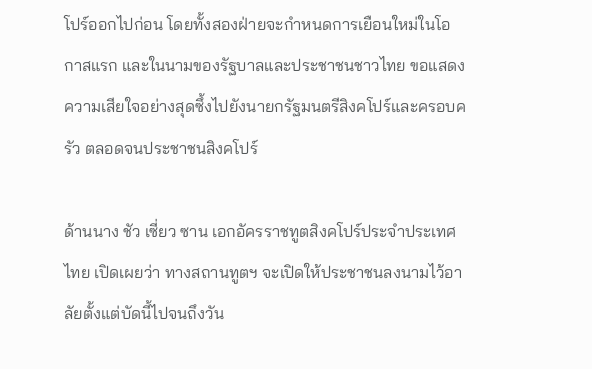โปร์ออกไปก่อน โดยทั้งสองฝ่ายจะกำหนดการเยือนใหม่ในโอกาสแรก และในนามของรัฐบาลและประชาชนชาวไทย ขอแสดงความเสียใจอย่างสุดซึ้งไปยังนายกรัฐมนตรีสิงคโปร์และครอบครัว ตลอดจนประชาชนสิงคโปร์

ด้านนาง ชัว เซี่ยว ซาน เอกอัครราชทูตสิงคโปร์ประจำประเทศไทย เปิดเผยว่า ทางสถานทูตฯ จะเปิดให้ประชาชนลงนามไว้อาลัยตั้งแต่บัดนี้ไปจนถึงวัน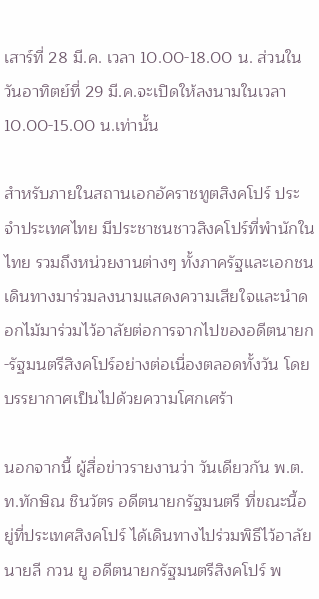เสาร์ที่ 28 มี.ค. เวลา 10.00-18.00 น. ส่วนในวันอาทิตย์ที่ 29 มี.ค.จะเปิดให้ลงนามในเวลา 10.00-15.00 น.เท่านั้น

สำหรับภายในสถานเอกอัคราชทูตสิงคโปร์ ประจำประเทศไทย มีประชาชนชาวสิงคโปร์ที่พำนักในไทย รวมถึงหน่วยงานต่างๆ ทั้งภาครัฐและเอกชน เดินทางมาร่วมลงนามแสดงความเสียใจและนำดอกไม้มาร่วมไว้อาลัยต่อการจากไปของอดีตนายก-รัฐมนตรีสิงคโปร์อย่างต่อเนื่องตลอดทั้งวัน โดยบรรยากาศเป็นไปด้วยความโศกเศร้า

นอกจากนี้ ผู้สื่อข่าวรายงานว่า วันเดียวกัน พ.ต.ท.ทักษิณ ชินวัตร อดีตนายกรัฐมนตรี ที่ขณะนี้อยู่ที่ประเทศสิงคโปร์ ได้เดินทางไปร่วมพิธีไว้อาลัยนายลี กวน ยู อดีตนายกรัฐมนตรีสิงคโปร์ พ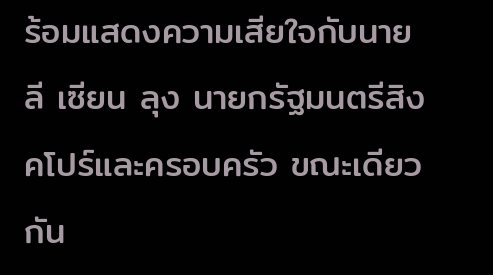ร้อมแสดงความเสียใจกับนายลี เซียน ลุง นายกรัฐมนตรีสิงคโปร์และครอบครัว ขณะเดียวกัน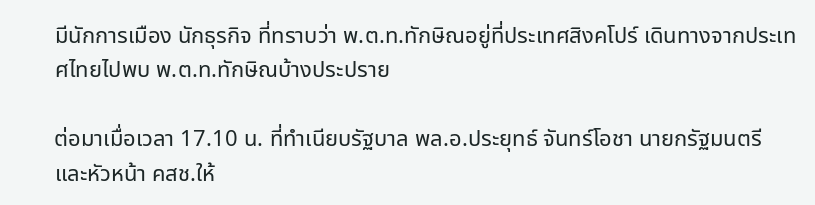มีนักการเมือง นักธุรกิจ ที่ทราบว่า พ.ต.ท.ทักษิณอยู่ที่ประเทศสิงคโปร์ เดินทางจากประเทศไทยไปพบ พ.ต.ท.ทักษิณบ้างประปราย

ต่อมาเมื่อเวลา 17.10 น. ที่ทำเนียบรัฐบาล พล.อ.ประยุทธ์ จันทร์โอชา นายกรัฐมนตรี และหัวหน้า คสช.ให้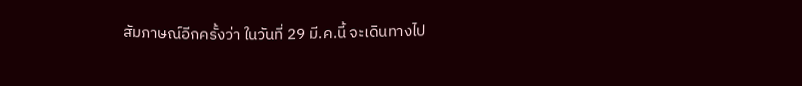สัมภาษณ์อีกครั้งว่า ในวันที่ 29 มี.ค.นี้ จะเดินทางไป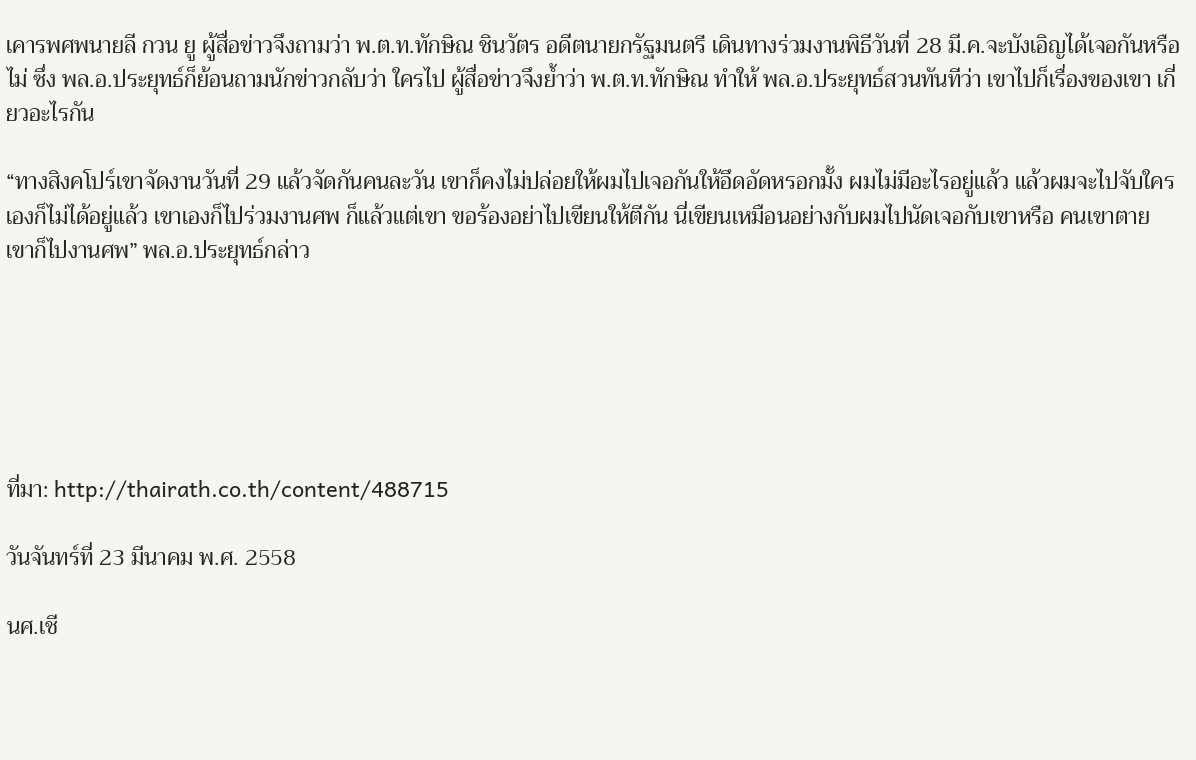เคารพศพนายลี กวน ยู ผู้สื่อข่าวจึงถามว่า พ.ต.ท.ทักษิณ ชินวัตร อดีตนายกรัฐมนตรี เดินทางร่วมงานพิธีวันที่ 28 มี.ค.จะบังเอิญได้เจอกันหรือไม่ ซึ่ง พล.อ.ประยุทธ์ก็ย้อนถามนักข่าวกลับว่า ใครไป ผู้สื่อข่าวจึงย้ำว่า พ.ต.ท.ทักษิณ ทำให้ พล.อ.ประยุทธ์สวนทันทีว่า เขาไปก็เรื่องของเขา เกี่ยวอะไรกัน

“ทางสิงคโปร์เขาจัดงานวันที่ 29 แล้วจัดกันคนละวัน เขาก็คงไม่ปล่อยให้ผมไปเจอกันให้อึดอัดหรอกมั้ง ผมไม่มีอะไรอยู่แล้ว แล้วผมจะไปจับใครเองก็ไม่ได้อยู่แล้ว เขาเองก็ไปร่วมงานศพ ก็แล้วแต่เขา ขอร้องอย่าไปเขียนให้ตีกัน นี่เขียนเหมือนอย่างกับผมไปนัดเจอกับเขาหรือ คนเขาตาย เขาก็ไปงานศพ” พล.อ.ประยุทธ์กล่าว






ที่มา: http://thairath.co.th/content/488715

วันจันทร์ที่ 23 มีนาคม พ.ศ. 2558

นศ.เชี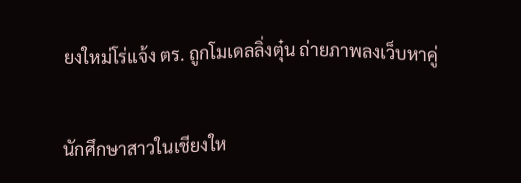ยงใหม่โร่แจ้ง ตร. ถูกโมเดลลิ่งตุ๋น ถ่ายภาพลงเว็บหาคู่


นักศึกษาสาวในเชียงให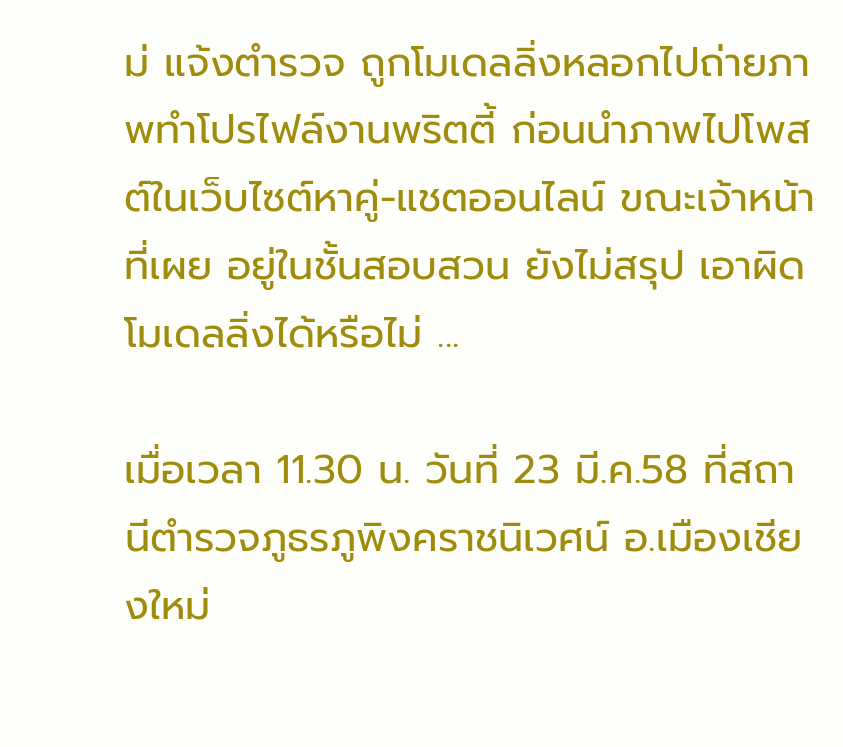ม่ แจ้งตำรวจ ถูกโมเดลลิ่งหลอกไปถ่ายภาพทำโปรไฟล์งานพริตตี้ ก่อนนำภาพไปโพสต์ในเว็บไซต์หาคู่-แชตออนไลน์ ขณะเจ้าหน้าที่เผย อยู่ในชั้นสอบสวน ยังไม่สรุป เอาผิดโมเดลลิ่งได้หรือไม่ ...

เมื่อเวลา 11.30 น. วันที่ 23 มี.ค.58 ที่สถานีตำรวจภูธรภูพิงคราชนิเวศน์ อ.เมืองเชียงใหม่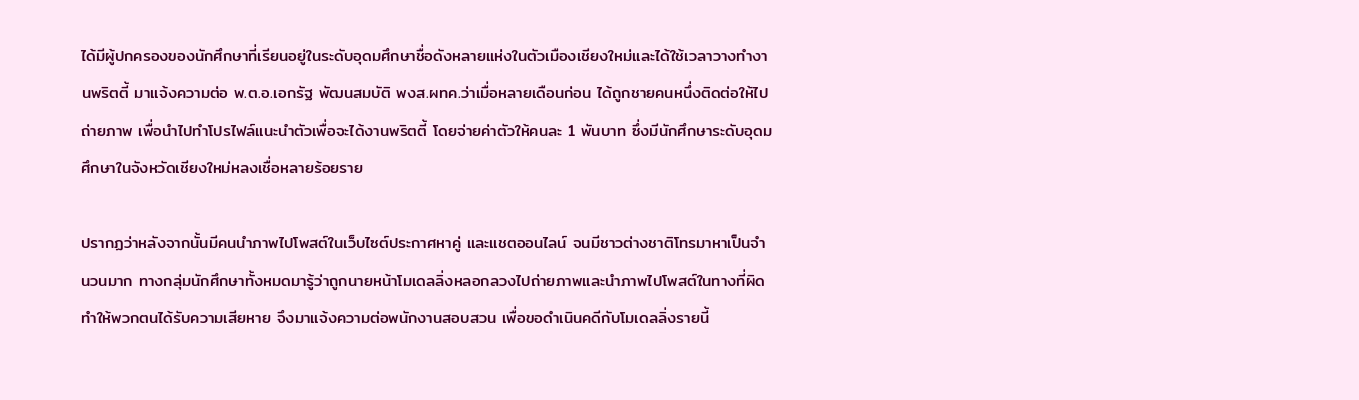ได้มีผู้ปกครองของนักศึกษาที่เรียนอยู่ในระดับอุดมศึกษาชื่อดังหลายแห่งในตัวเมืองเชียงใหม่และได้ใช้เวลาวางทำงานพริตตี้ มาแจ้งความต่อ พ.ต.อ.เอกรัฐ พัฒนสมบัติ พงส.ผทค.ว่าเมื่อหลายเดือนก่อน ได้ถูกชายคนหนึ่งติดต่อให้ไปถ่ายภาพ เพื่อนำไปทำโปรไฟล์แนะนำตัวเพื่อจะได้งานพริตตี้ โดยจ่ายค่าตัวให้คนละ 1 พันบาท ซึ่งมีนักศึกษาระดับอุดมศึกษาในจังหวัดเชียงใหม่หลงเชื่อหลายร้อยราย

ปรากฏว่าหลังจากนั้นมีคนนำภาพไปโพสต์ในเว็บไซต์ประกาศหาคู่ และแชตออนไลน์ จนมีชาวต่างชาติโทรมาหาเป็นจำนวนมาก ทางกลุ่มนักศึกษาทั้งหมดมารู้ว่าถูกนายหน้าโมเดลลิ่งหลอกลวงไปถ่ายภาพและนำภาพไปโพสต์ในทางที่ผิด ทำให้พวกตนได้รับความเสียหาย จึงมาแจ้งความต่อพนักงานสอบสวน เพื่อขอดำเนินคดีกับโมเดลลิ่งรายนี้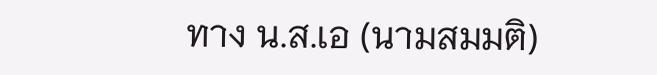ทาง น.ส.เอ (นามสมมติ)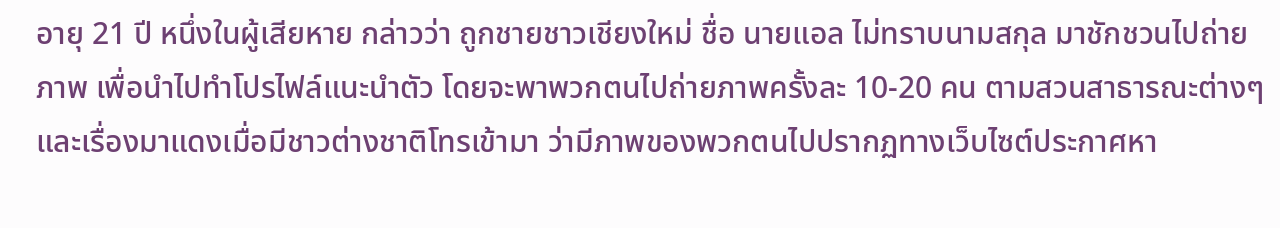อายุ 21 ปี หนึ่งในผู้เสียหาย กล่าวว่า ถูกชายชาวเชียงใหม่ ชื่อ นายแอล ไม่ทราบนามสกุล มาชักชวนไปถ่ายภาพ เพื่อนำไปทำโปรไฟล์แนะนำตัว โดยจะพาพวกตนไปถ่ายภาพครั้งละ 10-20 คน ตามสวนสาธารณะต่างๆ และเรื่องมาแดงเมื่อมีชาวต่างชาติโทรเข้ามา ว่ามีภาพของพวกตนไปปรากฏทางเว็บไซต์ประกาศหา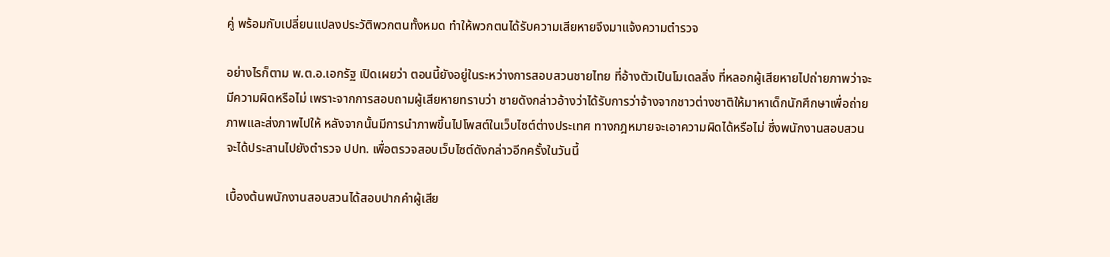คู่ พร้อมกับเปลี่ยนแปลงประวัติพวกตนทั้งหมด ทำให้พวกตนได้รับความเสียหายจึงมาแจ้งความตำรวจ

อย่างไรก็ตาม พ.ต.อ.เอกรัฐ เปิดเผยว่า ตอนนี้ยังอยู่ในระหว่างการสอบสวนชายไทย ที่อ้างตัวเป็นโมเดลลิ่ง ที่หลอกผู้เสียหายไปถ่ายภาพว่าจะมีความผิดหรือไม่ เพราะจากการสอบถามผู้เสียหายทราบว่า ชายดังกล่าวอ้างว่าได้รับการว่าจ้างจากชาวต่างชาติให้มาหาเด็กนักศึกษาเพื่อถ่ายภาพและส่งภาพไปให้ หลังจากนั้นมีการนำภาพขึ้นไปโพสต์ในเว็บไซต์ต่างประเทศ ทางกฎหมายจะเอาความผิดได้หรือไม่ ซึ่งพนักงานสอบสวนจะได้ประสานไปยังตำรวจ ปปท. เพื่อตรวจสอบเว็บไซต์ดังกล่าวอีกครั้งในวันนี้

เบื้องต้นพนักงานสอบสวนได้สอบปากคำผู้เสีย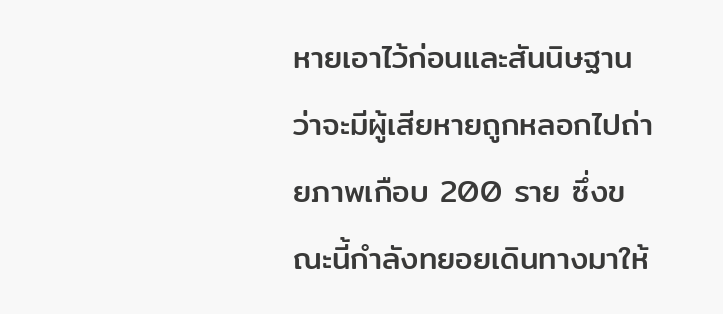หายเอาไว้ก่อนและสันนิษฐานว่าจะมีผู้เสียหายถูกหลอกไปถ่ายภาพเกือบ 200 ราย ซึ่งขณะนี้กำลังทยอยเดินทางมาให้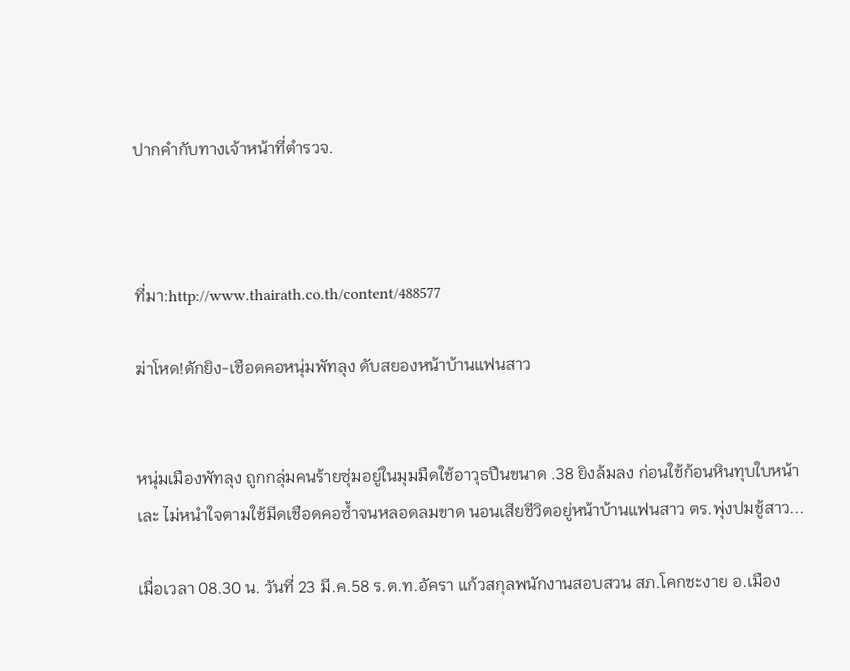ปากคำกับทางเจ้าหน้าที่ตำรวจ.



ที่มา:http://www.thairath.co.th/content/488577

ฆ่าโหด!ดักยิง-เชือดคอหนุ่มพัทลุง ดับสยองหน้าบ้านแฟนสาว


หนุ่มเมืองพัทลุง ถูกกลุ่มคนร้ายซุ่มอยู่ในมุมมืดใช้อาวุธปืนขนาด .38 ยิงล้มลง ก่อนใช้ก้อนหินทุบใบหน้าเละ ไม่หนำใจตามใช้มีดเชือดคอซ้ำจนหลอดลมขาด นอนเสียชีวิตอยู่หน้าบ้านแฟนสาว ตร.พุ่งปมชู้สาว...

เมื่อเวลา 08.30 น. วันที่ 23 มี.ค.58 ร.ต.ท.อัครา แก้วสกุลพนักงานสอบสวน สภ.โคกชะงาย อ.เมือง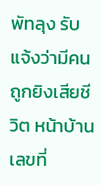พัทลุง รับแจ้งว่ามีคนถูกยิงเสียชีวิต หน้าบ้านเลขที่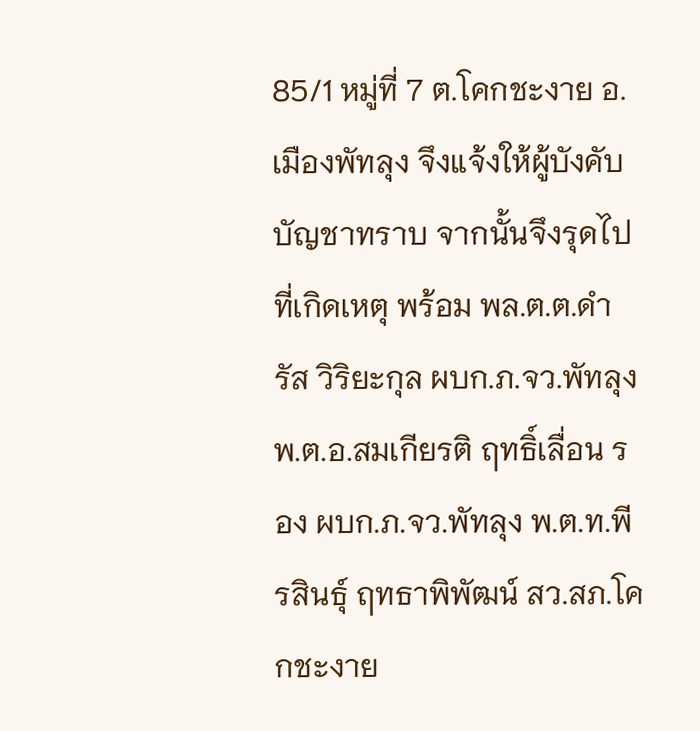85/1 หมู่ที่ 7 ต.โคกชะงาย อ.เมืองพัทลุง จึงแจ้งให้ผู้บังคับบัญชาทราบ จากนั้นจึงรุดไปที่เกิดเหตุ พร้อม พล.ต.ต.ดำรัส วิริยะกุล ผบก.ภ.จว.พัทลุง พ.ต.อ.สมเกียรติ ฤทธิ์เลื่อน รอง ผบก.ภ.จว.พัทลุง พ.ต.ท.พีรสินธุ์ ฤทธาพิพัฒน์ สว.สภ.โคกชะงาย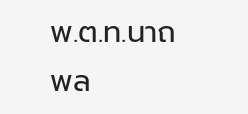พ.ต.ท.นาถพล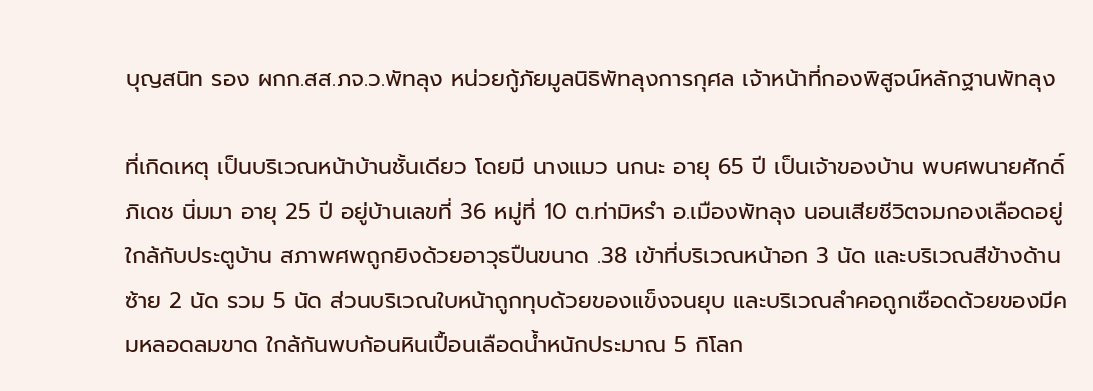บุญสนิท รอง ผกก.สส.ภจ.ว.พัทลุง หน่วยกู้ภัยมูลนิธิพัทลุงการกุศล เจ้าหน้าที่กองพิสูจน์หลักฐานพัทลุง

ที่เกิดเหตุ เป็นบริเวณหน้าบ้านชั้นเดียว โดยมี นางแมว นกนะ อายุ 65 ปี เป็นเจ้าของบ้าน พบศพนายศักดิ์ภิเดช นิ่มมา อายุ 25 ปี อยู่บ้านเลขที่ 36 หมู่ที่ 10 ต.ท่ามิหรำ อ.เมืองพัทลุง นอนเสียชีวิตจมกองเลือดอยู่ใกล้กับประตูบ้าน สภาพศพถูกยิงด้วยอาวุธปืนขนาด .38 เข้าที่บริเวณหน้าอก 3 นัด และบริเวณสีข้างด้านซ้าย 2 นัด รวม 5 นัด ส่วนบริเวณใบหน้าถูกทุบด้วยของแข็งจนยุบ และบริเวณลำคอถูกเชือดด้วยของมีคมหลอดลมขาด ใกล้กันพบก้อนหินเปื้อนเลือดน้ำหนักประมาณ 5 กิโลก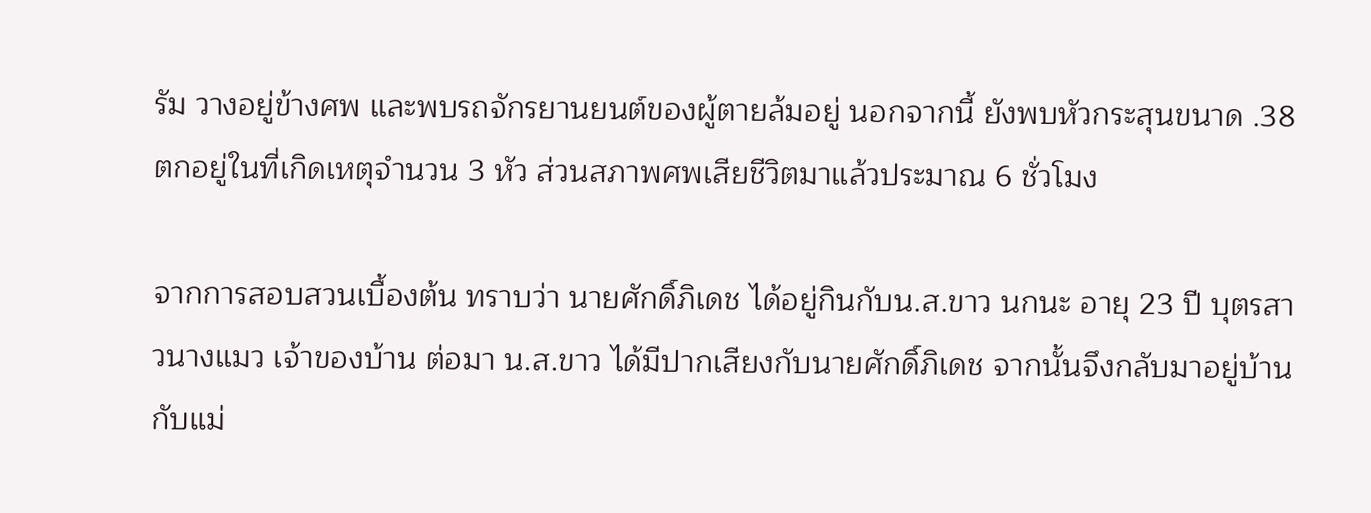รัม วางอยู่ข้างศพ และพบรถจักรยานยนต์ของผู้ตายล้มอยู่ นอกจากนี้ ยังพบหัวกระสุนขนาด .38 ตกอยู่ในที่เกิดเหตุจำนวน 3 หัว ส่วนสภาพศพเสียชีวิตมาแล้วประมาณ 6 ชั่วโมง

จากการสอบสวนเบื้องต้น ทราบว่า นายศักดิ์ภิเดช ได้อยู่กินกับน.ส.ขาว นกนะ อายุ 23 ปี บุตรสาวนางแมว เจ้าของบ้าน ต่อมา น.ส.ขาว ได้มีปากเสียงกับนายศักดิ์ภิเดช จากนั้นจึงกลับมาอยู่บ้านกับแม่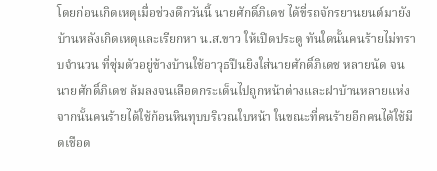โดยก่อนเกิดเหตุเมื่อช่วงดึกวันนี้ นายศักดิ์ภิเดช ได้ขี่รถจักรยานยนต์มายังบ้านหลังเกิดเหตุและเรียกหา น.ส.ขาว ให้เปิดประตู ทันใดนั้นคนร้ายไม่ทราบจำนวน ที่ซุ่มตัวอยู่ข้างบ้านใช้อาวุธปืนยิงใส่นายศักดิ์ภิเดช หลายนัด จนนายศักดิ์ภิเดช ล้มลงจนเลือดกระเด็นไปถูกหน้าต่างและฝาบ้านหลายแห่ง จากนั้นคนร้ายได้ใช้ก้อนหินทุบบริเวณใบหน้า ในขณะที่คนร้ายอีกคนได้ใช้มีดเชือด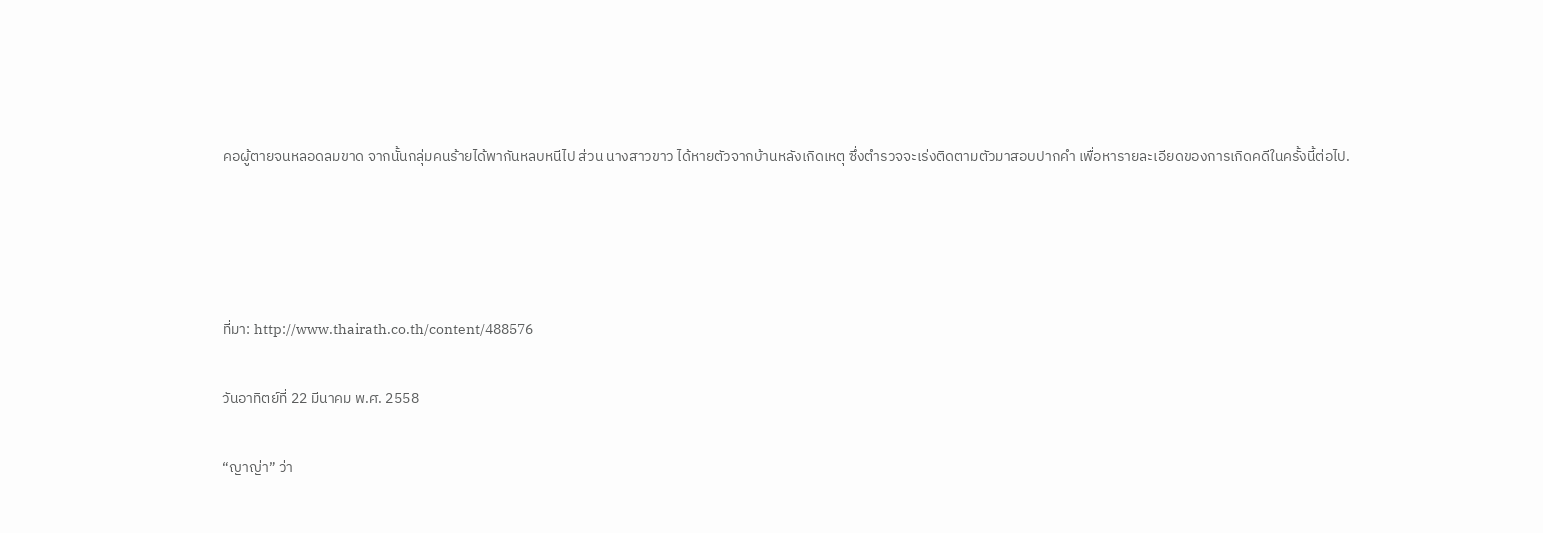คอผู้ตายจนหลอดลมขาด จากนั้นกลุ่มคนร้ายได้พากันหลบหนีไป ส่วน นางสาวขาว ได้หายตัวจากบ้านหลังเกิดเหตุ ซึ่งตำรวจจะเร่งติดตามตัวมาสอบปากคำ เพื่อหารายละเอียดของการเกิดคดีในครั้งนี้ต่อไป.




ที่มา: http://www.thairath.co.th/content/488576

วันอาทิตย์ที่ 22 มีนาคม พ.ศ. 2558

“ญาญ่า” ว่า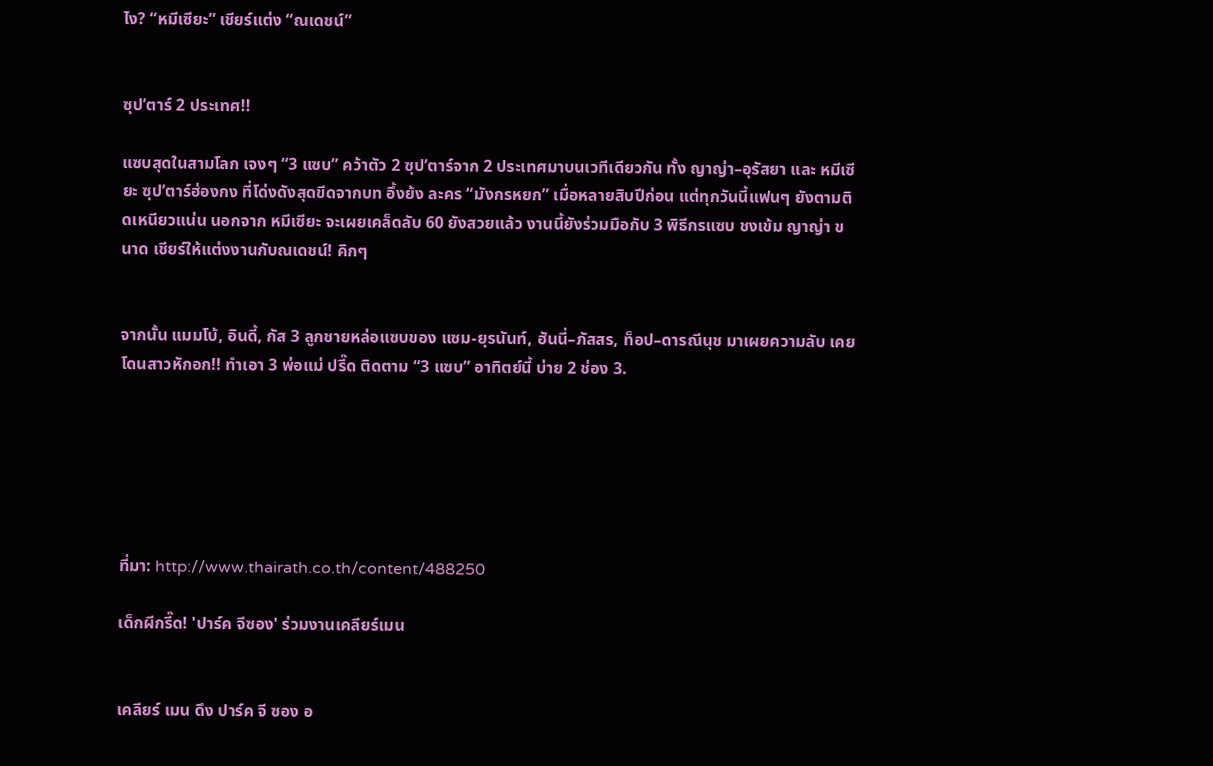ไง? “หมีเซียะ” เชียร์แต่ง “ณเดชน์”


ซุป’ตาร์ 2 ประเทศ!!

แซบสุดในสามโลก เจงๆ “3 แซบ” คว้าตัว 2 ซุป’ตาร์จาก 2 ประเทศมาบนเวทีเดียวกัน ทั้ง ญาญ่า–อุรัสยา และ หมีเซียะ ซุป’ตาร์ฮ่องกง ที่โด่งดังสุดขีดจากบท อึ้งย้ง ละคร “มังกรหยก” เมื่อหลายสิบปีก่อน แต่ทุกวันนี้แฟนๆ ยังตามติดเหนียวแน่น นอกจาก หมีเซียะ จะเผยเคล็ดลับ 60 ยังสวยแล้ว งานนี้ยังร่วมมือกับ 3 พิธีกรแซบ ชงเข้ม ญาญ่า ขนาด เชียร์ให้แต่งงานกับณเดชน์! คิกๆ


จากนั้น แมมโบ้, อินดี้, กัส 3 ลูกชายหล่อแซบของ แซม-ยุรนันท์, ฮันนี่–ภัสสร, ท็อป–ดารณีนุช มาเผยความลับ เคยโดนสาวหักอก!! ทำเอา 3 พ่อแม่ ปรี๊ด ติดตาม “3 แซบ” อาทิตย์นี้ บ่าย 2 ช่อง 3.






ที่มา: http://www.thairath.co.th/content/488250

เด็กผีกรี๊ด! 'ปาร์ค จีซอง' ร่วมงานเคลียร์เมน


เคลียร์ เมน ดึง ปาร์ค จี ซอง อ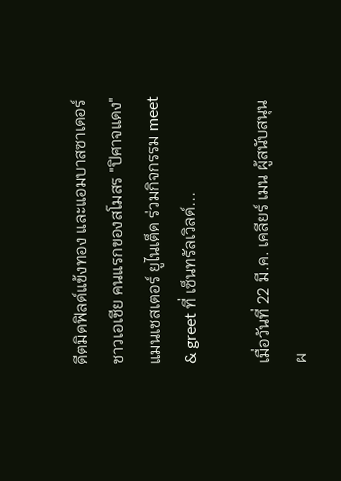ดีตมิดฟิลด์แข้งทอง และแอมบาสซาเดอร์ชาวเอเชีย คนแรกของสโมสร "ปิศาจแดง" แมนเชสเตอร์ ยูไนเต็ด ร่วมกิจกรรม meet & greet ที่ เซ็นทรัลเวิลด์...

เมื่อวันที่ 22 มี.ค. เคลียร์ เมน ผู้สนับสนุนผ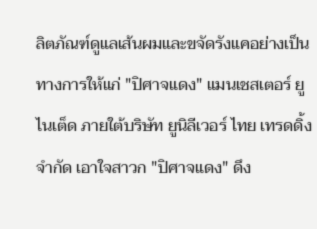ลิตภัณฑ์ดูแลเส้นผมและขจัดรังแคอย่างเป็นทางการให้แก่ "ปิศาจแดง" แมนเชสเตอร์ ยูไนเต็ด ภายใต้บริษัท ยูนิลีเวอร์ ไทย เทรดดิ้ง จำกัด เอาใจสาวก "ปิศาจแดง" ดึง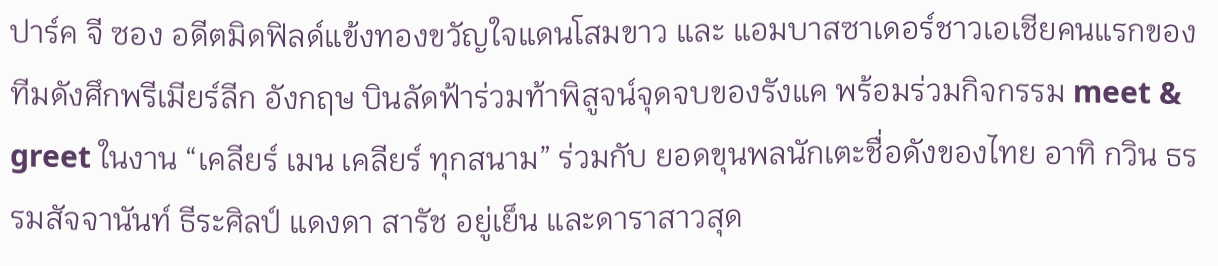ปาร์ค จี ซอง อดีตมิดฟิลด์แข้งทองขวัญใจแดนโสมขาว และ แอมบาสซาเดอร์ชาวเอเชียคนแรกของทีมดังศึกพรีเมียร์ลีก อังกฤษ บินลัดฟ้าร่วมท้าพิสูจน์จุดจบของรังแค พร้อมร่วมกิจกรรม meet & greet ในงาน “เคลียร์ เมน เคลียร์ ทุกสนาม” ร่วมกับ ยอดขุนพลนักเตะชื่อดังของไทย อาทิ กวิน ธรรมสัจจานันท์ ธีระศิลป์ แดงดา สารัช อยู่เย็น และดาราสาวสุด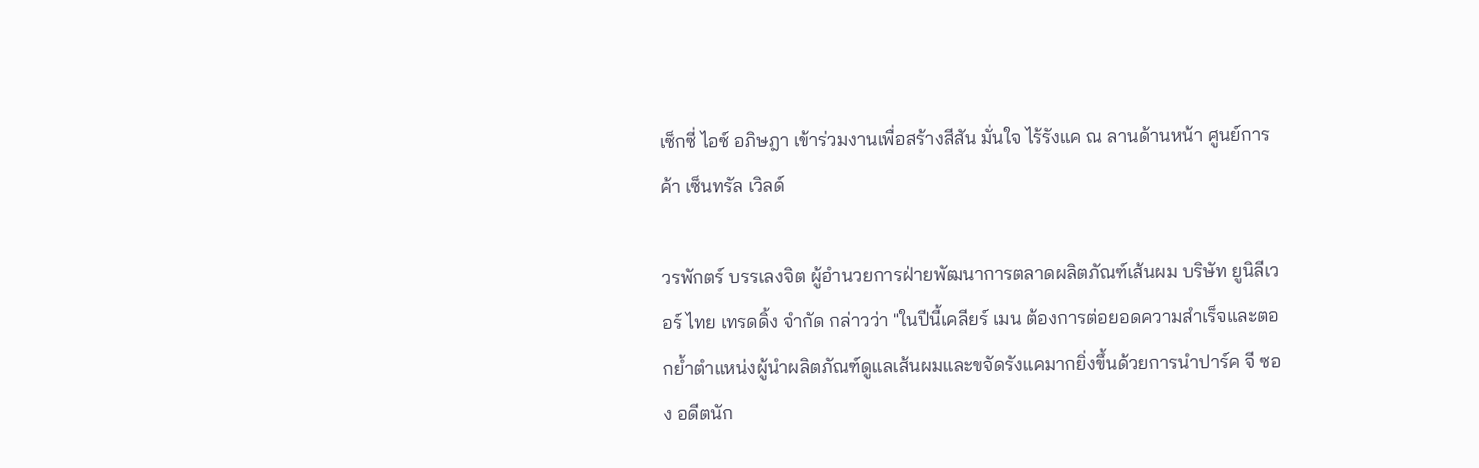เซ็กซี่ ไอซ์ อภิษฎา เข้าร่วมงานเพื่อสร้างสีสัน มั่นใจ ไร้รังแค ณ ลานด้านหน้า ศูนย์การค้า เซ็นทรัล เวิลด์

วรพักตร์ บรรเลงจิต ผู้อำนวยการฝ่ายพัฒนาการตลาดผลิตภัณฑ์เส้นผม บริษัท ยูนิลีเวอร์ ไทย เทรดดิ้ง จำกัด กล่าวว่า "ในปีนี้เคลียร์ เมน ต้องการต่อยอดความสำเร็จและตอกย้ำตำแหน่งผู้นำผลิตภัณฑ์ดูแลเส้นผมและขจัดรังแคมากยิ่งขึ้นด้วยการนำปาร์ค จี ซอง อดีตนัก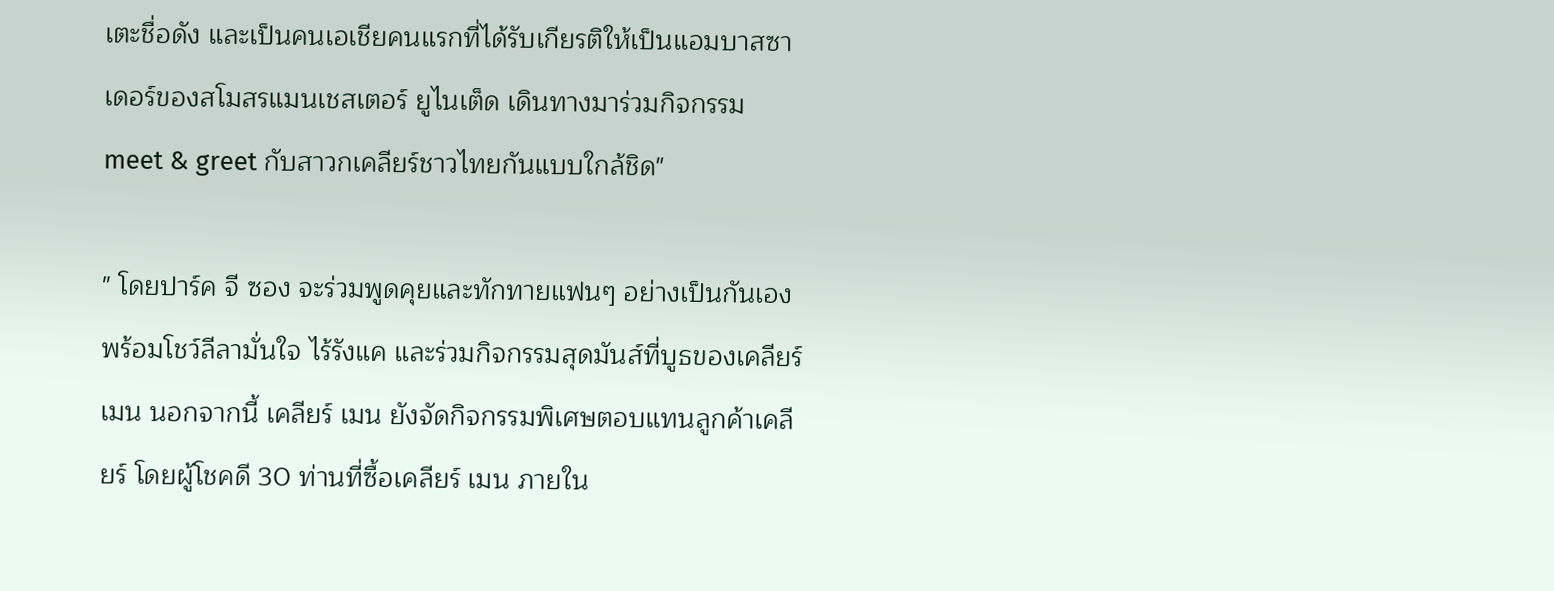เตะชื่อดัง และเป็นคนเอเชียคนแรกที่ได้รับเกียรติให้เป็นแอมบาสซาเดอร์ของสโมสรแมนเชสเตอร์ ยูไนเต็ด เดินทางมาร่วมกิจกรรม meet & greet กับสาวกเคลียร์ชาวไทยกันแบบใกล้ชิด"

" โดยปาร์ค จี ซอง จะร่วมพูดคุยและทักทายแฟนๆ อย่างเป็นกันเอง พร้อมโชว์ลีลามั่นใจ ไร้รังแค และร่วมกิจกรรมสุดมันส์ที่บูธของเคลียร์ เมน นอกจากนี้ เคลียร์ เมน ยังจัดกิจกรรมพิเศษตอบแทนลูกค้าเคลียร์ โดยผู้โชคดี 30 ท่านที่ซื้อเคลียร์ เมน ภายใน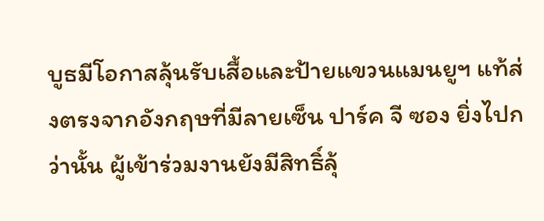บูธมีโอกาสลุ้นรับเสื้อและป้ายแขวนแมนยูฯ แท้ส่งตรงจากอังกฤษที่มีลายเซ็น ปาร์ค จี ซอง ยิ่งไปกว่านั้น ผู้เข้าร่วมงานยังมีสิทธิ์ลุ้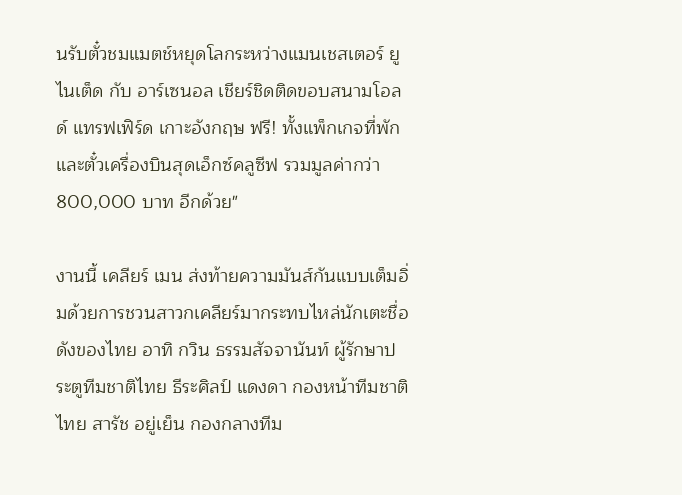นรับตั๋วชมแมตช์หยุดโลกระหว่างแมนเชสเตอร์ ยูไนเต็ด กับ อาร์เซนอล เชียร์ชิดติดขอบสนามโอลด์ แทรฟเฟิร์ด เกาะอังกฤษ ฟรี! ทั้งแพ็กเกจที่พักและตั๋วเครื่องบินสุดเอ็กซ์คลูซีฟ รวมมูลค่ากว่า 800,000 บาท อีกด้วย"

งานนี้ เคลียร์ เมน ส่งท้ายความมันส์กันแบบเต็มอิ่มด้วยการชวนสาวกเคลียร์มากระทบไหล่นักเตะชื่อดังของไทย อาทิ กวิน ธรรมสัจจานันท์ ผู้รักษาประตูทีมชาติไทย ธีระศิลป์ แดงดา กองหน้าทีมชาติไทย สารัช อยู่เย็น กองกลางทีม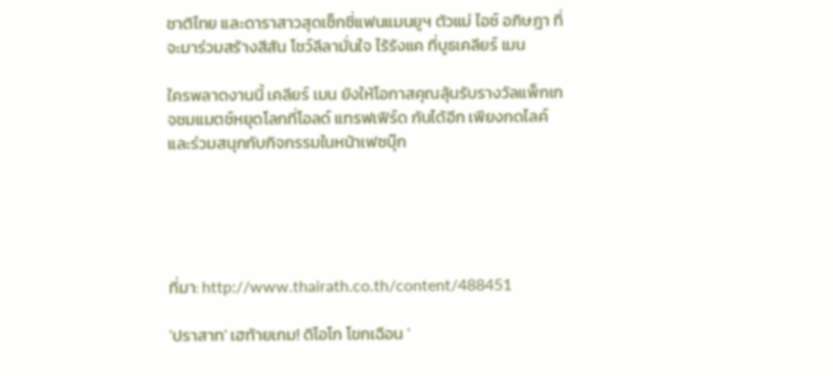ชาติไทย และดาราสาวสุดเซ็กซี่แฟนแมนยูฯ ตัวแม่ ไอซ์ อภิษฎา ที่จะมาร่วมสร้างสีสัน โชว์ลีลามั่นใจ ไร้รังแค ที่บูธเคลียร์ เมน

ใครพลาดงานนี้ เคลียร์ เมน ยังให้โอกาสคุณลุ้นรับรางวัลแพ็กเกจชมแมตช์หยุดโลกที่โอลด์ แทรฟเฟิร์ด กันได้อีก เพียงกดไลค์และร่วมสนุกกับกิจกรรมในหน้าเฟซบุ๊ก





ที่มา: http://www.thairath.co.th/content/488451

'ปราสาท' เฮท้ายเกม! ดิโอโก โขกเฉือน '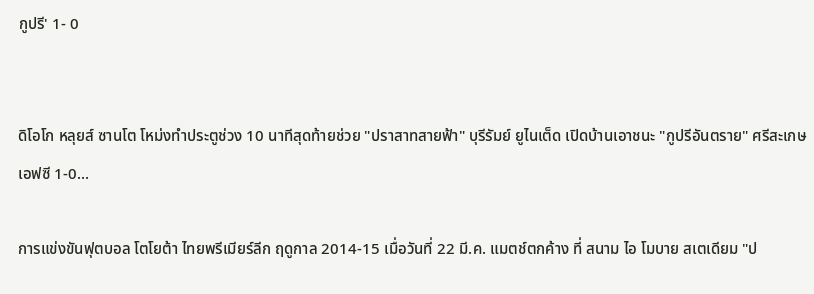กูปรี' 1- 0


ดิโอโก หลุยส์ ซานโต โหม่งทำประตูช่วง 10 นาทีสุดท้ายช่วย "ปราสาทสายฟ้า" บุรีรัมย์ ยูไนเต็ด เปิดบ้านเอาชนะ "กูปรีอันตราย" ศรีสะเกษ เอฟซี 1-0...

การแข่งขันฟุตบอล โตโยต้า ไทยพรีเมียร์ลีก ฤดูกาล 2014-15 เมื่อวันที่ 22 มี.ค. แมตช์ตกค้าง ที่ สนาม ไอ โมบาย สเตเดียม "ป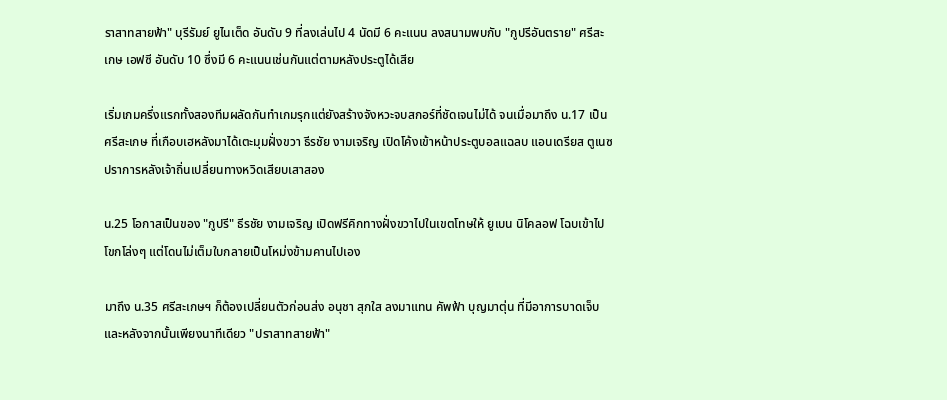ราสาทสายฟ้า" บุรีรัมย์ ยูไนเต็ด อันดับ 9 ที่ลงเล่นไป 4 นัดมี 6 คะแนน ลงสนามพบกับ "กูปรีอันตราย" ศรีสะเกษ เอฟซี อันดับ 10 ซึ่งมี 6 คะแนนเช่นกันแต่ตามหลังประตูได้เสีย

เริ่มเกมครึ่งแรกทั้งสองทีมผลัดกันทำเกมรุกแต่ยังสร้างจังหวะจบสกอร์ที่ชัดเจนไม่ได้ จนเมื่อมาถึง น.17 เป็น ศรีสะเกษ ที่เกือบเฮหลังมาได้เตะมุมฝั่งขวา ธีรชัย งามเจริญ เปิดโค้งเข้าหน้าประตูบอลแฉลบ แอนเดรียส ตูเนซ ปราการหลังเจ้าถิ่นเปลี่ยนทางหวิดเสียบเสาสอง

น.25 โอกาสเป็นของ "กูปรี" ธีรชัย งามเจริญ เปิดฟรีคิกทางฝั่งขวาไปในเขตโทษให้ ยูเบน นิโคลอฟ โฉบเข้าไปโขกโล่งๆ แต่โดนไม่เต็มใบกลายเป็นโหม่งข้ามคานไปเอง

มาถึง น.35 ศรีสะเกษฯ ก็ต้องเปลี่ยนตัวก่อนส่ง อนุชา สุกใส ลงมาแทน คัพฟ้า บุญมาตุ่น ที่มีอาการบาดเจ็บ และหลังจากนั้นเพียงนาทีเดียว "ปราสาทสายฟ้า"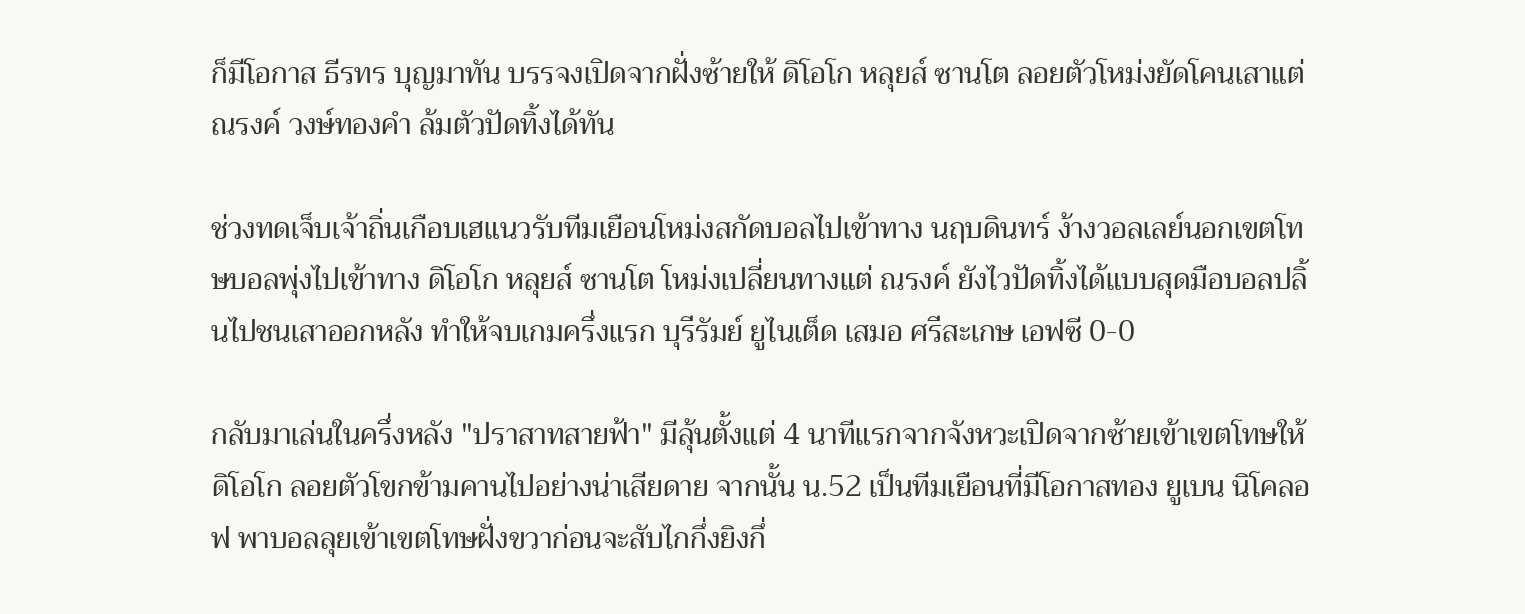ก็มีโอกาส ธีรทร บุญมาทัน บรรจงเปิดจากฝั่งซ้ายให้ ดิโอโก หลุยส์ ซานโต ลอยตัวโหม่งยัดโคนเสาแต่ ณรงค์ วงษ์ทองคำ ล้มตัวปัดทิ้งได้ทัน

ช่วงทดเจ็บเจ้าถิ่นเกือบเฮแนวรับทีมเยือนโหม่งสกัดบอลไปเข้าทาง นฤบดินทร์ ง้างวอลเลย์นอกเขตโทษบอลพุ่งไปเข้าทาง ดิโอโก หลุยส์ ซานโต โหม่งเปลี่ยนทางแต่ ณรงค์ ยังไวปัดทิ้งได้แบบสุดมือบอลปลิ้นไปชนเสาออกหลัง ทำให้จบเกมครึ่งแรก บุรีรัมย์ ยูไนเต็ด เสมอ ศรีสะเกษ เอฟซี 0-0

กลับมาเล่นในครึ่งหลัง "ปราสาทสายฟ้า" มีลุ้นตั้งแต่ 4 นาทีแรกจากจังหวะเปิดจากซ้ายเข้าเขตโทษให้ ดิโอโก ลอยตัวโขกข้ามคานไปอย่างน่าเสียดาย จากนั้น น.52 เป็นทีมเยือนที่มีโอกาสทอง ยูเบน นิโคลอฟ พาบอลลุยเข้าเขตโทษฝั่งขวาก่อนจะสับไกกึ่งยิงกึ่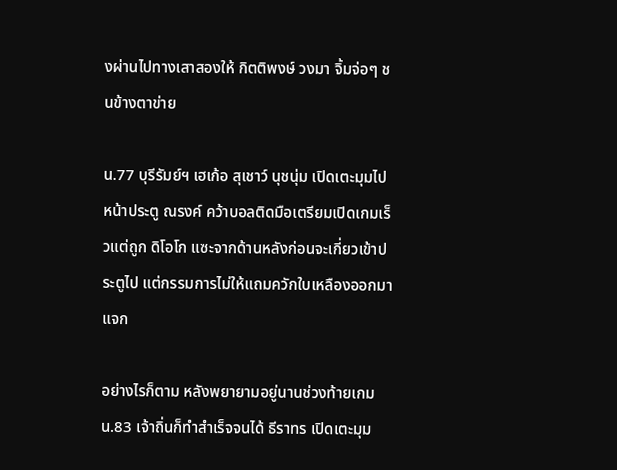งผ่านไปทางเสาสองให้ กิตติพงษ์ วงมา จิ้มจ่อๆ ชนข้างตาข่าย

น.77 บุรีรัมย์ฯ เฮเก้อ สุเชาว์ นุชนุ่ม เปิดเตะมุมไปหน้าประตู ณรงค์ คว้าบอลติดมือเตรียมเปิดเกมเร็วแต่ถูก ดิโอโก แซะจากด้านหลังก่อนจะเกี่ยวเข้าประตูไป แต่กรรมการไม่ให้แถมควักใบเหลืองออกมาแจก

อย่างไรก็ตาม หลังพยายามอยู่นานช่วงท้ายเกม น.83 เจ้าถิ่นก็ทำสำเร็จจนได้ ธีราทร เปิดเตะมุม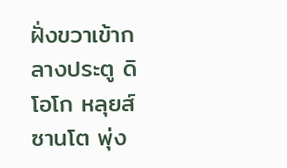ฝั่งขวาเข้ากลางประตู ดิโอโก หลุยส์ ซานโต พุ่ง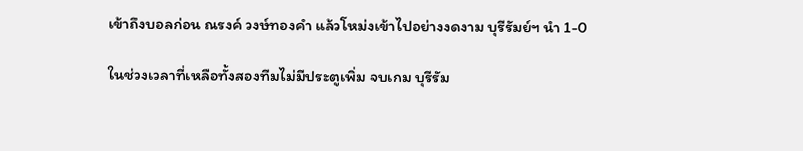เข้าถึงบอลก่อน ณรงค์ วงษ์ทองคำ แล้วโหม่งเข้าไปอย่างงดงาม บุรีรัมย์ฯ นำ 1-0

ในช่วงเวลาที่เหลือทั้งสองทีมไม่มีประตูเพิ่ม จบเกม บุรีรัม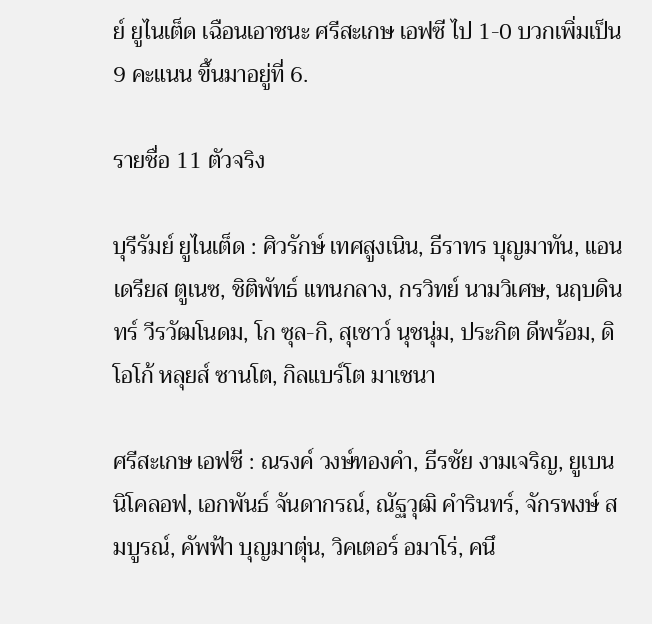ย์ ยูไนเต็ด เฉือนเอาชนะ ศรีสะเกษ เอฟซี ไป 1-0 บวกเพิ่มเป็น 9 คะแนน ขึ้นมาอยู่ที่ 6.

รายชื่อ 11 ตัวจริง

บุรีรัมย์ ยูไนเต็ด : ศิวรักษ์ เทศสูงเนิน, ธีราทร บุญมาทัน, แอนเดรียส ตูเนซ, ชิติพัทธ์ แทนกลาง, กรวิทย์ นามวิเศษ, นฤบดินทร์ วีรวัฒโนดม, โก ซุล-กิ, สุเชาว์ นุชนุ่ม, ประกิต ดีพร้อม, ดิโอโก้ หลุยส์ ซานโต, กิลแบร์โต มาเชนา

ศรีสะเกษ เอฟซี : ณรงค์ วงษ์ทองคำ, ธีรชัย งามเจริญ, ยูเบน นิโคลอฟ, เอกพันธ์ จันดากรณ์, ณัฐวุฒิ คำรินทร์, จักรพงษ์ สมบูรณ์, คัพฟ้า บุญมาตุ่น, วิคเตอร์ อมาโร่, คนึ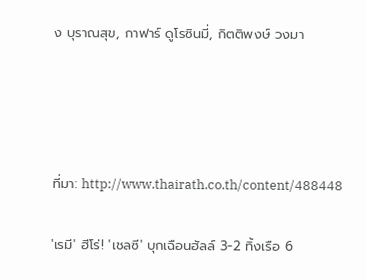ง บุราณสุข, กาฟาร์ ดูโรซินมี่, กิตติพงษ์ วงมา




ที่มา: http://www.thairath.co.th/content/488448

'เรมี' ฮีโร่! 'เชลซี' บุกเฉือนฮัลล์ 3-2 ทิ้งเรือ 6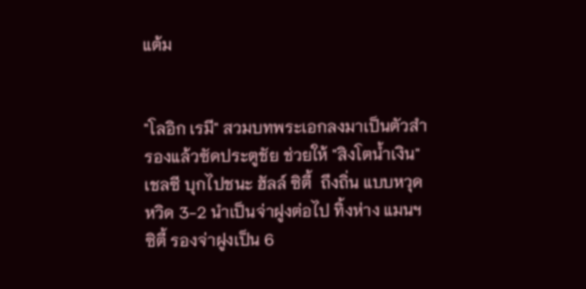แต้ม


"โลอิก เรมี" สวมบทพระเอกลงมาเป็นตัวสำรองแล้วซัดประตูชัย ช่วยให้ "สิงโตน้ำเงิน" เชลซี บุกไปชนะ ฮัลล์ ซิตี้  ถึงถิ่น แบบหวุดหวิด 3-2 นำเป็นจ่าฝูงต่อไป ทิ้งห่าง แมนฯซิตี้ รองจ่าฝูงเป็น 6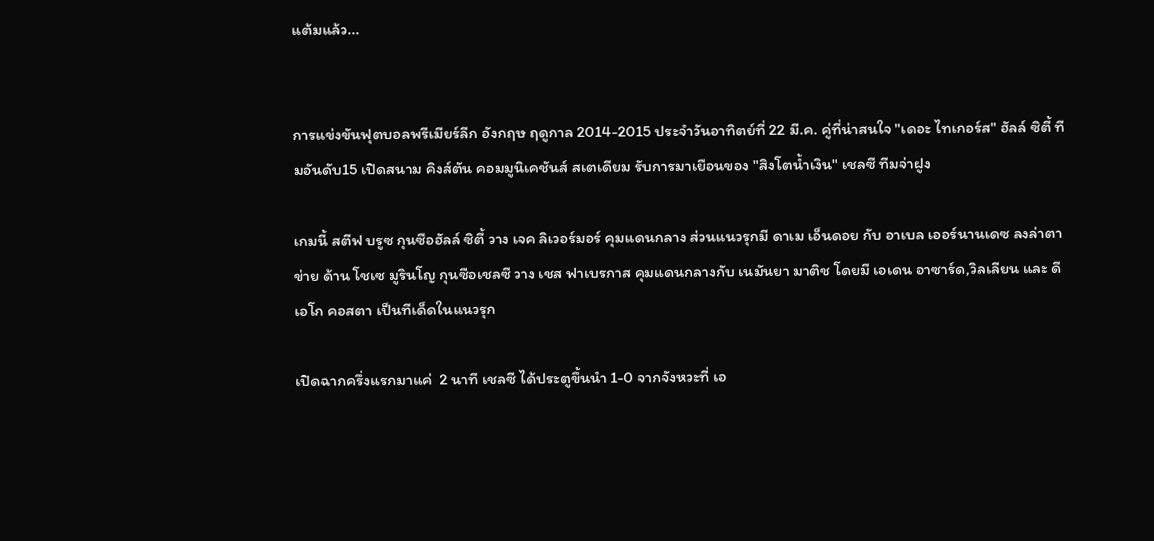แต้มแล้ว...


การแข่งขันฟุตบอลพรีเมียร์ลีก อังกฤษ ฤดูกาล 2014-2015 ประจำวันอาทิตย์ที่ 22 มี.ค. คู่ที่น่าสนใจ "เดอะ ไทเกอร์ส" ฮัลล์ ซิตี้ ทีมอันดับ15 เปิดสนาม คิงส์ตัน คอมมูนิเคชันส์ สเตเดียม รับการมาเยือนของ "สิงโตน้ำเงิน" เชลซี ทีมจ่าฝูง

เกมนี้ สตีฟ บรูซ กุนซือฮัลล์ ซิตี้ วาง เจค ลิเวอร์มอร์ คุมแดนกลาง ส่วนแนวรุกมี ดาเม เอ็นดอย กับ อาเบล เออร์นานเดซ ลงล่าตาข่าย ด้าน โชเซ มูรินโญ กุนซือเชลซี วาง เชส ฟาเบรกาส คุมแดนกลางกับ เนมันยา มาติช โดยมี เอเดน อาซาร์ด,วิลเลียน และ ดีเอโก คอสตา เป็นทีเด็ดในแนวรุก

เปิดฉากครึ่งแรกมาแค่  2 นาที เชลซี ได้ประตูขึ้นนำ 1-0 จากจังหวะที่ เอ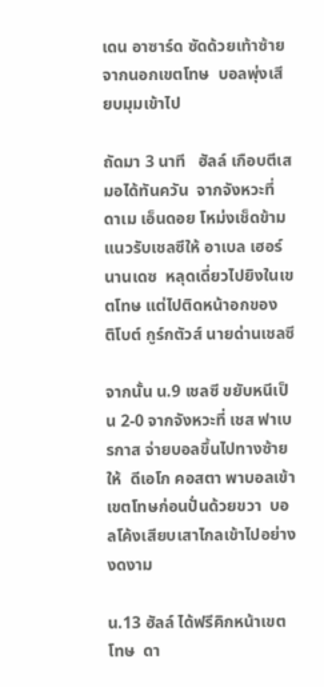เดน อาซาร์ด ซัดด้วยเท้าซ้ายจากนอกเขตโทษ  บอลพุ่งเสียบมุมเข้าไป

ถัดมา 3 นาที   ฮัลล์ เกือบตีเสมอได้ทันควัน  จากจังหวะที่ ดาเม เอ็นดอย โหม่งเช็ดข้ามแนวรับเชลซีให้ อาเบล เฮอร์นานเดซ  หลุดเดี่ยวไปยิงในเขตโทษ แต่ไปติดหน้าอกของ  ติโบต์ กูร์กตัวส์ นายด่านเชลซี

จากนั้น น.9 เชลซี ขยับหนีเป็น 2-0 จากจังหวะที่ เชส ฟาเบรกาส จ่ายบอลขึ้นไปทางซ้ายให้  ดีเอโก คอสตา พาบอลเข้าเขตโทษก่อนปั่นด้วยขวา  บอลโค้งเสียบเสาไกลเข้าไปอย่างงดงาม

น.13 ฮัลล์ ได้ฟรีคิกหน้าเขตโทษ  ดา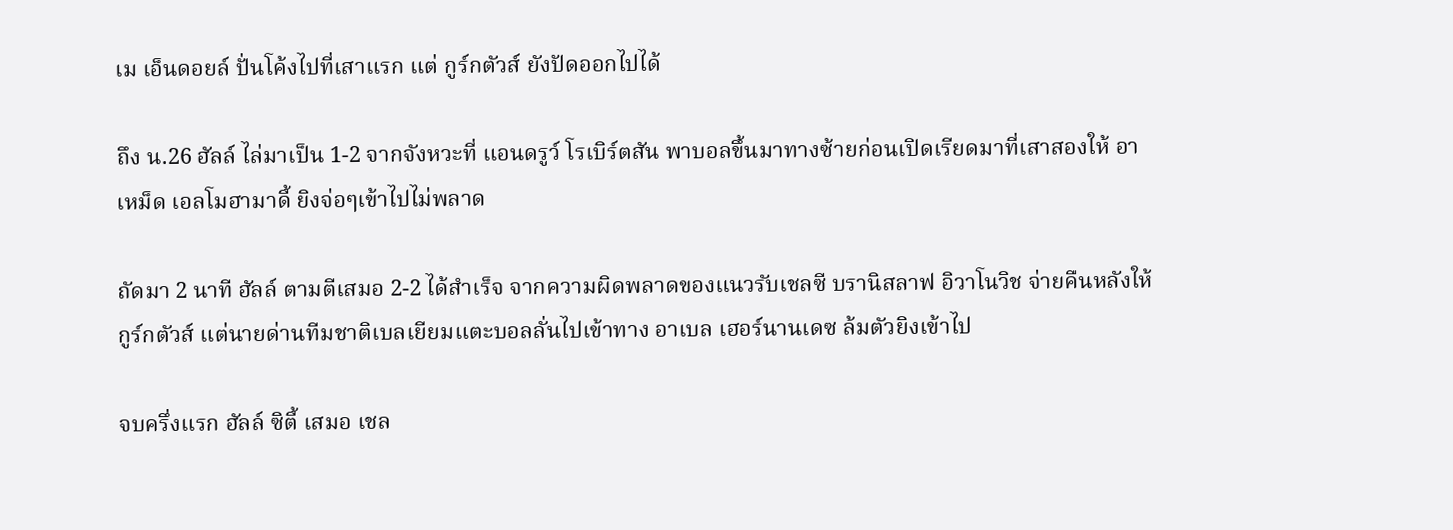เม เอ็นดอยล์ ปั่นโค้งไปที่เสาแรก แต่ กูร์กตัวส์ ยังปัดออกไปได้

ถึง น.26 ฮัลล์ ไล่มาเป็น 1-2 จากจังหวะที่ แอนดรูว์ โรเบิร์ตสัน พาบอลขึ้นมาทางซ้ายก่อนเปิดเรียดมาที่เสาสองให้ อาเหม็ด เอลโมฮามาดี้ ยิงจ่อๆเข้าไปไม่พลาด

ถัดมา 2 นาที ฮัลล์ ตามตีเสมอ 2-2 ได้สำเร็จ จากความผิดพลาดของแนวรับเชลซี บรานิสลาฟ อิวาโนวิช จ่ายคืนหลังให้ กูร์กตัวส์ แต่นายด่านทีมชาติเบลเยียมแตะบอลลั่นไปเข้าทาง อาเบล เฮอร์นานเดซ ล้มตัวยิงเข้าไป

จบครึ่งแรก ฮัลล์ ซิตี้ เสมอ เชล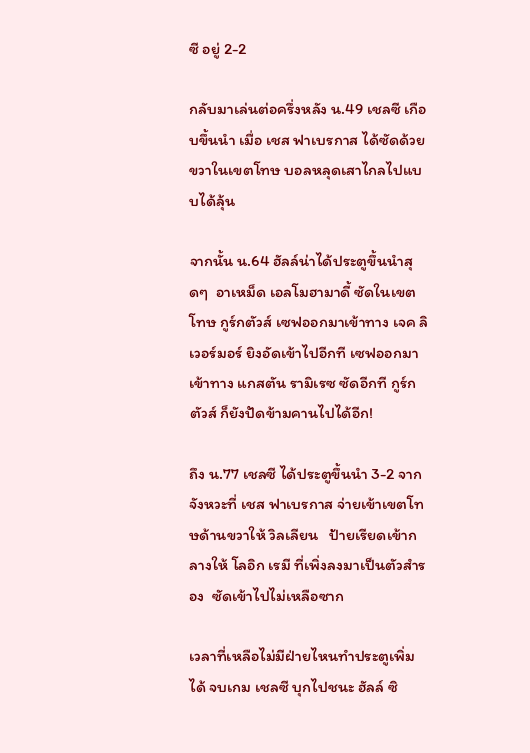ซี อยู่ 2-2

กลับมาเล่นต่อครึ่งหลัง น.49 เชลซี เกือบขึ้นนำ เมื่อ เชส ฟาเบรกาส ได้ซัดด้วยขวาในเขตโทษ บอลหลุดเสาไกลไปแบบได้ลุ้น

จากนั้น น.64 ฮัลล์น่าได้ประตูขึ้นนำสุดๆ  อาเหม็ด เอลโมฮามาดี้ ซัดในเขตโทษ กูร์กตัวส์ เซฟออกมาเข้าทาง เจค ลิเวอร์มอร์ ยิงอัดเข้าไปอีกที เซฟออกมาเข้าทาง แกสตัน รามิเรซ ซัดอีกที กูร์กตัวส์ ก็ยังปัดข้ามคานไปได้อีก!

ถึง น.77 เชลซี ได้ประตูขึ้นนำ 3-2 จากจังหวะที่ เชส ฟาเบรกาส จ่ายเข้าเขตโทษด้านขวาให้ วิลเลียน   ป้ายเรียดเข้ากลางให้ โลอิก เรมี ที่เพิ่งลงมาเป็นตัวสำรอง  ซัดเข้าไปไม่เหลือซาก

เวลาที่เหลือไม่มีฝ่ายไหนทำประตูเพิ่มได้ จบเกม เชลซี บุกไปชนะ ฮัลล์ ซิ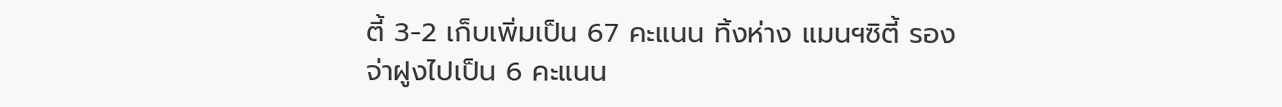ตี้ 3-2 เก็บเพิ่มเป็น 67 คะแนน ทิ้งห่าง แมนฯซิตี้ รองจ่าฝูงไปเป็น 6 คะแนน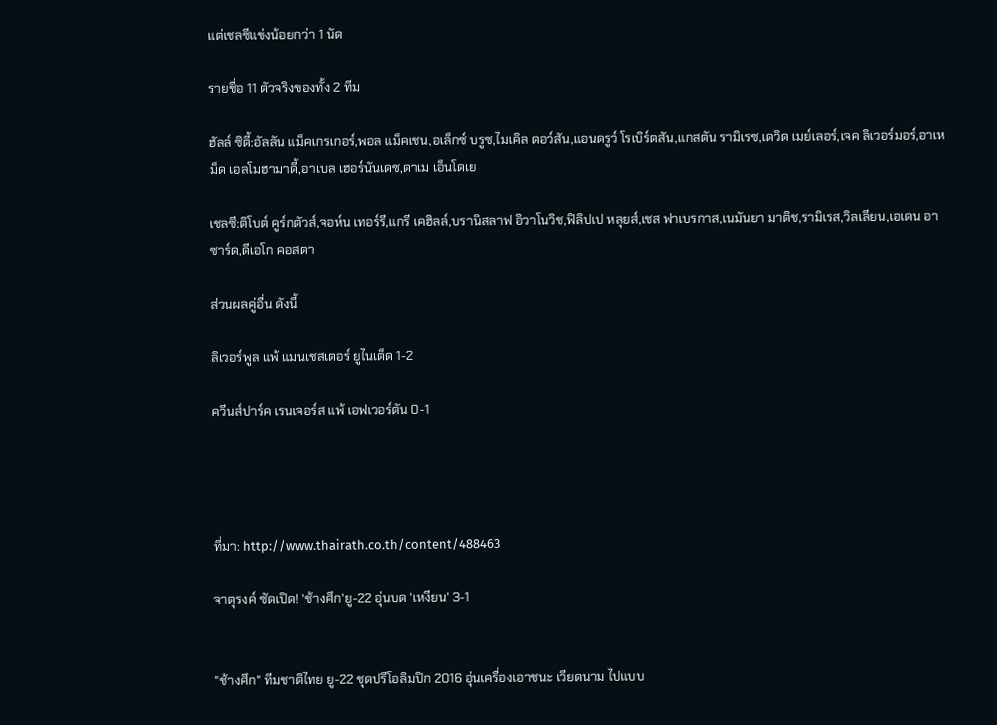แต่เชลซีแข่งน้อยกว่า 1 นัด

รายชื่อ 11 ตัวจริงของทั้ง 2 ทีม

ฮัลล์ ซิตี้:อัลลัน แม็คเกรเกอร์,พอล แม็คเชน,อเล็กซ์ บรูซ,ไมเคิล ดอว์สัน,แอนดรูว์ โรเบิร์ตสัน,แกสตัน รามิเรซ,เดวิด เมย์เลอร์,เจค ลิเวอร์มอร์,อาเหม็ด เอลโมฮามาดี้,อาเบล เฮอร์นันเดซ,ดาเม เอ็นโดเย

เชลซี:ติโบต์ คูร์กตัวส์,จอห์น เทอร์รี,แกรี เคฮิลล์,บรานิสลาฟ อิวาโนวิช,ฟิลิปเป หลุยส์,เชส ฟาเบรกาส,เนมันยา มาติช,รามิเรส,วิลเลียน,เอเดน อาซาร์ด,ดีเอโก คอสตา

ส่วนผลคู่อื่น ดังนี้

ลิเวอร์พูล แพ้ แมนเชสเตอร์ ยูไนเต็ด 1-2

ควีนส์ปาร์ค เรนเจอร์ส แพ้ เอฟเวอร์ตัน 0-1




ที่มา: http://www.thairath.co.th/content/488463

จาตุรงค์ ซัดเปิด! 'ช้างศึก'ยู-22 อุ่นบด 'เหงียน' 3-1


"ช้างศึก" ทีมชาติไทย ยู-22 ชุดปรีโอลิมปิก 2016 อุ่นเครื่องเอาชนะ เวียดนาม ไปแบบ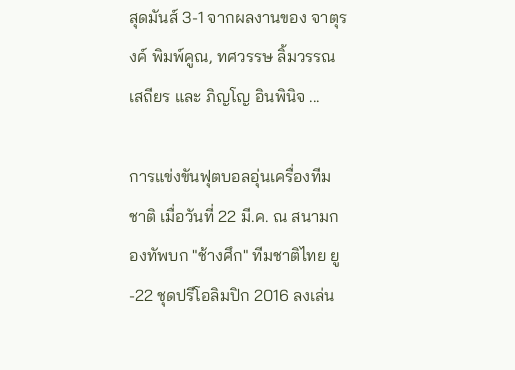สุดมันส์ 3-1 จากผลงานของ จาตุรงค์ พิมพ์คูณ, ทศวรรษ ลิ้มวรรณเสถียร และ ภิญโญ อินพินิจ ...

การแข่งขันฟุตบอลอุ่นเครื่องทีมชาติ เมื่อวันที่ 22 มี.ค. ณ สนามกองทัพบก "ช้างศึก" ทีมชาติไทย ยู-22 ชุดปรีโอลิมปิก 2016 ลงเล่น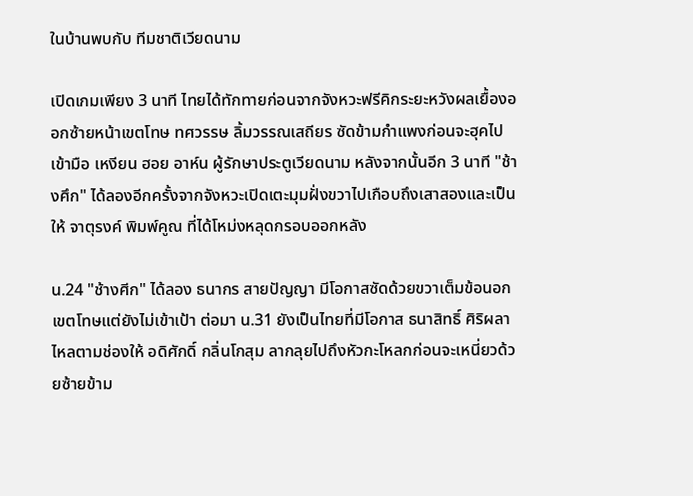ในบ้านพบกับ ทีมชาติเวียดนาม

เปิดเกมเพียง 3 นาที ไทยได้ทักทายก่อนจากจังหวะฟรีคิกระยะหวังผลเยื้องออกซ้ายหน้าเขตโทษ ทศวรรษ ลิ้มวรรณเสถียร ซัดข้ามกำแพงก่อนจะฮุคไปเข้ามือ เหงียน ฮอย อาห์น ผู้รักษาประตูเวียดนาม หลังจากนั้นอีก 3 นาที "ช้างศึก" ได้ลองอีกครั้งจากจังหวะเปิดเตะมุมฝั่งขวาไปเกือบถึงเสาสองและเป็นให้ จาตุรงค์ พิมพ์คูณ ที่ได้โหม่งหลุดกรอบออกหลัง

น.24 "ช้างศีก" ได้ลอง ธนากร สายปัญญา มีโอกาสซัดด้วยขวาเต็มข้อนอกเขตโทษแต่ยังไม่เข้าเป้า ต่อมา น.31 ยังเป็นไทยที่มีโอกาส ธนาสิทธิ์ ศิริผลา ไหลตามช่องให้ อดิศักดิ์ กลิ่นโกสุม ลากลุยไปถึงหัวกะโหลกก่อนจะเหนี่ยวด้วยซ้ายข้าม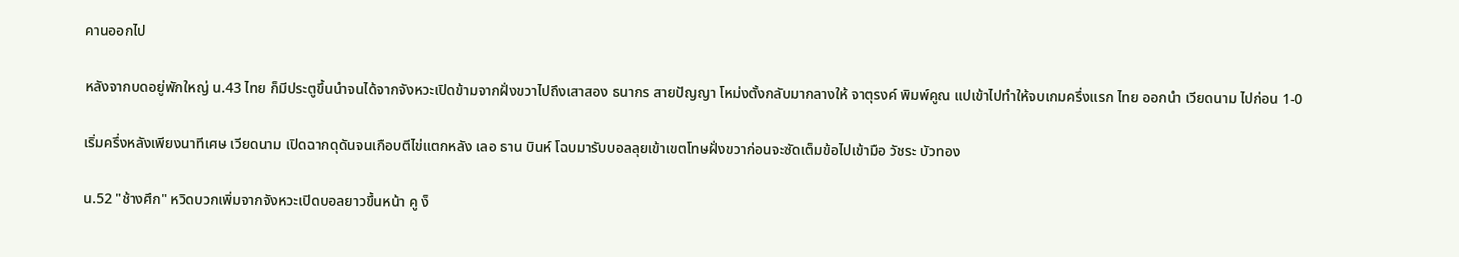คานออกไป

หลังจากบดอยู่พักใหญ่ น.43 ไทย ก็มีประตูขึ้นนำจนได้จากจังหวะเปิดข้ามจากฝั่งขวาไปถึงเสาสอง ธนากร สายปัญญา โหม่งตั้งกลับมากลางให้ จาตุรงค์ พิมพ์คูณ แปเข้าไปทำให้จบเกมครึ่งแรก ไทย ออกนำ เวียดนาม ไปก่อน 1-0

เริ่มครึ่งหลังเพียงนาทีเศษ เวียดนาม เปิดฉากดุดันจนเกือบตีไข่แตกหลัง เลอ ธาน บินห์ โฉบมารับบอลลุยเข้าเขตโทษฝั่งขวาก่อนจะซัดเต็มข้อไปเข้ามือ วัชระ บัวทอง

น.52 "ช้างศึก" หวิดบวกเพิ่มจากจังหวะเปิดบอลยาวขึ้นหน้า คู ง็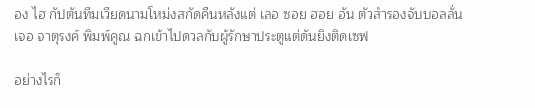อง ไฮ กัปตันทีมเวียดนามโหม่งสกัดคืนหลังแต่ เลอ ซอย ฮอย อัน ตัวสำรองจับบอลลั่นเจอ จาตุรงค์ พิมพ์คูณ ฉกเข้าไปดวลกับผู้รักษาประตูแต่ดันยิงติดเซฟ

อย่างไรก็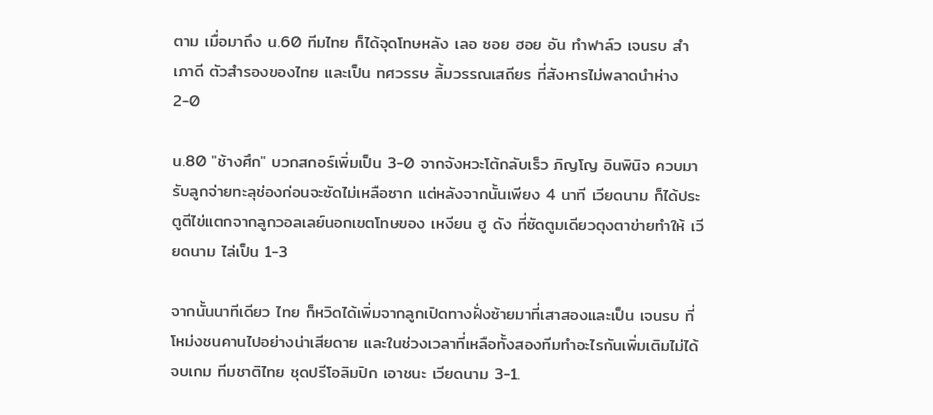ตาม เมื่อมาถึง น.60 ทีมไทย ก็ได้จุดโทษหลัง เลอ ซอย ฮอย อัน ทำฟาล์ว เจนรบ สำเภาดี ตัวสำรองของไทย และเป็น ทศวรรษ ลิ้มวรรณเสถียร ที่สังหารไม่พลาดนำห่าง 2-0

น.80 "ช้างศึก" บวกสกอร์เพิ่มเป็น 3-0 จากจังหวะโต้กลับเร็ว ภิญโญ อินพินิจ ควบมารับลูกจ่ายทะลุช่องก่อนจะซัดไม่เหลือซาก แต่หลังจากนั้นเพียง 4 นาที เวียดนาม ก็ได้ประตูตีไข่แตกจากลูกวอลเลย์นอกเขตโทษของ เหงียน ฮู ดัง ที่ซัดตูมเดียวตุงตาข่ายทำให้ เวียดนาม ไล่เป็น 1-3

จากนั้นนาทีเดียว ไทย ก็หวิดได้เพิ่มจากลูกเปิดทางฝั่งซ้ายมาที่เสาสองและเป็น เจนรบ ที่โหม่งชนคานไปอย่างน่าเสียดาย และในช่วงเวลาที่เหลือทั้งสองทีมทำอะไรกันเพิ่มเติมไม่ได้จบเกม ทีมชาติไทย ชุดปรีโอลิมปิก เอาชนะ เวียดนาม 3-1.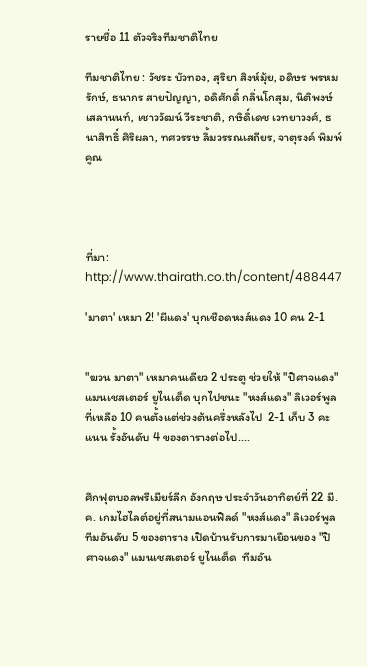รายชื่อ 11 ตัวจริงทีมชาติไทย

ทีมชาติไทย : วัชระ บัวทอง, สุริยา สิงห์มุ้ย, อดิษร พรหมรักษ์, ธนากร สายปัญญา, อดิศักดิ์ กลิ่นโกสุม, นิติพงษ์ เสลานนท์, เชาววัฒน์ วีระชาติ, กษิดิ์เดช เวทยาวงศ์, ธนาสิทธิ์ ศิริผลา, ทศวรรษ ลิ้มวรรณเสถียร, จาตุรงค์ พิมพ์คูณ




ที่มา: http://www.thairath.co.th/content/488447

'มาตา' เหมา 2! 'ผีแดง' บุกเชือดหงส์แดง 10 คน 2-1


"ฆวน มาตา" เหมาคนเดียว 2 ประตู ช่วยให้ "ปิศาจแดง" แมนเชสเตอร์ ยูไนเต็ด บุกไปชนะ "หงส์แดง" ลิเวอร์พูล ที่เหลือ 10 คนตั้งแต่ช่วงต้นครึ่งหลังไป  2-1 เก็บ 3 คะแนน รั้งอันดับ 4 ของตารางต่อไป....


ศึกฟุตบอลพรีเมียร์ลีก อังกฤษ ประจำวันอาทิตย์ที่ 22 มี.ค. เกมไฮไลต์อยู่ที่สนามแอนฟิลด์ "หงส์แดง" ลิเวอร์พูล ทีมอันดับ 5 ของตาราง เปิดบ้านรับการมาเยือนของ "ปิศาจแดง" แมนเชสเตอร์ ยูไนเต็ด  ทีมอัน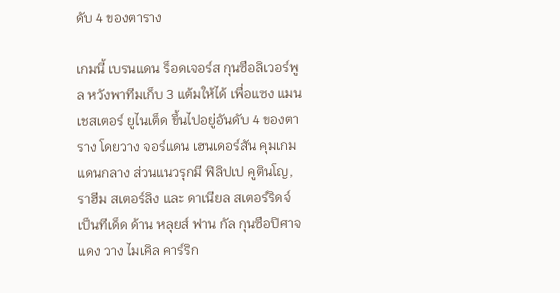ดับ 4 ของตาราง

เกมนี้ เบรนแดน ร็อดเจอร์ส กุนซือลิเวอร์พูล หวังพาทีมเก็บ 3 แต้มให้ได้ เพื่อแซง แมนเชสเตอร์ ยูไนเต็ด ขึ้นไปอยู่อันดับ 4 ของตาราง โดยวาง จอร์แดน เฮนเดอร์สัน คุมเกมแดนกลาง ส่วนแนวรุกมี ฟิลิปเป คูตินโญ,ราฮีม สเตอร์ลิง และ ดาเนียล สเตอร์ริดจ์ เป็นทีเด็ด ด้าน หลุยส์ ฟาน กัล กุนซือปิศาจแดง วาง ไมเคิล คาร์ริก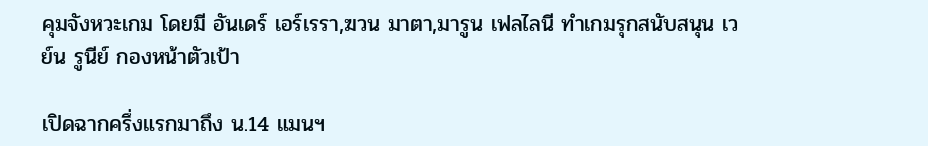คุมจังหวะเกม โดยมี อันเดร์ เอร์เรรา,ฆวน มาตา,มารูน เฟลไลนี ทำเกมรุกสนับสนุน เวย์น รูนีย์ กองหน้าตัวเป้า

เปิดฉากครึ่งแรกมาถึง น.14 แมนฯ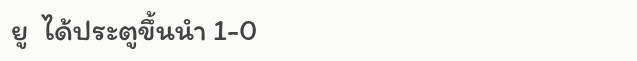ยู  ได้ประตูขึ้นนำ 1-0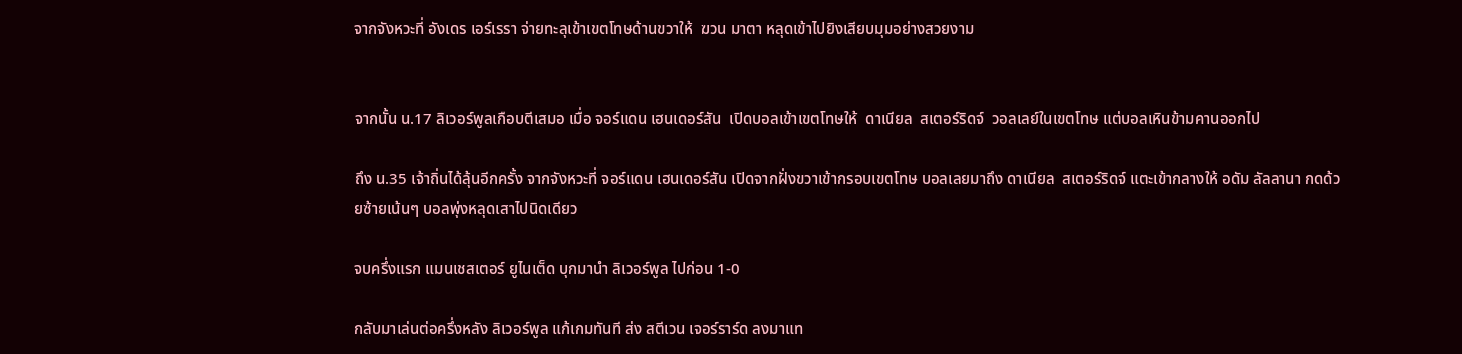จากจังหวะที่ อังเดร เอร์เรรา จ่ายทะลุเข้าเขตโทษด้านขวาให้  ฆวน มาตา หลุดเข้าไปยิงเสียบมุมอย่างสวยงาม


จากนั้น น.17 ลิเวอร์พูลเกือบตีเสมอ เมื่อ จอร์แดน เฮนเดอร์สัน  เปิดบอลเข้าเขตโทษให้  ดาเนียล  สเตอร์ริดจ์  วอลเลย์ในเขตโทษ แต่บอลเหินข้ามคานออกไป

ถึง น.35 เจ้าถิ่นได้ลุ้นอีกครั้ง จากจังหวะที่ จอร์แดน เฮนเดอร์สัน เปิดจากฝั่งขวาเข้ากรอบเขตโทษ บอลเลยมาถึง ดาเนียล  สเตอร์ริดจ์ แตะเข้ากลางให้ อดัม ลัลลานา กดด้วยซ้ายเน้นๆ บอลพุ่งหลุดเสาไปนิดเดียว

จบครึ่งแรก แมนเชสเตอร์ ยูไนเต็ด บุกมานำ ลิเวอร์พูล ไปก่อน 1-0

กลับมาเล่นต่อครึ่งหลัง ลิเวอร์พูล แก้เกมทันที ส่ง สตีเวน เจอร์ราร์ด ลงมาแท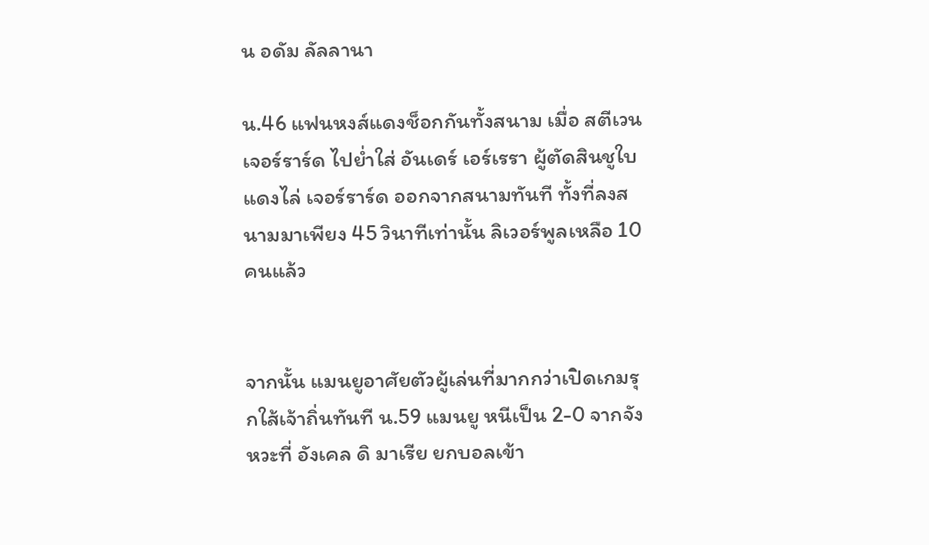น อดัม ลัลลานา

น.46 แฟนหงส์แดงช็อกกันทั้งสนาม เมื่อ สตีเวน เจอร์ราร์ด ไปย่ำใส่ อันเดร์ เอร์เรรา ผู้ตัดสินชูใบแดงไล่ เจอร์ราร์ด ออกจากสนามทันที ทั้งที่ลงสนามมาเพียง 45 วินาทีเท่านั้น ลิเวอร์พูลเหลือ 10 คนแล้ว


จากนั้น แมนยูอาศัยตัวผู้เล่นที่มากกว่าเปิดเกมรุกใส้เจ้าถิ่นทันที น.59 แมนยู หนีเป็น 2-0 จากจังหวะที่ อังเคล ดิ มาเรีย ยกบอลเข้า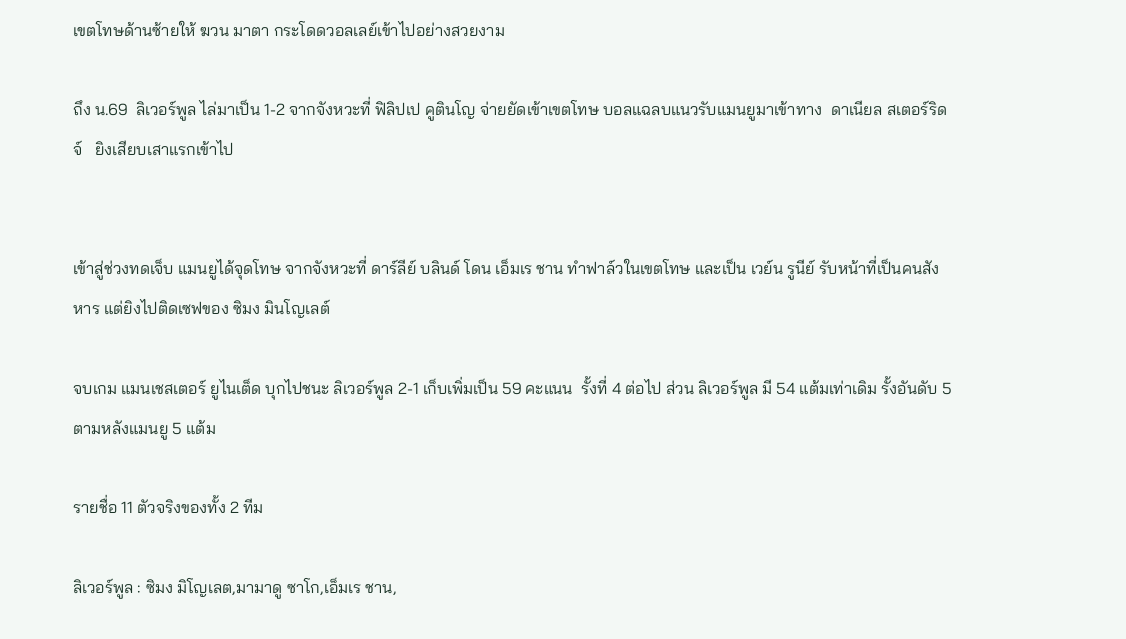เขตโทษด้านซ้ายให้ ฆวน มาตา กระโดดวอลเลย์เข้าไปอย่างสวยงาม

ถึง น.69  ลิเวอร์พูล ไล่มาเป็น 1-2 จากจังหวะที่ ฟิลิปเป คูตินโญ จ่ายยัดเข้าเขตโทษ บอลแฉลบแนวรับแมนยูมาเข้าทาง  ดาเนียล สเตอร์ริดจ์   ยิงเสียบเสาแรกเข้าไป


เข้าสู่ช่วงทดเจ็บ แมนยูได้จุดโทษ จากจังหวะที่ ดาร์ลีย์ บลินด์ โดน เอ็มเร ชาน ทำฟาล์วในเขตโทษ และเป็น เวย์น รูนีย์ รับหน้าที่เป็นคนสังหาร แต่ยิงไปติดเซฟของ ซิมง มินโญเลต์

จบเกม แมนเชสเตอร์ ยูไนเต็ด บุกไปชนะ ลิเวอร์พูล 2-1 เก็บเพิ่มเป็น 59 คะแนน  รั้งที่ 4 ต่อไป ส่วน ลิเวอร์พูล มี 54 แต้มเท่าเดิม รั้งอันดับ 5 ตามหลังแมนยู 5 แต้ม

รายชื่อ 11 ตัวจริงของทั้ง 2 ทีม

ลิเวอร์พูล : ซิมง มิโญเลต,มามาดู ซาโก,เอ็มเร ชาน,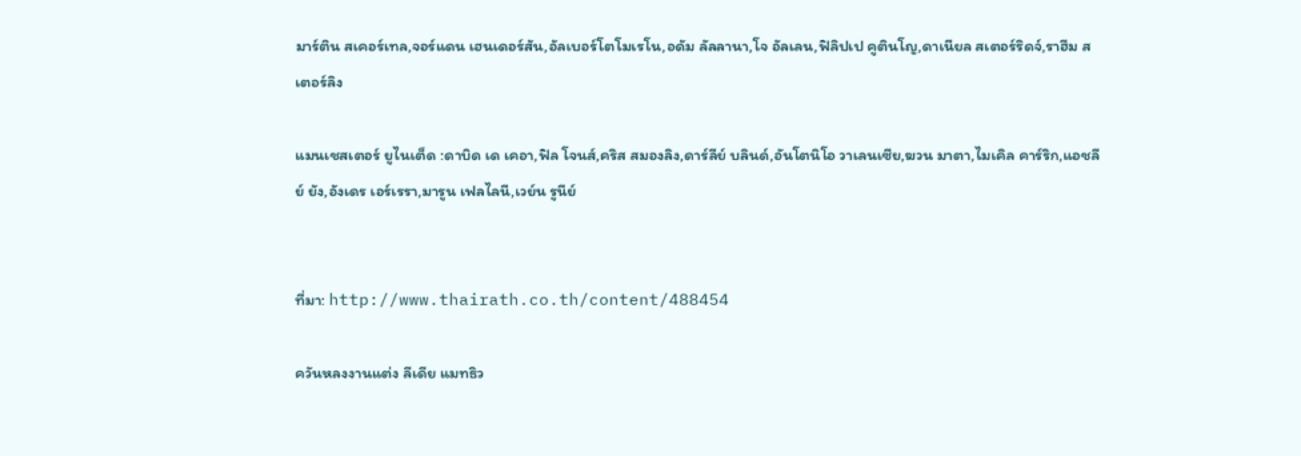มาร์ติน สเคอร์เทล,จอร์แดน เฮนเดอร์สัน,อัลเบอร์โตโมเรโน,อดัม ลัลลานา,โจ อัลเลน,ฟิลิปเป คูตินโญ,ดาเนียล สเตอร์ริดจ์,ราฮีม สเตอร์ลิง

แมนเชสเตอร์ ยูไนเต็ด :ดาบิด เด เคอา,ฟิล โจนส์,คริส สมองลิง,ดาร์ลีย์ บลินด์,อันโตนิโอ วาเลนเซีย,ฆวน มาตา,ไมเคิล คาร์ริก,แอชลีย์ ยัง,อังเดร เอร์เรรา,มารูน เฟลไลนี,เวย์น รูนีย์


ที่มา: http://www.thairath.co.th/content/488454

ควันหลงงานแต่ง ลีเดีย แมทธิว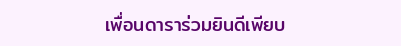เพื่อนดาราร่วมยินดีเพียบ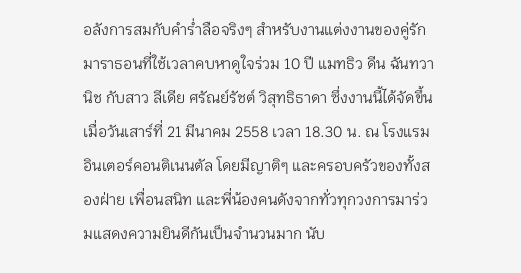อลังการสมกับคำร่ำลือจริงๆ สำหรับงานแต่งงานของคู่รักมาราธอนที่ใช้เวลาคบหาดูใจร่วม 10 ปี แมทธิว ดีน ฉันทวานิช กับสาว ลีเดีย ศรัณย์รัชต์ วิสุทธิธาดา ซึ่งงานนี้ได้จัดขึ้นเมื่อวันเสาร์ที่ 21 มีนาคม 2558 เวลา 18.30 น. ณ โรงแรมอินเตอร์คอนติเนนตัล โดยมีญาติๆ และครอบครัวของทั้งสองฝ่าย เพื่อนสนิท และพี่น้องคนดังจากทั่วทุกวงการมาร่วมแสดงความยินดีกันเป็นจำนวนมาก นับ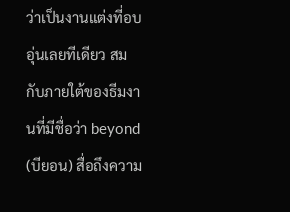ว่าเป็นงานแต่งที่อบอุ่นเลยทีเดียว สมกับภายใต้ของธีมงานที่มีชื่อว่า beyond (บียอน) สื่อถึงความ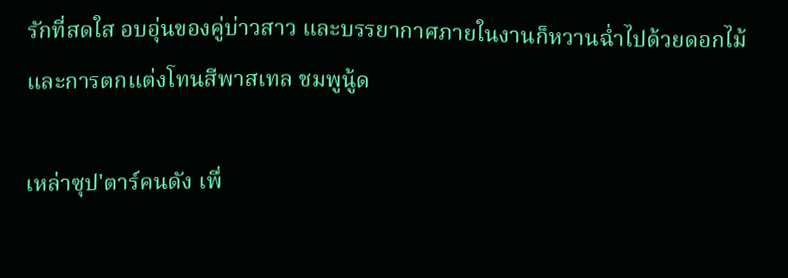รักที่สดใส อบอุ่นของคู่บ่าวสาว และบรรยากาศภายในงานก็หวานฉ่ำไปด้วยดอกไม้และการตกแต่งโทนสีพาสเทล ชมพูนู้ด

เหล่าซุป'ตาร์คนดัง เพื่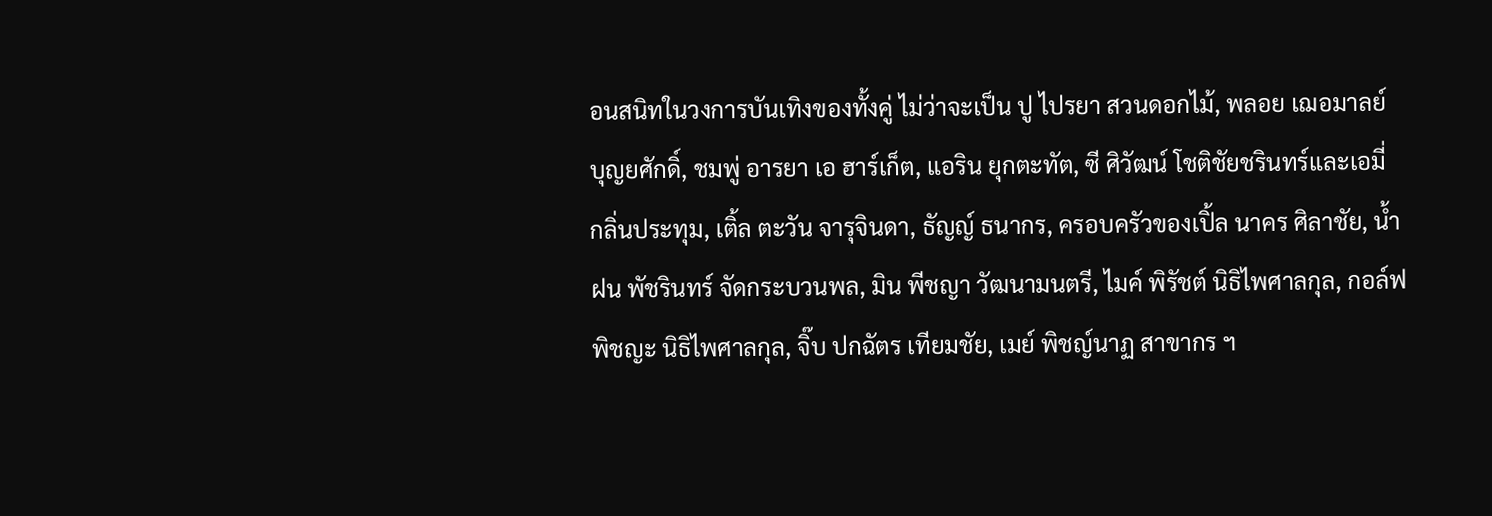อนสนิทในวงการบันเทิงของทั้งคู่ ไม่ว่าจะเป็น ปู ไปรยา สวนดอกไม้, พลอย เฌอมาลย์ บุญยศักดิ์, ชมพู่ อารยา เอ ฮาร์เก็ต, แอริน ยุกตะทัต, ซี ศิวัฒน์ โชติชัยชรินทร์และเอมี่ กลิ่นประทุม, เติ้ล ตะวัน จารุจินดา, ธัญญ์ ธนากร, ครอบครัวของเปิ้ล นาคร ศิลาชัย, น้ำฝน พัชรินทร์ จัดกระบวนพล, มิน พีชญา วัฒนามนตรี, ไมค์ พิรัชต์ นิธิไพศาลกุล, กอล์ฟ พิชญะ นิธิไพศาลกุล, จิ๊บ ปกฉัตร เทียมชัย, เมย์ พิชญ์นาฏ สาขากร ฯ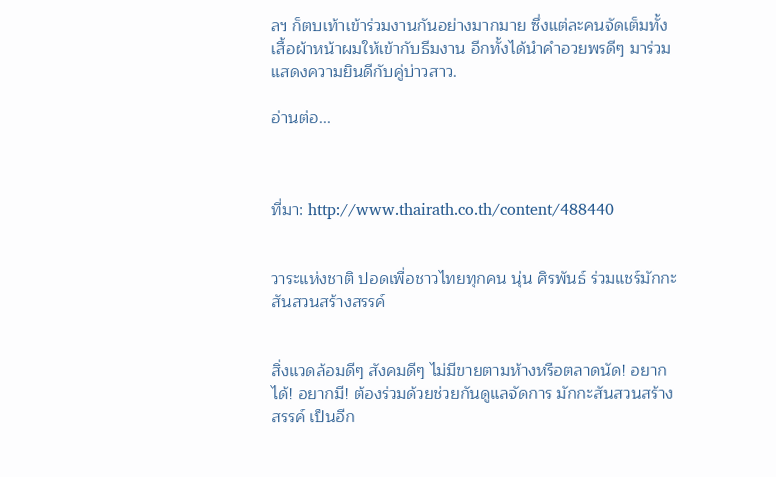ลฯ ก็ตบเท้าเข้าร่วมงานกันอย่างมากมาย ซึ่งแต่ละคนจัดเต็มทั้งเสื้อผ้าหน้าผมให้เข้ากับธีมงาน อีกทั้งได้นำคำอวยพรดีๆ มาร่วมแสดงความยินดีกับคู่บ่าวสาว.

อ่านต่อ...



ที่มา: http://www.thairath.co.th/content/488440


วาระแห่งชาติ ปอดเพื่อชาวไทยทุกคน นุ่น ศิรพันธ์ ร่วมแชร์มักกะสันสวนสร้างสรรค์


สิ่งแวดล้อมดีๆ สังคมดีๆ ไม่มีขายตามห้างหรือตลาดนัด! อยากได้! อยากมี! ต้องร่วมด้วยช่วยกันดูแลจัดการ มักกะสันสวนสร้างสรรค์ เป็นอีก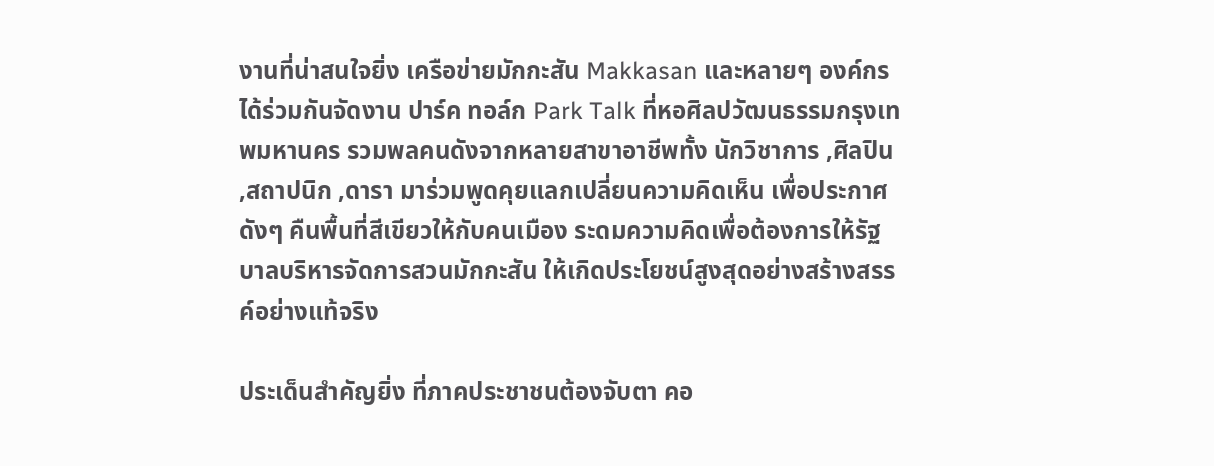งานที่น่าสนใจยิ่ง เครือข่ายมักกะสัน Makkasan และหลายๆ องค์กรได้ร่วมกันจัดงาน ปาร์ค ทอล์ก Park Talk ที่หอศิลปวัฒนธรรมกรุงเทพมหานคร รวมพลคนดังจากหลายสาขาอาชีพทั้ง นักวิชาการ ,ศิลปิน ,สถาปนิก ,ดารา มาร่วมพูดคุยแลกเปลี่ยนความคิดเห็น เพื่อประกาศดังๆ คืนพื้นที่สีเขียวให้กับคนเมือง ระดมความคิดเพื่อต้องการให้รัฐบาลบริหารจัดการสวนมักกะสัน ให้เกิดประโยชน์สูงสุดอย่างสร้างสรรค์อย่างแท้จริง

ประเด็นสำคัญยิ่ง ที่ภาคประชาชนต้องจับตา คอ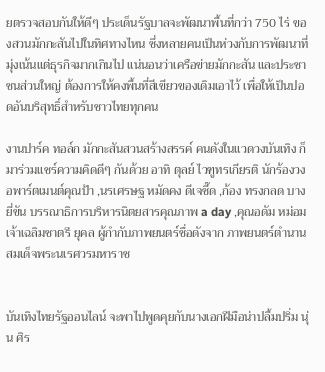ยตรวจสอบกันให้ดีๆ ประเด็นรัฐบาลจะพัฒนาพื้นที่กว่า 750 ไร่ ของสวนมักกะสันไปในทิศทางไหน ซึ่งหลายคนเป็นห่วงกับการพัฒนาที่มุ่งเน้นแต่ธุรกิจมากเกินไป แน่นอนว่าเครือข่ายมักกะสัน และประชาชนส่วนใหญ่ ต้องการให้คงพื้นที่สีเขียวของเดิมเอาไว้ เพื่อให้เป็นปอดอันบริสุทธิ์สำหรับชาวไทยทุกคน

งานปาร์ค ทอล์ก มักกะสันสวนสร้างสรรค์ คนดังในแวดวงบันเทิง ก็มาร่วมแชร์ความคิดดีๆ กันด้วย อาทิ ตุลย์ ไวฑูทรเกียรติ นักร้องวง อพาร์ตเมนต์คุณป้า ,นรเศรษฐ หมัดคง ดีเจซี๊ด ,ก้อง ทรงกลด บางยี่ขัน บรรณาธิการบริหารนิตยสารคุณภาพ a day ,คุณอดัม หม่อมเจ้าเฉลิมชาตรี ยุคล ผู้กำกับภาพยนตร์ชื่อดังจาก ภาพยนตร์ตำนานสมเด็จพระนเรศวรมหาราช


บันเทิงไทยรัฐออนไลน์ จะพาไปพูดคุยกับนางเอกฝีมือน่าปลื้มปริ่ม นุ่น ศิร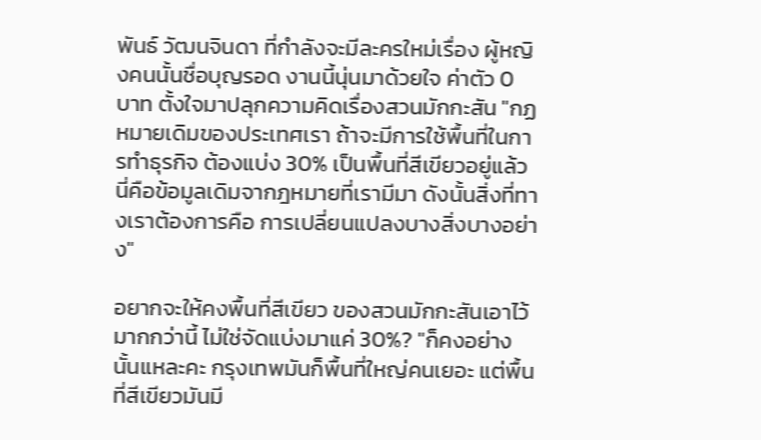พันธ์ วัฒนจินดา ที่กำลังจะมีละครใหม่เรื่อง ผู้หญิงคนนั้นชื่อบุญรอด งานนี้นุ่นมาด้วยใจ ค่าตัว 0 บาท ตั้งใจมาปลุกความคิดเรื่องสวนมักกะสัน "กฏหมายเดิมของประเทศเรา ถ้าจะมีการใช้พื้นที่ในการทำธุรกิจ ต้องแบ่ง 30% เป็นพื้นที่สีเขียวอยู่แล้ว นี่คือข้อมูลเดิมจากฎหมายที่เรามีมา ดังนั้นสิ่งที่ทางเราต้องการคือ การเปลี่ยนแปลงบางสิ่งบางอย่าง"

อยากจะให้คงพื้นที่สีเขียว ของสวนมักกะสันเอาไว้มากกว่านี้ ไม่ใช่จัดแบ่งมาแค่ 30%? "ก็คงอย่างนั้นแหละคะ กรุงเทพมันก็พื้นที่ใหญ่คนเยอะ แต่พื้นที่สีเขียวมันมี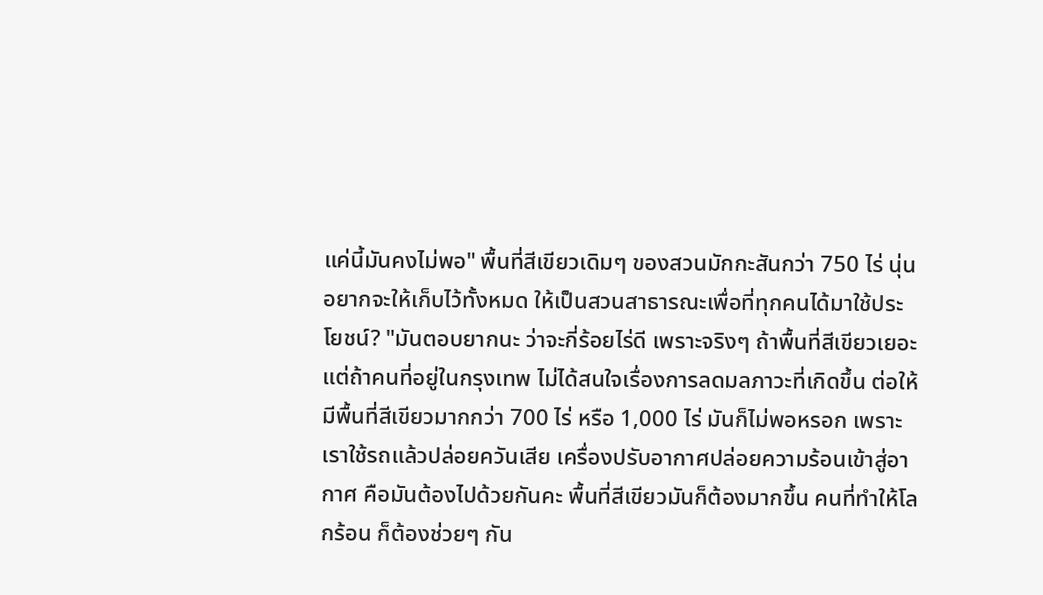แค่นี้มันคงไม่พอ" พื้นที่สีเขียวเดิมๆ ของสวนมักกะสันกว่า 750 ไร่ นุ่นอยากจะให้เก็บไว้ทั้งหมด ให้เป็นสวนสาธารณะเพื่อที่ทุกคนได้มาใช้ประโยชน์? "มันตอบยากนะ ว่าจะกี่ร้อยไร่ดี เพราะจริงๆ ถ้าพื้นที่สีเขียวเยอะ แต่ถ้าคนที่อยู่ในกรุงเทพ ไม่ได้สนใจเรื่องการลดมลภาวะที่เกิดขึ้น ต่อให้มีพื้นที่สีเขียวมากกว่า 700 ไร่ หรือ 1,000 ไร่ มันก็ไม่พอหรอก เพราะเราใช้รถแล้วปล่อยควันเสีย เครื่องปรับอากาศปล่อยความร้อนเข้าสู่อากาศ คือมันต้องไปด้วยกันคะ พื้นที่สีเขียวมันก็ต้องมากขึ้น คนที่ทำให้โลกร้อน ก็ต้องช่วยๆ กัน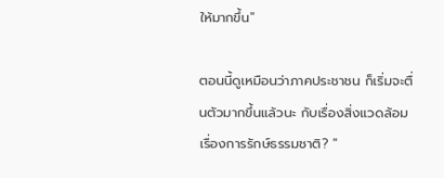ให้มากขึ้น"

ตอนนี้ดูเหมือนว่าภาคประชาชน ก็เริ่มจะตื่นตัวมากขึ้นแล้วนะ กับเรื่องสิ่งแวดล้อม เรื่องการรักษ์ธรรมชาติ? "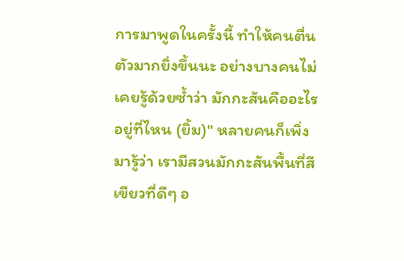การมาพูดในครั้งนี้ ทำให้คนตื่นตัวมากยิ่งขึ้นนะ อย่างบางคนไม่เคยรู้ด้วยซ้ำว่า มักกะสันคืออะไร อยู่ที่ไหน (ยิ้ม)" หลายคนก็เพิ่งมารู้ว่า เรามีสวนมักกะสันพื้นที่สีเขียวที่ดีๆ อ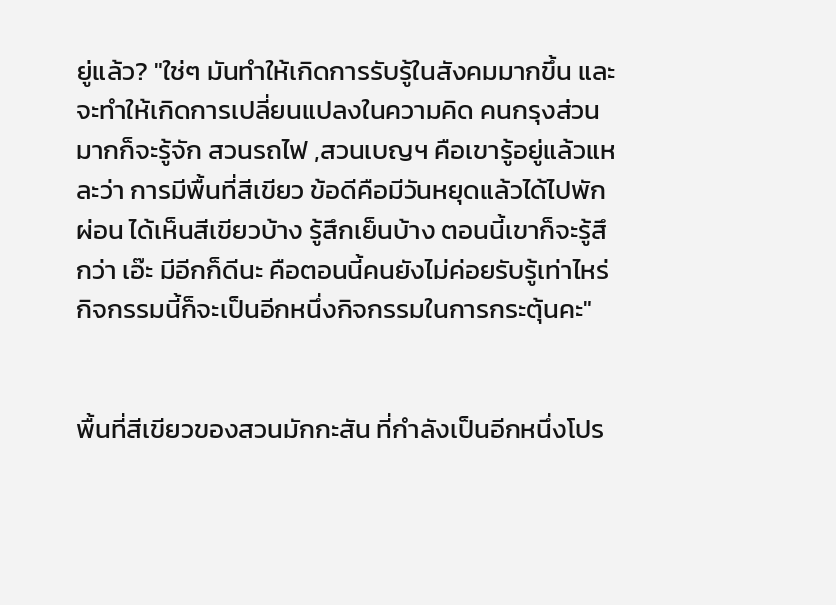ยู่แล้ว? "ใช่ๆ มันทำให้เกิดการรับรู้ในสังคมมากขึ้น และจะทำให้เกิดการเปลี่ยนแปลงในความคิด คนกรุงส่วนมากก็จะรู้จัก สวนรถไฟ ,สวนเบญฯ คือเขารู้อยู่แล้วแหละว่า การมีพื้นที่สีเขียว ข้อดีคือมีวันหยุดแล้วได้ไปพักผ่อน ได้เห็นสีเขียวบ้าง รู้สึกเย็นบ้าง ตอนนี้เขาก็จะรู้สึกว่า เอ๊ะ มีอีกก็ดีนะ คือตอนนี้คนยังไม่ค่อยรับรู้เท่าไหร่ กิจกรรมนี้ก็จะเป็นอีกหนึ่งกิจกรรมในการกระตุ้นคะ"


พื้นที่สีเขียวของสวนมักกะสัน ที่กำลังเป็นอีกหนึ่งโปร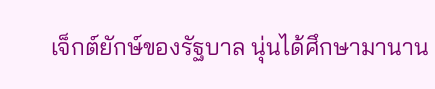เจ็กต์ยักษ์ของรัฐบาล นุ่นได้ศึกษามานาน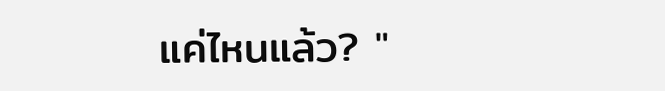แค่ไหนแล้ว? "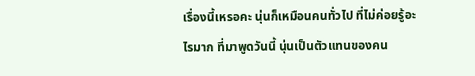เรื่องนี้เหรอคะ นุ่นก็เหมือนคนทั่วไป ที่ไม่ค่อยรู้อะไรมาก ที่มาพูดวันนี้ นุ่นเป็นตัวแทนของคน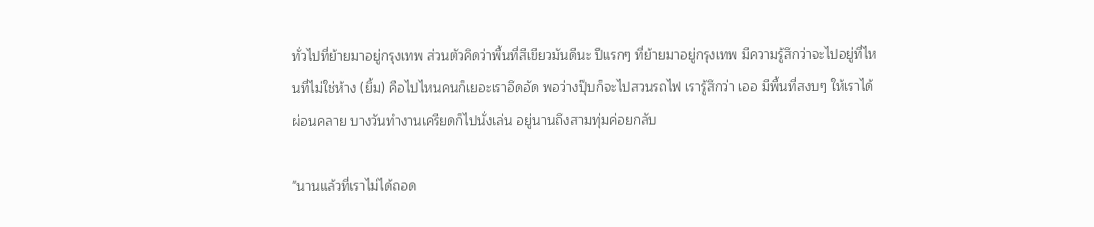ทั่วไปที่ย้ายมาอยู่กรุงเทพ ส่วนตัวคิดว่าพื้นที่สีเขียวมันดีนะ ปีแรกๆ ที่ย้ายมาอยู่กรุงเทพ มีความรู้สึกว่าจะไปอยู่ที่ไหนที่ไม่ใช่ห้าง (ยิ้ม) คือไปไหนคนก็เยอะเราอึดอัด พอว่างปุ๊บก็จะไปสวนรถไฟ เรารู้สึกว่า เออ มีพื้นที่สงบๆ ให้เราได้ผ่อนคลาย บางวันทำงานเครียดก็ไปนั่งเล่น อยู่นานถึงสามทุ่มค่อยกลับ

"นานแล้วที่เราไม่ได้ถอด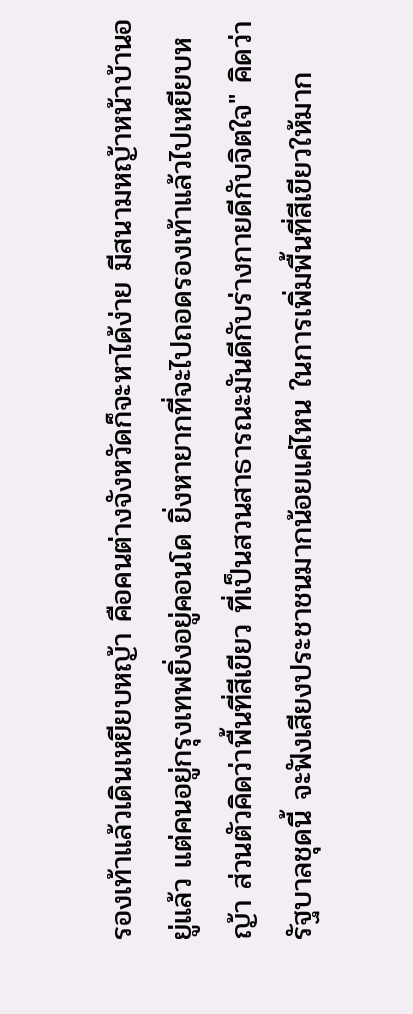รองเท้าแล้วเดินเหยียบหญ้า คือคนต่างจังหวัดก็จะหาได้ง่าย มีสนามหญ้าหน้าบ้านอยู่แล้ว แต่คนอยู่กรุงเทพยิ่งอยู่คอนโด ยิ่งหายากที่จะไปถอดรองเท้าแล้วไปเหยียบหญ้า ส่วนตัวคิดว่าพื้นที่สีเขียว ที่เป็นสวนสาธารณะมันดีกับร่างกายดีกับจิตใจ" คิดว่ารัฐบาลชุดนี้ จะฟังเสียงประชาชนมากน้อยแค่ไหน ในการเพิ่มพื้นที่สีเขียวให้มาก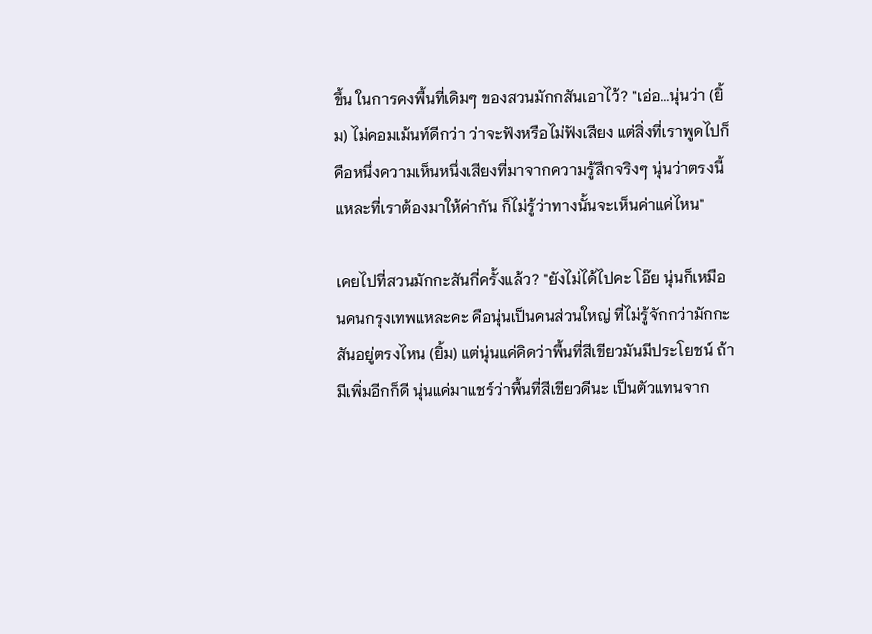ขึ้น ในการคงพื้นที่เดิมๆ ของสวนมักกสันเอาไว้? "เอ่อ...นุ่นว่า (ยิ้ม) ไม่คอมเม้นท์ดีกว่า ว่าจะฟังหรือไม่ฟังเสียง แต่สิ่งที่เราพูดไปก็คือหนึ่งความเห็นหนึ่งเสียงที่มาจากความรู้สึกจริงๆ นุ่นว่าตรงนี้แหละที่เราต้องมาให้ค่ากัน ก็ไม่รู้ว่าทางนั้นจะเห็นค่าแค่ไหน"

เคยไปที่สวนมักกะสันกี่ครั้งแล้ว? "ยังไม่ได้ไปคะ โอ๊ย นุ่นก็เหมือนคนกรุงเทพแหละคะ คือนุ่นเป็นคนส่วนใหญ่ ที่ไม่รู้จักกว่ามักกะสันอยู่ตรงไหน (ยิ้ม) แต่นุ่นแค่คิดว่าพื้นที่สีเขียวมันมีประโยชน์ ถ้ามีเพิ่มอีกก็ดี นุ่นแค่มาแชร์ว่าพื้นที่สีเขียวดีนะ เป็นตัวแทนจาก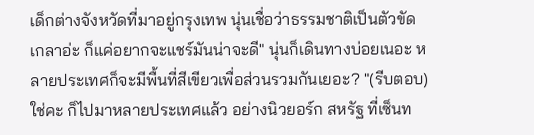เด็กต่างจังหวัดที่มาอยู่กรุงเทพ นุ่นเชื่อว่าธรรมชาติเป็นตัวขัดเกลาอ่ะ ก็แค่อยากจะแชร์มันน่าจะดี" นุ่นก็เดินทางบ่อยเนอะ หลายประเทศก็จะมีพื้นที่สีเขียวเพื่อส่วนรวมกันเยอะ? "(รีบตอบ) ใช่คะ ก็ไปมาหลายประเทศแล้ว อย่างนิวยอร์ก สหรัฐ ที่เซ็นท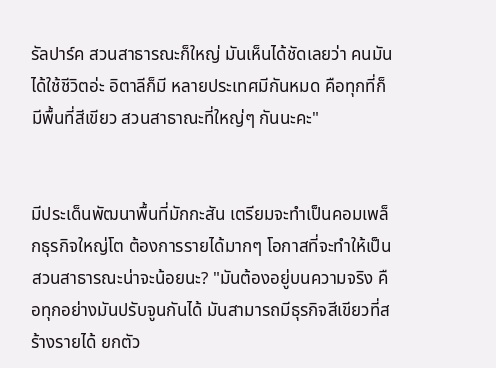รัลปาร์ค สวนสาธารณะก็ใหญ่ มันเห็นได้ชัดเลยว่า คนมันได้ใช้ชีวิตอ่ะ อิตาลีก็มี หลายประเทศมีกันหมด คือทุกที่ก็มีพื้นที่สีเขียว สวนสาธาณะที่ใหญ่ๆ กันนะคะ"


มีประเด็นพัฒนาพื้นที่มักกะสัน เตรียมจะทำเป็นคอมเพล็กธุรกิจใหญ่โต ต้องการรายได้มากๆ โอกาสที่จะทำให้เป็นสวนสาธารณะน่าจะน้อยนะ? "มันต้องอยู่บนความจริง คือทุกอย่างมันปรับจูนกันได้ มันสามารถมีธุรกิจสีเขียวที่สร้างรายได้ ยกตัว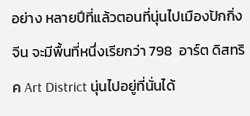อย่าง หลายปีที่แล้วตอนที่นุ่นไปเมืองปักกิ่ง จีน จะมีพื้นที่หนึ่งเรียกว่า 798  อาร์ต ดิสทริค Art District นุ่นไปอยู่ที่นั่นได้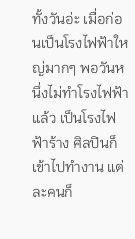ทั้งวันอ่ะ เมื่อก่อนเป็นโรงไฟฟ้าใหญ่มากๆ พอวันหนึ่งไม่ทำโรงไฟฟ้าแล้ว เป็นโรงไฟฟ้าร้าง ศิลปินก็เข้าไปทำงาน แต่ละคนก็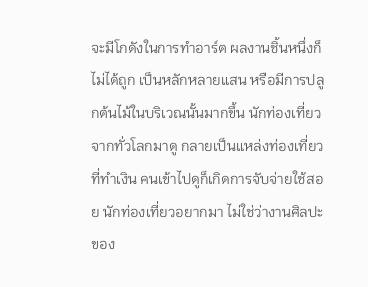จะมีโกดังในการทำอาร์ต ผลงานชิ้นหนึ่งก็ไม่ได้ถูก เป็นหลักหลายแสน หรือมีการปลูกต้นไม้ในบริเวณนั้นมากขึ้น นักท่องเที่ยวจากทั่วโลกมาดู กลายเป็นแหล่งท่องเที่ยวที่ทำเงิน คนเข้าไปดูก็เกิดการจับจ่ายใช้สอย นักท่องเที่ยวอยากมา ไม่ใช่ว่างานศิลปะของ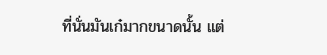ที่นั่นมันเก๋มากขนาดนั้น แต่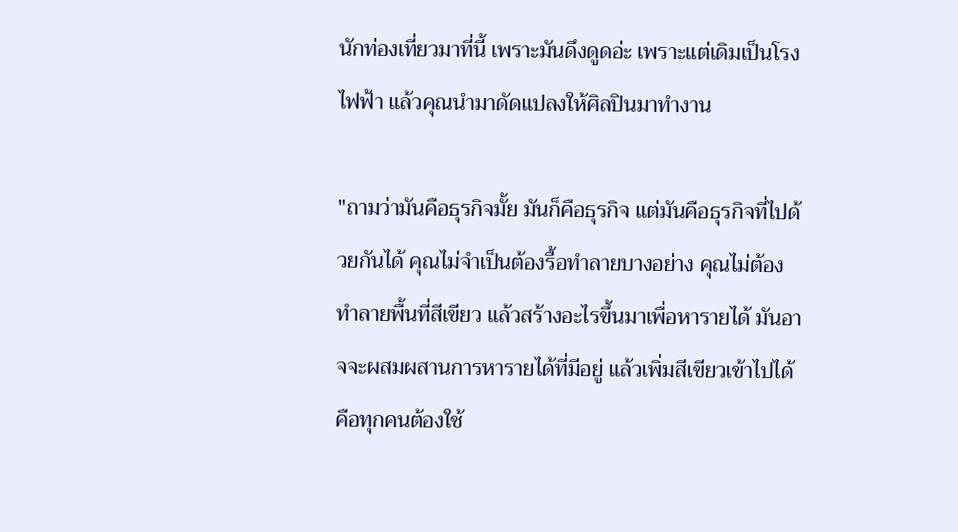นักท่องเที่ยวมาที่นี้ เพราะมันดึงดูดอ่ะ เพราะแต่เดิมเป็นโรงไฟฟ้า แล้วคุณนำมาดัดแปลงให้ศิลปินมาทำงาน

"ถามว่ามันคือธุรกิจมั้ย มันก็คือธุรกิจ แต่มันคือธุรกิจที่ไปด้วยกันได้ คุณไม่จำเป็นต้องรื้อทำลายบางอย่าง คุณไม่ต้องทำลายพื้นที่สีเขียว แล้วสร้างอะไรขึ้นมาเพื่อหารายได้ มันอาจจะผสมผสานการหารายได้ที่มีอยู่ แล้วเพิ่มสีเขียวเข้าไปได้ คือทุกคนต้องใช้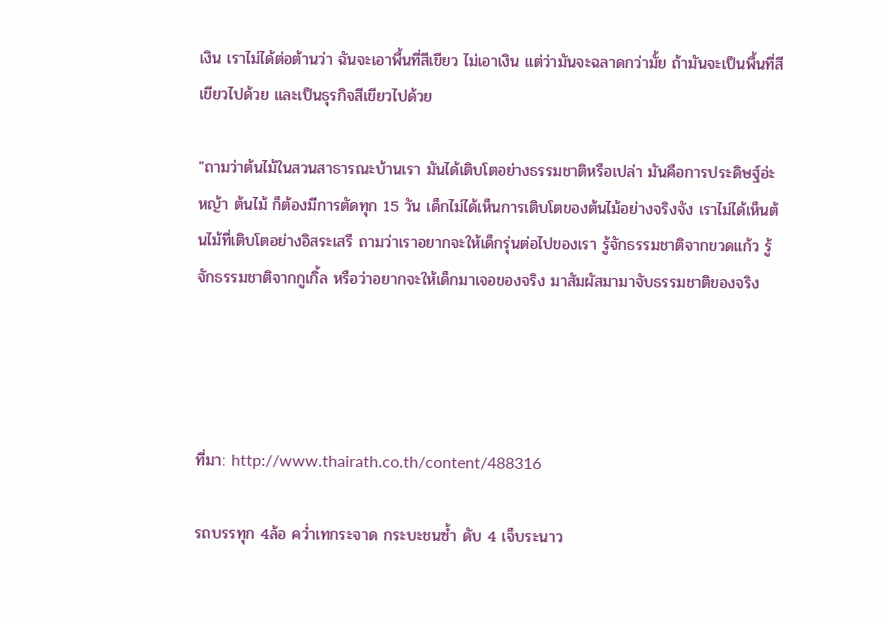เงิน เราไม่ได้ต่อต้านว่า ฉันจะเอาพื้นที่สีเขียว ไม่เอาเงิน แต่ว่ามันจะฉลาดกว่ามั้ย ถ้ามันจะเป็นพื้นที่สีเขียวไปด้วย และเป็นธุรกิจสีเขียวไปด้วย

"ถามว่าต้นไม้ในสวนสาธารณะบ้านเรา มันได้เติบโตอย่างธรรมชาติหรือเปล่า มันคือการประดิษฐ์อ่ะ หญ้า ต้นไม้ ก็ต้องมีการตัดทุก 15 วัน เด็กไม่ได้เห็นการเติบโตของต้นไม้อย่างจริงจัง เราไม่ได้เห็นต้นไม้ที่เติบโตอย่างอิสระเสรี ถามว่าเราอยากจะให้เด็กรุ่นต่อไปของเรา รู้จักธรรมชาติจากขวดแก้ว รู้จักธรรมชาติจากกูเกิ้ล หรือว่าอยากจะให้เด็กมาเจอของจริง มาสัมผัสมามาจับธรรมชาติของจริง




ที่มา: http://www.thairath.co.th/content/488316

รถบรรทุก 4ล้อ คว่ำเทกระจาด กระบะชนซ้ำ ดับ 4 เจ็บระนาว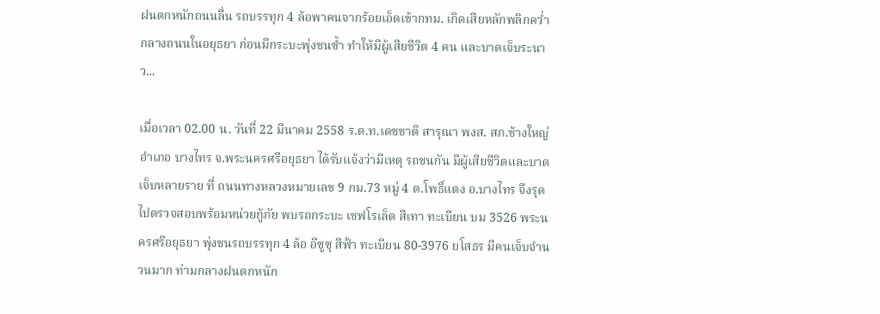ฝนตกหนักถนนลื่น รถบรรทุก 4 ล้อพาคนจากร้อยเอ็ดเข้ากทม. เกิดเสียหลักพลิกคว่ำ กลางถนนในอยุธยา ก่อนมีกระบะพุ่งชนซ้ำ ทำให้มีผู้เสียชีวิต 4 คน และบาดเจ็บระนาว...

เมื่อเวลา 02.00 น. วันที่ 22 มีนาคม 2558 ร.ต.ท.เดชชาติ สารุณา พงส. สภ.ช้างใหญ่ อำเภอ บางไทร จ.พระนครศรีอยุธยา ได้รับแจ้งว่ามีเหตุ รถชนกัน มีผู้เสียชีวิตและบาดเจ็บหลายราย ที่ ถนนทางหลวงหมายเลข 9 กม.73 หมู่ 4 ต.โพธิ์แตง อ.บางไทร จึงรุดไปตรวจสอบพร้อมหน่วยกู้ภัย พบรถกระบะ เชฟโรเล็ต สีเทา ทะเบียน บม 3526 พระนครศรีอยุธยา พุ่งชนรถบรรทุก 4 ล้อ อีซูซุ สีฟ้า ทะเบียน 80-3976 ยโสธร มีคนเจ็บจำนวนมาก ท่ามกลางฝนตกหนัก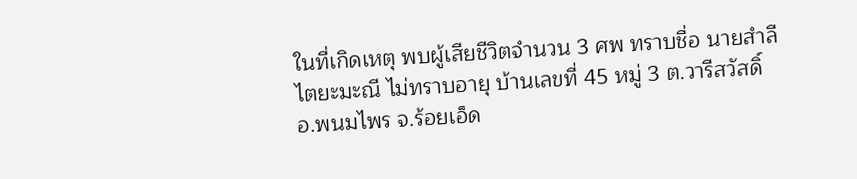ในที่เกิดเหตุ พบผู้เสียชีวิตจำนวน 3 ศพ ทราบชื่อ นายสำลี ไตยะมะณี ไม่ทราบอายุ บ้านเลขที่ 45 หมู่ 3 ต.วารีสวัสดิ์ อ.พนมไพร จ.ร้อยเอ็ด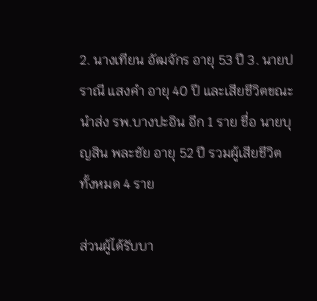2. นางเทียน อัฒจักร อายุ 53 ปี 3. นายปราณี แสงคำ อายุ 40 ปี และเสียชีวิตขณะนำส่ง รพ.บางปะอิน อีก 1 ราย ชื่อ นายบุญสิน พละชัย อายุ 52 ปี รวมผู้เสียชีวิตทั้งหมด 4 ราย

ส่วนผู้ได้รับบา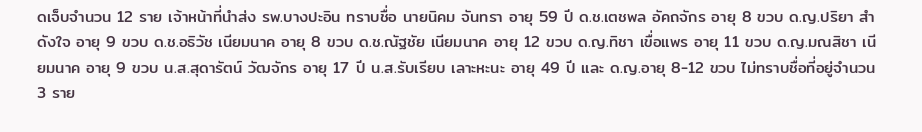ดเจ็บจำนวน 12 ราย เจ้าหน้าที่นำส่ง รพ.บางปะอิน ทราบชื่อ นายนิคม จันทรา อายุ 59 ปี ด.ช.เตชพล อัคถจักร อายุ 8 ขวบ ด.ญ.ปริยา สำดังใจ อายุ 9 ขวบ ด.ช.อธิวัช เนียมนาค อายุ 8 ขวบ ด.ช.ณัฐชัย เนียมนาค อายุ 12 ขวบ ด.ญ.ทิชา เขื่อแพร อายุ 11 ขวบ ด.ญ.มณสิชา เนียมนาค อายุ 9 ขวบ น.ส.สุดารัตน์ วัฒจักร อายุ 17 ปี น.ส.รับเรียบ เลาะหะนะ อายุ 49 ปี และ ด.ญ.อายุ 8-12 ขวบ ไม่ทราบชื่อที่อยู่จำนวน 3 ราย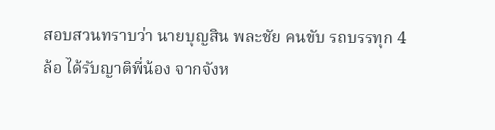สอบสวนทราบว่า นายบุญสิน พละชัย คนขับ รถบรรทุก 4 ล้อ ได้รับญาติพี่น้อง จากจังห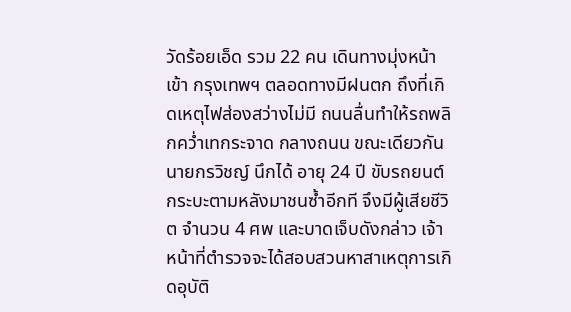วัดร้อยเอ็ด รวม 22 คน เดินทางมุ่งหน้าเข้า กรุงเทพฯ ตลอดทางมีฝนตก ถึงที่เกิดเหตุไฟส่องสว่างไม่มี ถนนลื่นทำให้รถพลิกคว่ำเทกระจาด กลางถนน ขณะเดียวกัน นายกรวิชญ์ นึกได้ อายุ 24 ปี ขับรถยนต์กระบะตามหลังมาชนซ้ำอีกที จึงมีผู้เสียชีวิต จำนวน 4 ศพ และบาดเจ็บดังกล่าว เจ้าหน้าที่ตำรวจจะได้สอบสวนหาสาเหตุการเกิดอุบัติ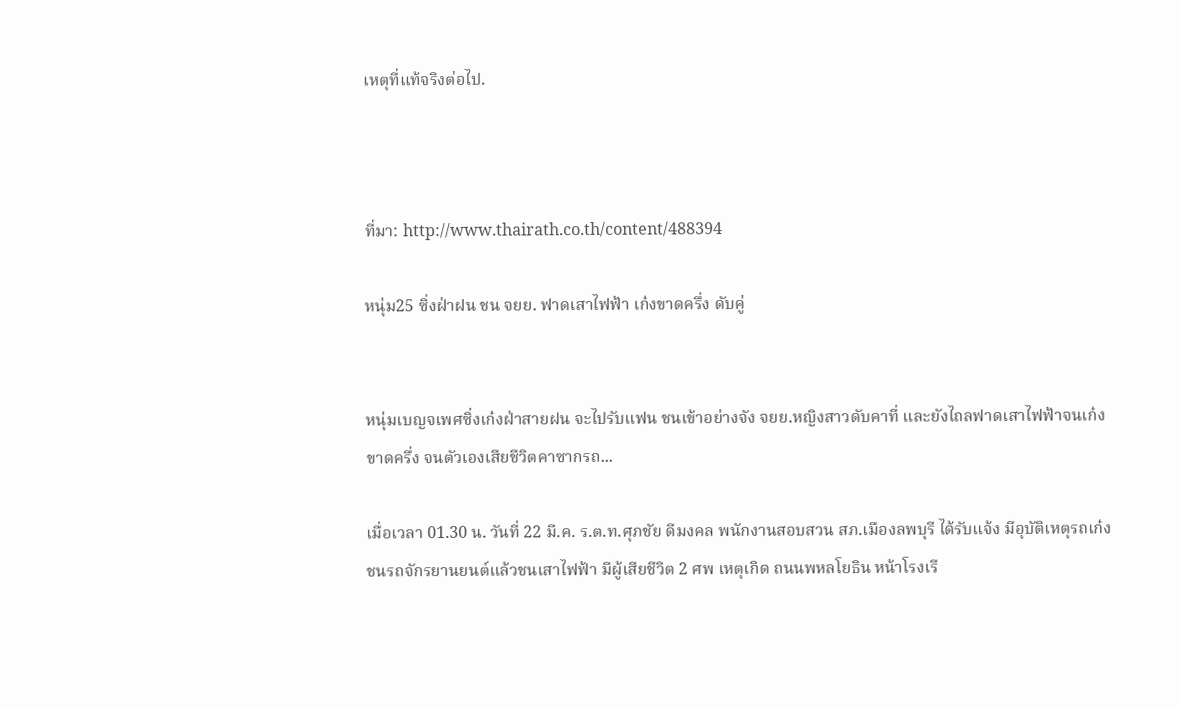เหตุที่แท้จริงต่อไป.



ที่มา: http://www.thairath.co.th/content/488394

หนุ่ม25 ซิ่งฝ่าฝน ชน จยย. ฟาดเสาไฟฟ้า เก๋งขาดครึ่ง ดับคู่


หนุ่มเบญจเพศซิ่งเก๋งฝ่าสายฝน จะไปรับแฟน ชนเข้าอย่างจัง จยย.หญิงสาวดับคาที่ และยังไถลฟาดเสาไฟฟ้าจนเก๋งขาดครึ่ง จนตัวเองเสียชีวิตคาซากรถ...

เมื่อเวลา 01.30 น. วันที่ 22 มี.ค. ร.ต.ท.ศุภชัย ดีมงคล พนักงานสอบสวน สภ.เมืองลพบุรี ได้รับแจ้ง มีอุบัติเหตุรถเก๋งชนรถจักรยานยนต์แล้วชนเสาไฟฟ้า มีผู้เสียชีวิต 2 ศพ เหตุเกิด ถนนพหลโยธิน หน้าโรงเรี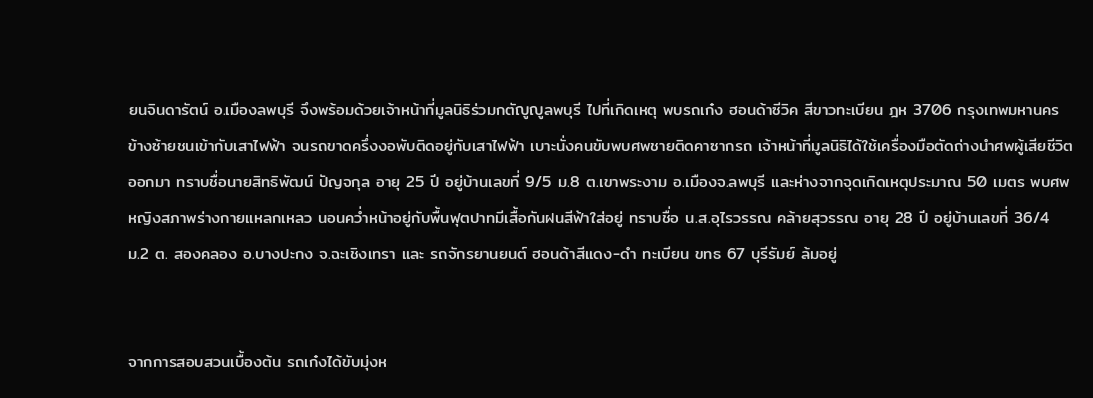ยนจินดารัตน์ อ.เมืองลพบุรี จึงพร้อมด้วยเจ้าหน้าที่มูลนิธิร่วมกตัญูญูลพบุรี ไปที่เกิดเหตุ พบรถเก๋ง ฮอนด้าซีวิค สีขาวทะเบียน ฎห 3706 กรุงเทพมหานคร ข้างซ้ายชนเข้ากับเสาไฟฟ้า จนรถขาดครึ่งงอพับติดอยู่กับเสาไฟฟ้า เบาะนั่งคนขับพบศพชายติดคาซากรถ เจ้าหน้าที่มูลนิธิได้ใช้เครื่องมือตัดถ่างนำศพผู้เสียชีวิตออกมา ทราบชื่อนายสิทธิพัฒน์ ปัญจกุล อายุ 25 ปี อยู่บ้านเลขที่ 9/5 ม.8 ต.เขาพระงาม อ.เมืองจ.ลพบุรี และห่างจากจุดเกิดเหตุประมาณ 50 เมตร พบศพหญิงสภาพร่างกายแหลกเหลว นอนคว่ำหน้าอยู่กับพื้นฟุตปาทมีเสื้อกันฝนสีฟ้าใส่อยู่ ทราบชื่อ น.ส.อุไรวรรณ คล้ายสุวรรณ อายุ 28 ปี อยู่บ้านเลขที่ 36/4 ม.2 ต. สองคลอง อ.บางปะกง จ.ฉะเชิงเทรา และ รถจักรยานยนต์ ฮอนด้าสีแดง-ดำ ทะเบียน ขทธ 67 บุรีรัมย์ ล้มอยู่


จากการสอบสวนเบื้องต้น รถเก๋งได้ขับมุ่งห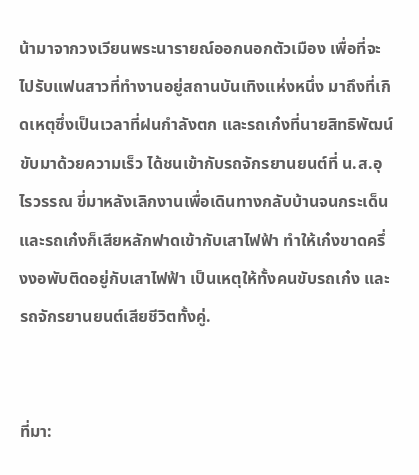น้ามาจากวงเวียนพระนารายณ์ออกนอกตัวเมือง เพื่อที่จะไปรับแฟนสาวที่ทำงานอยู่สถานบันเทิงแห่งหนึ่ง มาถึงที่เกิดเหตุซึ่งเป็นเวลาที่ฝนกำลังตก และรถเก๋งที่นายสิทธิพัฒน์ ขับมาด้วยความเร็ว ได้ชนเข้ากับรถจักรยานยนต์ที่ น.ส.อุไรวรรณ ขี่มาหลังเลิกงานเพื่อเดินทางกลับบ้านจนกระเด็น และรถเก๋งก็เสียหลักฟาดเข้ากับเสาไฟฟ้า ทำให้เก๋งขาดครึ่งงอพับติดอยู่กับเสาไฟฟ้า เป็นเหตุให้ทั้งคนขับรถเก๋ง และ รถจักรยานยนต์เสียชีวิตทั้งคู่.


ที่มา: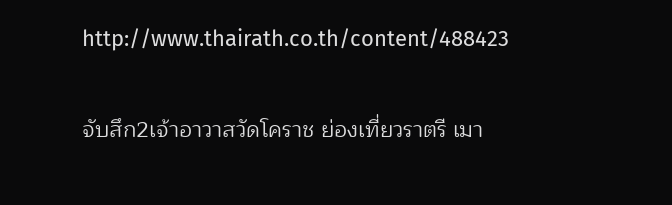http://www.thairath.co.th/content/488423

จับสึก2เจ้าอาวาสวัดโคราช ย่องเที่ยวราตรี เมา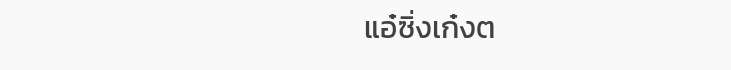แอ๋ซิ่งเก๋งต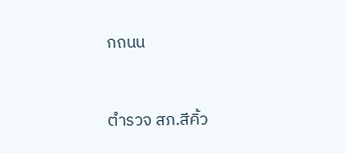กถนน


ตำรวจ สภ.สีคิ้ว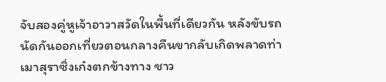จับสองคู่หูเจ้าอาวาสวัดในพื้นที่เดียวกัน หลังขับรถนัดกันออกเที่ยวตอนกลางคืนขากลับเกิดพลาดท่าเมาสุราซิ่งเก๋งตกข้างทาง ชาว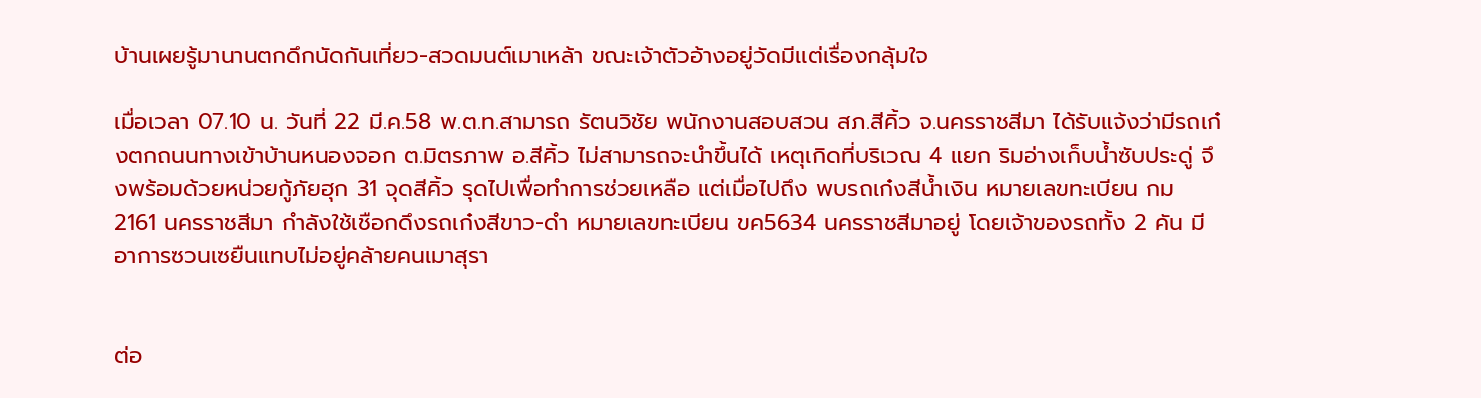บ้านเผยรู้มานานตกดึกนัดกันเที่ยว-สวดมนต์เมาเหล้า ขณะเจ้าตัวอ้างอยู่วัดมีเเต่เรื่องกลุ้มใจ

เมื่อเวลา 07.10 น. วันที่ 22 มี.ค.58 พ.ต.ท.สามารถ รัตนวิชัย พนักงานสอบสวน สภ.สีคิ้ว จ.นครราชสีมา ได้รับแจ้งว่ามีรถเก๋งตกถนนทางเข้าบ้านหนองจอก ต.มิตรภาพ อ.สีคิ้ว ไม่สามารถจะนำขึ้นได้ เหตุเกิดที่บริเวณ 4 แยก ริมอ่างเก็บน้ำซับประดู่ จึงพร้อมด้วยหน่วยกู้ภัยฮุก 31 จุดสีคิ้ว รุดไปเพื่อทำการช่วยเหลือ แต่เมื่อไปถึง พบรถเก๋งสีน้ำเงิน หมายเลขทะเบียน กม 2161 นครราชสีมา กำลังใช้เชือกดึงรถเก๋งสีขาว-ดำ หมายเลขทะเบียน ขค5634 นครราชสีมาอยู่ โดยเจ้าของรถทั้ง 2 คัน มีอาการซวนเซยืนแทบไม่อยู่คล้ายคนเมาสุรา


ต่อ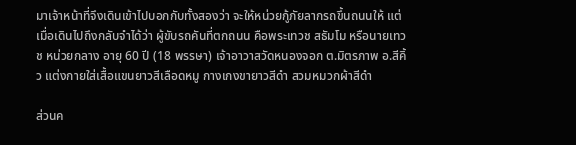มาเจ้าหน้าที่จึงเดินเข้าไปบอกกับทั้งสองว่า จะให้หน่วยกู้ภัยลากรถขึ้นถนนให้ แต่เมื่อเดินไปถึงกลับจำได้ว่า ผู้ขับรถคันที่ตกถนน คือพระเทวช สธัมโม หรือนายเทวช หน่วยกลาง อายุ 60 ปี (18 พรรษา) เจ้าอาวาสวัดหนองจอก ต.มิตรภาพ อ.สีคิ้ว แต่งกายใส่เสื้อแขนยาวสีเลือดหมู กางเกงขายาวสีดำ สวมหมวกผ้าสีดำ

ส่วนค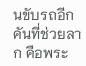นขับรถอีกคันที่ช่วยลาก คือพระ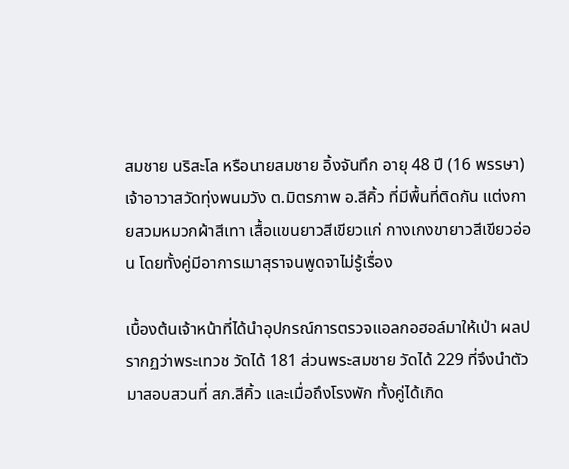สมชาย นริสะโล หรือนายสมชาย อิ้งจันทึก อายุ 48 ปี (16 พรรษา) เจ้าอาวาสวัดทุ่งพนมวัง ต.มิตรภาพ อ.สีคิ้ว ที่มีพื้นที่ติดกัน แต่งกายสวมหมวกผ้าสีเทา เสื้อแขนยาวสีเขียวแก่ กางเกงขายาวสีเขียวอ่อน โดยทั้งคู่มีอาการเมาสุราจนพูดจาไม่รู้เรื่อง

เบื้องต้นเจ้าหน้าที่ได้นำอุปกรณ์การตรวจแอลกอฮอล์มาให้เป่า ผลปรากฏว่าพระเทวช วัดได้ 181 ส่วนพระสมชาย วัดได้ 229 ที่จึงนำตัวมาสอบสวนที่ สภ.สีคิ้ว และเมื่อถึงโรงพัก ทั้งคู่ได้เกิด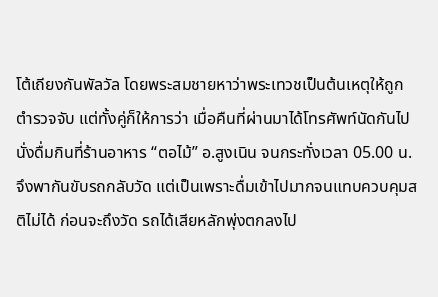โต้เถียงกันพัลวัล โดยพระสมชายหาว่าพระเทวชเป็นต้นเหตุให้ถูกตำรวจจับ แต่ทั้งคู่ก็ให้การว่า เมื่อคืนที่ผ่านมาได้โทรศัพท์นัดกันไปนั่งดื่มกินที่ร้านอาหาร “ตอไม้” อ.สูงเนิน จนกระทั่งเวลา 05.00 น. จึงพากันขับรถกลับวัด แต่เป็นเพราะดื่มเข้าไปมากจนแทบควบคุมสติไม่ได้ ก่อนจะถึงวัด รถได้เสียหลักพุ่งตกลงไป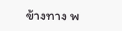ข้างทาง พ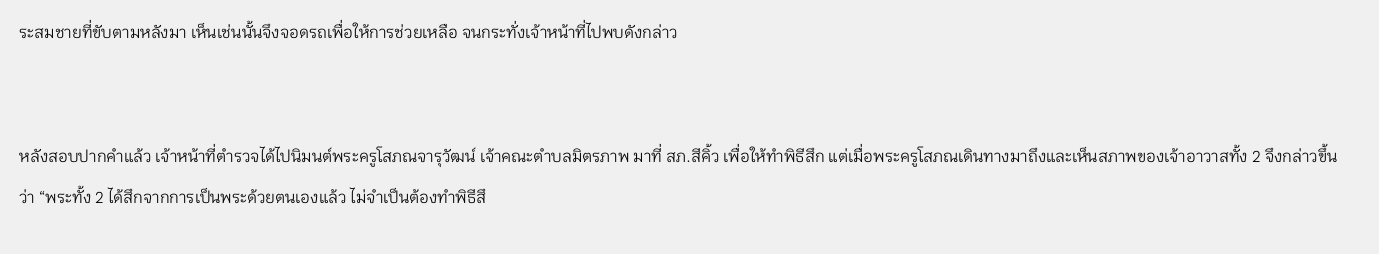ระสมชายที่ขับตามหลังมา เห็นเช่นนั้นจึงจอดรถเพื่อให้การช่วยเหลือ จนกระทั่งเจ้าหน้าที่ไปพบดังกล่าว


หลังสอบปากคำแล้ว เจ้าหน้าที่ตำรวจได้ไปนิมนต์พระครูโสภณจารุวัฒน์ เจ้าคณะตำบลมิตรภาพ มาที่ สภ.สีคิ้ว เพื่อให้ทำพิธีสึก แต่เมื่อพระครูโสภณเดินทางมาถึงและเห็นสภาพของเจ้าอาวาสทั้ง 2 จึงกล่าวขึ้นว่า “พระทั้ง 2 ได้สึกจากการเป็นพระด้วยตนเองแล้ว ไม่จำเป็นต้องทำพิธีสึ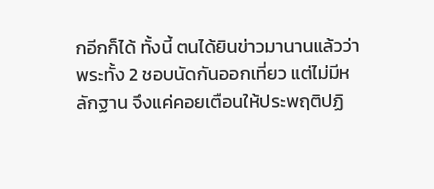กอีกก็ได้ ทั้งนี้ ตนได้ยินข่าวมานานแล้วว่าพระทั้ง 2 ชอบนัดกันออกเที่ยว แต่ไม่มีหลักฐาน จึงแค่คอยเตือนให้ประพฤติปฏิ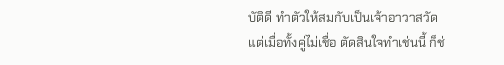บัติดี ทำตัวให้สมกับเป็นเจ้าอาวาสวัด แต่เมื่อทั้งคู่ไม่เชื่อ ตัดสินใจทำเช่นนี้ ก็ช่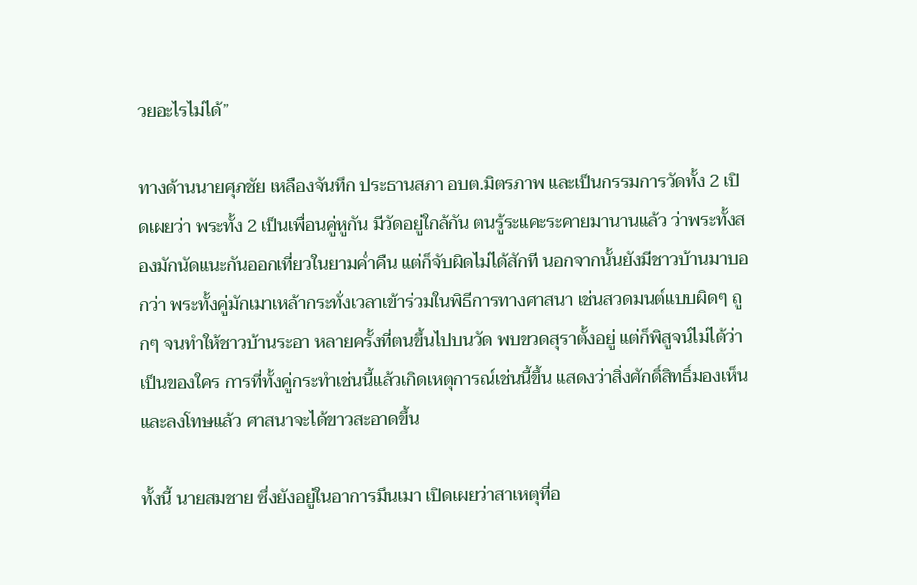วยอะไรไม่ได้”

ทางด้านนายศุภชัย เหลืองจันทึก ประธานสภา อบต.มิตรภาพ และเป็นกรรมการวัดทั้ง 2 เปิดเผยว่า พระทั้ง 2 เป็นเพื่อนคู่หูกัน มีวัดอยู่ใกล้กัน ตนรู้ระแคะระคายมานานแล้ว ว่าพระทั้งสองมักนัดแนะกันออกเที่ยวในยามค่ำคืน แต่ก็จับผิดไม่ได้สักที นอกจากนั้นยังมีชาวบ้านมาบอกว่า พระทั้งคู่มักเมาเหล้ากระทั่งเวลาเข้าร่วมในพิธีการทางศาสนา เช่นสวดมนต์แบบผิดๆ ถูกๆ จนทำให้ชาวบ้านระอา หลายครั้งที่ตนขึ้นไปบนวัด พบขวดสุราตั้งอยู่ แต่ก็พิสูจน์ไม่ได้ว่าเป็นของใคร การที่ทั้งคู่กระทำเช่นนี้แล้วเกิดเหตุการณ์เช่นนี้ขึ้น แสดงว่าสิ่งศักดิ์สิทธิ์มองเห็นและลงโทษแล้ว ศาสนาจะได้ขาวสะอาดขึ้น

ทั้งนี้ นายสมชาย ซึ่งยังอยู่ในอาการมึนเมา เปิดเผยว่าสาเหตุที่อ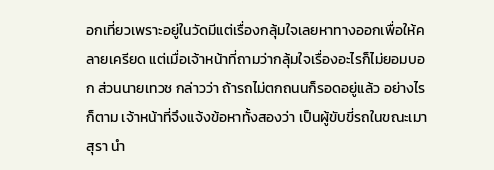อกเที่ยวเพราะอยู่ในวัดมีแต่เรื่องกลุ้มใจเลยหาทางออกเพื่อให้คลายเครียด แต่เมื่อเจ้าหน้าที่ถามว่ากลุ้มใจเรื่องอะไรก็ไม่ยอมบอก ส่วนนายเทวช กล่าวว่า ถ้ารถไม่ตกถนนก็รอดอยู่แล้ว อย่างไรก็ตาม เจ้าหน้าที่จึงแจ้งข้อหาทั้งสองว่า เป็นผู้ขับขี่รถในขณะเมาสุรา นำ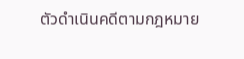ตัวดำเนินคดีตามกฎหมาย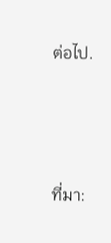ต่อไป.




ที่มา: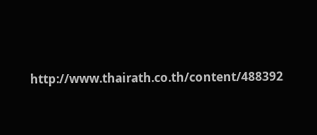http://www.thairath.co.th/content/488392